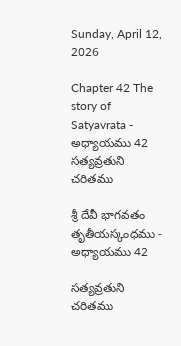Sunday, April 12, 2026

Chapter 42 The story of Satyavrata - అధ్యాయము 42 సత్యవ్రతుని చరితము

శ్రీ దేవీ భాగవతం తృతీయస్కంధము - అధ్యాయము 42

సత్యవ్రతుని చరితము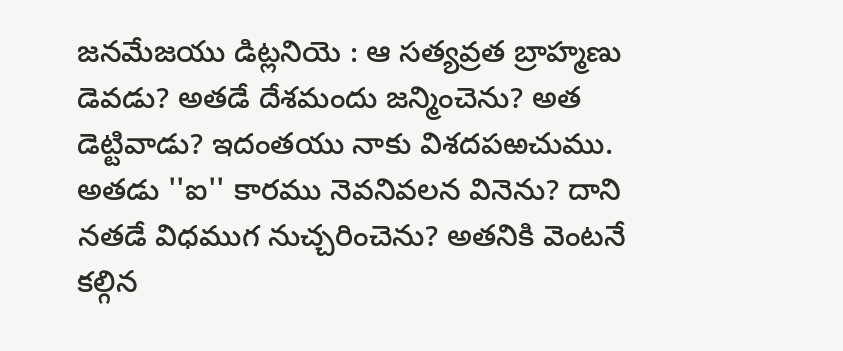జనమేజయు డిట్లనియె : ఆ సత్యవ్రత బ్రాహ్మణు డెవడు? అతడే దేశమందు జన్మించెను? అత డెట్టివాడు? ఇదంతయు నాకు విశదపఱచుము. అతడు ''ఐ'' కారము నెవనివలన వినెను? దాని నతడే విధముగ నుచ్చరించెను? అతనికి వెంటనే కల్గిన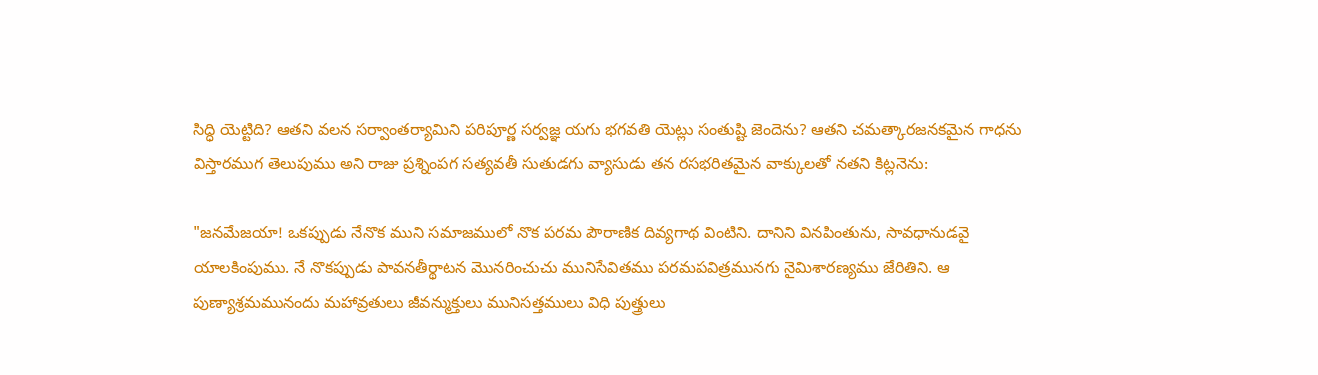సిద్ధి యెట్టిది? ఆతని వలన సర్వాంతర్యామిని పరిపూర్ణ సర్వజ్ఞ యగు భగవతి యెట్లు సంతుష్టి జెందెను? ఆతని చమత్కారజనకమైన గాధను విస్తారముగ తెలుపుము అని రాజు ప్రశ్నింపగ సత్యవతీ సుతుడగు వ్యాసుడు తన రసభరితమైన వాక్కులతో నతని కిట్లనెను:

"జనమేజయా! ఒకప్పుడు నేనొక ముని సమాజములో నొక పరమ పౌరాణిక దివ్యగాథ వింటిని. దానిని వినపింతును, సావధానుడవై యాలకింపుము. నే నొకప్పుడు పావనతీర్థాటన మొనరించుచు మునిసేవితము పరమపవిత్రమునగు నైమిశారణ్యము జేరితిని. ఆ పుణ్యాశ్రమమునందు మహావ్రతులు జీవన్ముక్తులు మునిసత్తములు విధి పుత్త్రులు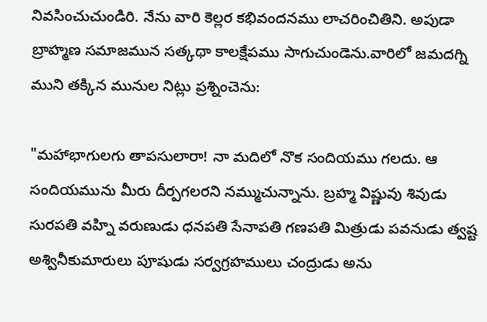నివసించుచుండిరి. నేను వారి కెల్లర కభివందనము లాచరించితిని. అపుడా బ్రాహ్మణ సమాజమున సత్కథా కాలక్షేపము సాగుచుండెను.వారిలో జమదగ్ని ముని తక్కిన మునుల నిట్లు ప్రశ్నించెను:

"మహాభాగులగు తాపసులారా! నా మదిలో నొక సందియము గలదు. ఆ సందియమును మీరు దీర్పగలరని నమ్ముచున్నాను. బ్రహ్మ విష్ణువు శివుడు సురపతి వహ్ని వరుణుడు ధనపతి సేనాపతి గణపతి మిత్రుడు పవనుడు త్వష్ట అశ్వినీకుమారులు పూషుడు సర్వగ్రహములు చంద్రుడు అను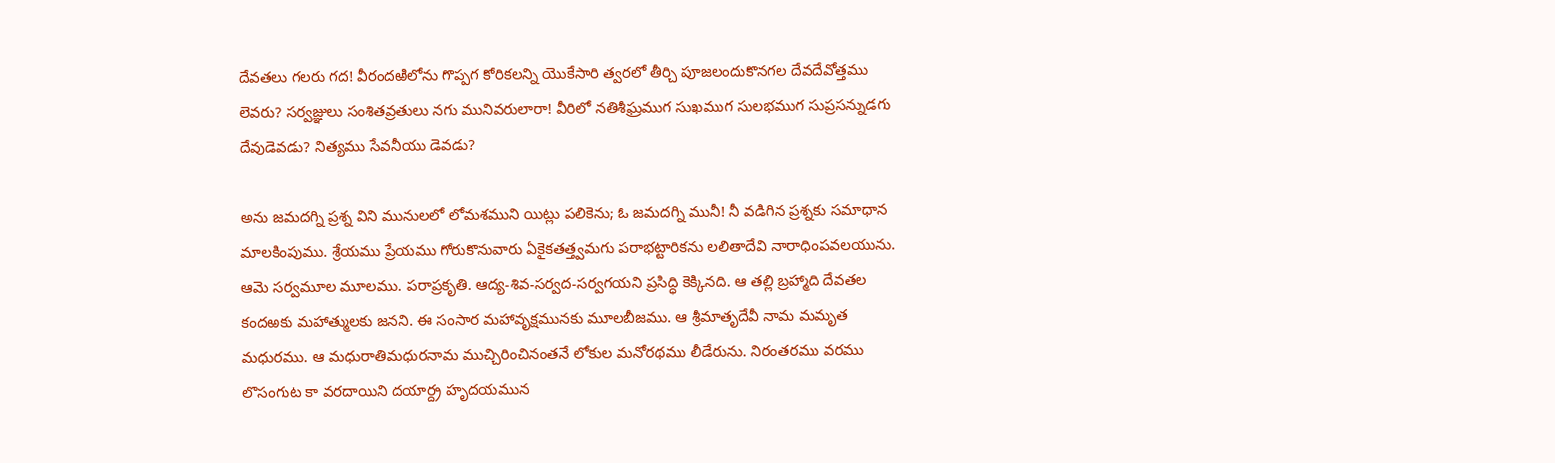దేవతలు గలరు గద! వీరందఱిలోను గొప్పగ కోరికలన్ని యొకేసారి త్వరలో తీర్చి పూజలందుకొనగల దేవదేవోత్తము లెవరు? సర్వజ్ఞులు సంశితవ్రతులు నగు మునివరులారా! వీరిలో నతిశీఘ్రముగ సుఖముగ సులభముగ సుప్రసన్నుడగు దేవుడెవడు? నిత్యము సేవనీయు డెవడు?

అను జమదగ్ని ప్రశ్న విని మునులలో లోమశముని యిట్లు పలికెను; ఓ జమదగ్ని మునీ! నీ వడిగిన ప్రశ్నకు సమాధాన మాలకింపుము. శ్రేయము ప్రేయము గోరుకొనువారు ఏకైకతత్త్వమగు పరాభట్టారికను లలితాదేవి నారాధింపవలయును. ఆమె సర్వమూల మూలము. పరాప్రకృతి. ఆద్య-శివ-సర్వద-సర్వగయని ప్రసిద్ధి కెక్కినది. ఆ తల్లి బ్రహ్మాది దేవతల కందఱకు మహాత్ములకు జనని. ఈ సంసార మహావృక్షమునకు మూలబీజము. ఆ శ్రీమాతృదేవీ నామ మమృత మధురము. ఆ మధురాతిమధురనామ ముచ్చిరించినంతనే లోకుల మనోరథము లీడేరును. నిరంతరము వరము లొసంగుట కా వరదాయిని దయార్ద్ర హృదయమున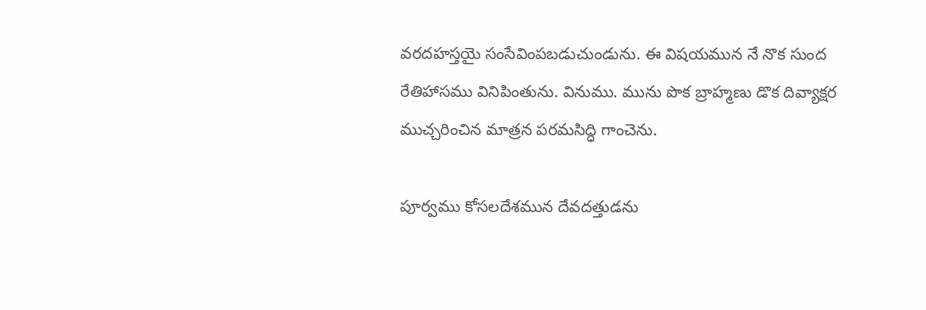వరదహస్తయై సంసేవింపబడుచుండును. ఈ విషయమున నే నొక సుంద రేతిహాసము వినిపింతును. వినుము. మును పొక బ్రాహ్మణు డొక దివ్యాక్షర ముచ్చరించిన మాత్రన పరమసిద్ధి గాంచెను.

పూర్వము కోసలదేశమున దేవదత్తుడను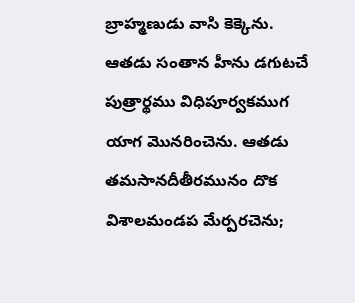బ్రాహ్మణుడు వాసి కెక్కెను. ఆతడు సంతాన హీను డగుటచే పుత్రార్థము విధిపూర్వకముగ యాగ మొనరించెను. ఆతడు తమసానదీతీరమునం దొక విశాలమండప మేర్పరచెను;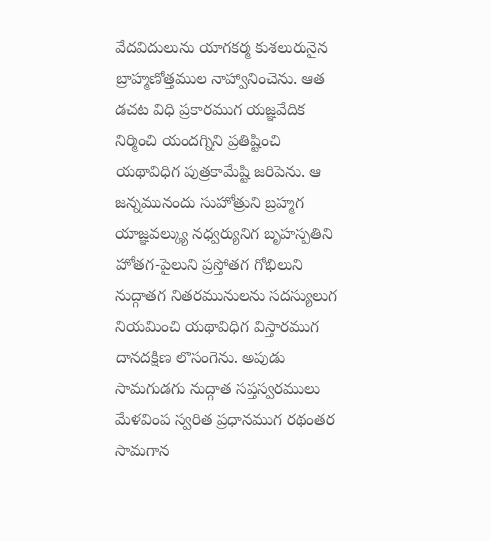వేదవిదులును యాగకర్మ కుశలురునైన బ్రాహ్మణోత్తముల నాహ్వానించెను. ఆత డచట విధి ప్రకారముగ యజ్ఞవేదిక నిర్మించి యందగ్నిని ప్రతిష్టించి యథావిధిగ పుత్రకామేష్టి జరిపెను. ఆ జన్నమునందు సుహోత్రుని బ్రహ్మగ యాజ్ఞవల్క్యు నధ్వర్యునిగ బృహస్పతిని హోతగ-పైలుని ప్రస్తోతగ గోభిలుని నుద్గాతగ నితరమునులను సదస్యులుగ నియమించి యథావిధిగ విస్తారముగ దానదక్షిణ లొసంగెను. అపుడు సామగుడగు నుద్గాత సప్తస్వరములు మేళవింప స్వరిత ప్రధానముగ రథంతర సామగాన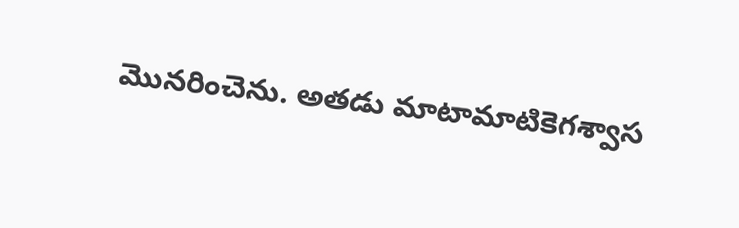మొనరించెను. అతడు మాటామాటికెగశ్వాస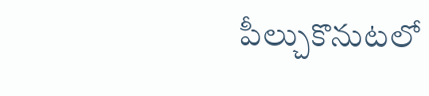పీల్చుకొనుటలో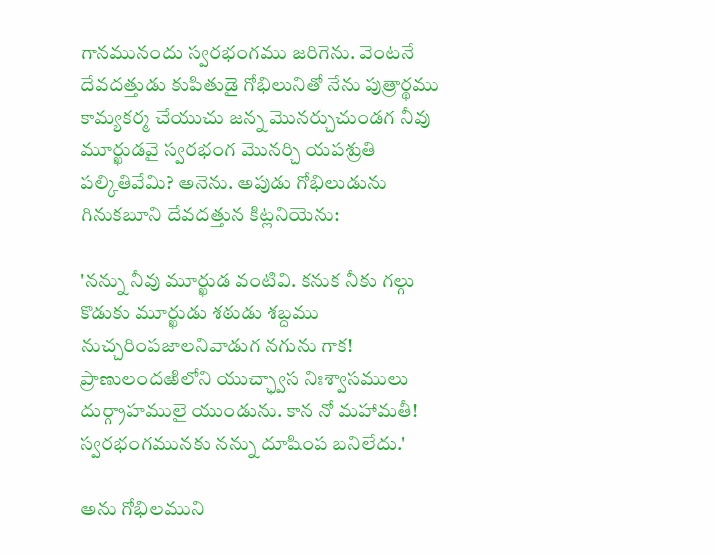గానమునందు స్వరభంగము జరిగెను. వెంటనే దేవదత్తుడు కుపితుడై గోభిలునితో నేను పుత్రార్థము కామ్యకర్మ చేయుచు జన్న మొనర్చుచుండగ నీవు మూర్ఖుడవై స్వరభంగ మొనర్చి యపశ్రుతి పల్కితివేమి? అనెను. అపుడు గోభిలుడును గినుకబూని దేవదత్తున కిట్లనియెను:

'నన్ను నీవు మూర్ఖుడ వంటివి. కనుక నీకు గల్గు కొడుకు మూర్ఖుడు శఠుడు శబ్దము నుచ్చరింపజాలనివాడుగ నగును గాక! ప్రాణులందఱిలోని యుచ్ఛ్వాస నిఃశ్వాసములు దుర్గ్రాహములై యుండును. కాన నో మహామతీ! స్వరభంగమునకు నన్ను దూషింప బనిలేదు.'

అను గోభిలముని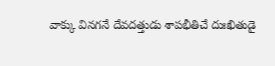వాక్కు వినగనే దేవదత్తుడు శాపభీతిచే దుఃఖితుడై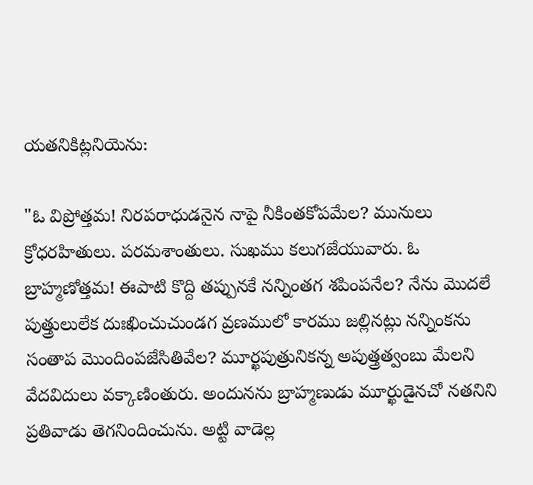యతనికిట్లనియెను:

"ఓ విప్రోత్తమ! నిరపరాధుడనైన నాపై నీకింతకోపమేల? మునులు క్రోధరహితులు. పరమశాంతులు. సుఖము కలుగజేయువారు. ఓ బ్రాహ్మణోత్తమ! ఈపాటి కొద్ది తప్పునకే నన్నింతగ శపింపనేల? నేను మొదలే పుత్త్రులులేక దుఃఖించుచుండగ వ్రణములో కారము జల్లినట్లు నన్నింకను సంతాప మొందింపజేసితివేల? మూర్ఖపుత్రునికన్న అపుత్త్రత్వంబు మేలని వేదవిదులు వక్కాణింతురు. అందునను బ్రాహ్మణుడు మూర్ఖుడైనచో నతనిని ప్రతివాడు తెగనిందించును. అట్టి వాడెల్ల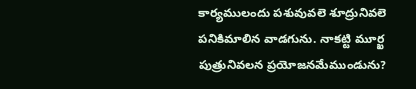కార్యములందు పశువువలె శూద్రునివలె పనికిమాలిన వాడగును. నాకట్టి మూర్ఖ పుత్రునివలన ప్రయోజనమేముండును?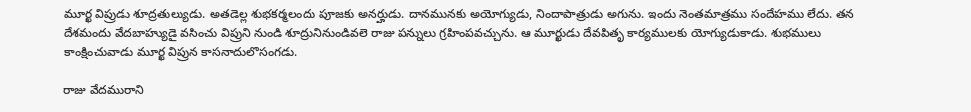మూర్ఖ విప్రుడు శూద్రతుల్యుడు. అతడెల్ల శుభకర్మలందు పూజకు అనర్హుడు. దానమునకు అయోగ్యుడు, నిందాపాత్రుడు అగును. ఇందు నెంతమాత్రము సందేహము లేదు. తన దేశమందు వేదబాహ్యుడై వసించు విప్రుని నుండి శూద్రునినుండివలె రాజు పన్నులు గ్రహింపవచ్చును. ఆ మూర్ఖుడు దేవపితృ కార్యములకు యోగ్యుడుకాడు. శుభములు కాంక్షించువాడు మూర్ఖ విప్రున కాసనాదులొసంగడు.

రాజు వేదమురాని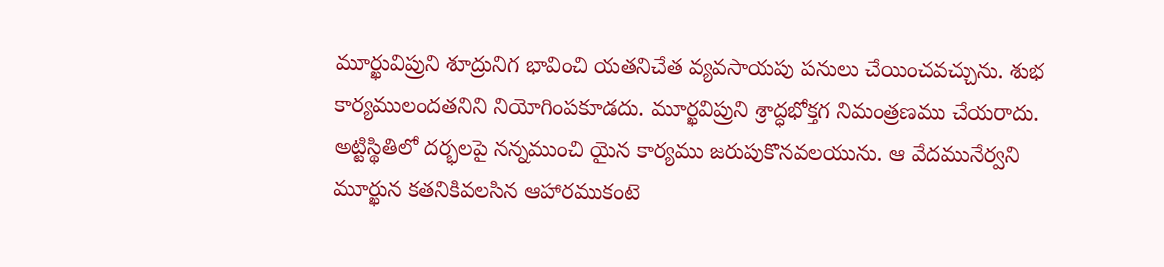మూర్ఖువిప్రుని శూద్రునిగ భావించి యతనిచేత వ్యవసాయపు పనులు చేయించవచ్చును. శుభ కార్యములందతనిని నియోగింపకూడదు. మూర్ఖవిప్రుని శ్రాద్ధభోక్తగ నిమంత్రణము చేయరాదు. అట్టిస్థితిలో దర్భలపై నన్నముంచి యైన కార్యము జరుపుకొనవలయును. ఆ వేదమునేర్వని మూర్ఖున కతనికివలసిన ఆహారముకంటె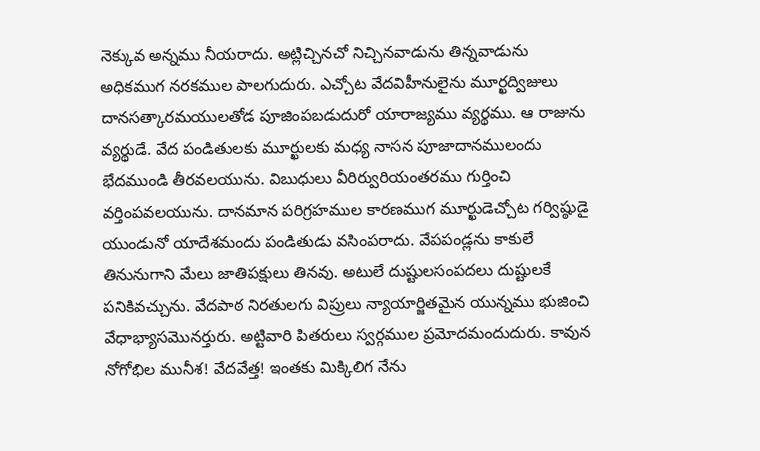నెక్కువ అన్నము నీయరాదు. అట్లిచ్చినచో నిచ్చినవాడును తిన్నవాడును అధికముగ నరకముల పాలగుదురు. ఎచ్చోట వేదవిహీనులైను మూర్ఖద్విజులు దానసత్కారమయులతోడ పూజింపబడుదురో యారాజ్యము వ్యర్థము. ఆ రాజును వ్యర్థుడే. వేద పండితులకు మూర్ఖులకు మధ్య నాసన పూజాదానములందు భేదముండి తీరవలయును. విబుధులు వీరిర్వురియంతరము గుర్తించి వర్తింపవలయును. దానమాన పరిగ్రహముల కారణముగ మూర్ఖుడెచ్చోట గర్విష్ఠుడై యుండునో యాదేశమందు పండితుడు వసింపరాదు. వేపపండ్లను కాకులే తినునుగాని మేలు జాతిపక్షులు తినవు. అటులే దుష్టులసంపదలు దుష్టులకే పనికివచ్చును. వేదపాఠ నిరతులగు విప్రులు న్యాయార్జితమైన యున్నము భుజించి వేధాభ్యాసమొనర్తురు. అట్టివారి పితరులు స్వర్గముల ప్రమోదమందుదురు. కావున నోగోభిల మునీశ! వేదవేత్త! ఇంతకు మిక్కిలిగ నేను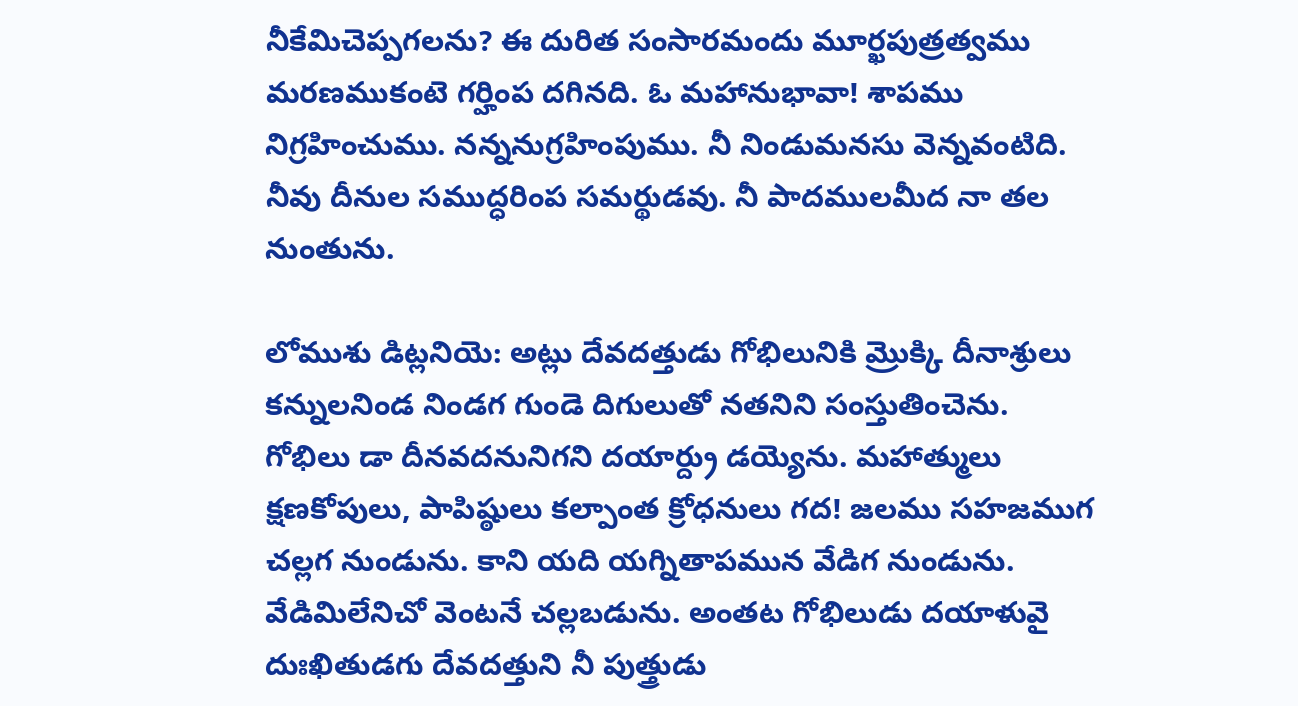నీకేమిచెప్పగలను? ఈ దురిత సంసారమందు మూర్ఖపుత్రత్వము మరణముకంటె గర్హింప దగినది. ఓ మహానుభావా! శాపము నిగ్రహించుము. నన్ననుగ్రహింపుము. నీ నిండుమనసు వెన్నవంటిది. నీవు దీనుల సముద్ధరింప సమర్థుడవు. నీ పాదములమీద నా తల నుంతును.

లోముశు డిట్లనియె: అట్లు దేవదత్తుడు గోభిలునికి మ్రొక్కి దీనాశ్రులు కన్నులనిండ నిండగ గుండె దిగులుతో నతనిని సంస్తుతించెను. గోభిలు డా దీనవదనునిగని దయార్ద్రు డయ్యెను. మహాత్ములు క్షణకోపులు, పాపిష్ఠులు కల్పాంత క్రోధనులు గద! జలము సహజముగ చల్లగ నుండును. కాని యది యగ్నితాపమున వేడిగ నుండును. వేడిమిలేనిచో వెంటనే చల్లబడును. అంతట గోభిలుడు దయాళువై దుఃఖితుడగు దేవదత్తుని నీ పుత్త్రుడు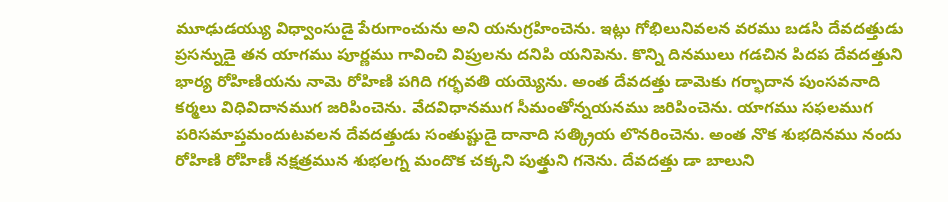మూఢుడయ్యు విధ్వాంసుడై పేరుగాంచును అని యనుగ్రహించెను. ఇట్లు గోభిలునివలన వరము బడసి దేవదత్తుడు ప్రసన్నుడై తన యాగము పూర్ణము గావించి విప్రులను దనిపి యనిపెను. కొన్ని దినములు గడచిన పిదప దేవదత్తుని భార్య రోహిణియను నామె రోహిణి పగిది గర్భవతి యయ్యెను. అంత దేవదత్తు డామెకు గర్భాదాన పుంసవనాది కర్మలు విధివిదానముగ జరిపించెను. వేదవిధానముగ సీమంతోన్నయనము జరిపించెను. యాగము సఫలముగ పరిసమాప్తమందుటవలన దేవదత్తుడు సంతుష్టుడై దానాది సత్క్రియ లొనరించెను. అంత నొక శుభదినము నందు రోహిణి రోహిణీ నక్షత్రమున శుభలగ్న మందొక చక్కని పుత్త్రుని గనెను. దేవదత్తు డా బాలుని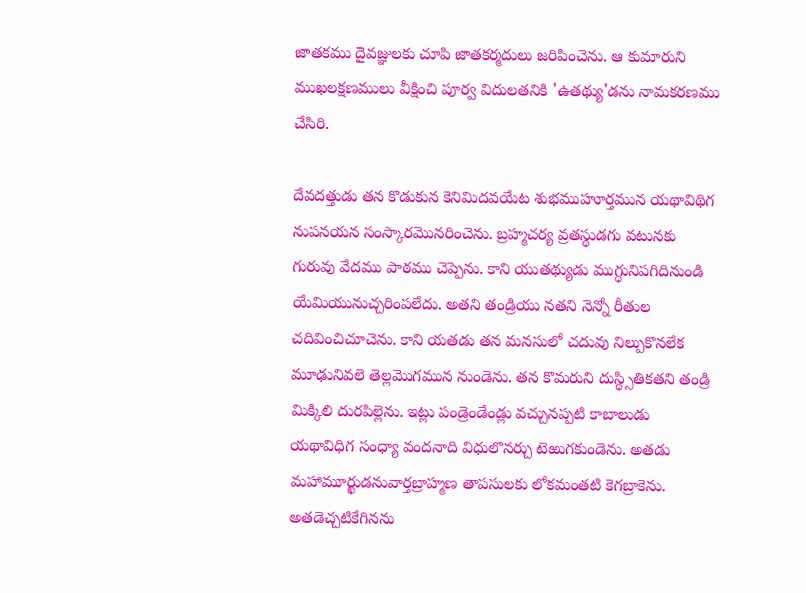జాతకము దైవజ్ఞులకు చూపి జాతకర్మదులు జరిపించెను. ఆ కుమారుని ముఖలక్షణములు వీక్షించి పూర్వ విదులతనికి 'ఉతథ్యు'డను నామకరణము చేసిరి.

దేవదత్తుడు తన కొడుకున కెనిమిదవయేట శుభముహూర్తమున యథావిథిగ నుపనయన సంస్కారమొనరించెను. బ్రహ్మచర్య వ్రతస్థుడగు వటునకు గురువు వేదము పాఠము చెప్పెను. కాని యుతథ్యుడు ముగ్ధునిపగిదినుండి యేమియునుచ్చరింపలేదు. అతని తండ్రియు నతని నెన్నో రీతుల చదివించిచూచెను. కాని యతడు తన మనసులో చదువు నిల్పుకొనలేక మూఢునివలె తెల్లమొగమున నుండెను. తన కొమరుని దుస్థ్సితికతని తండ్రి మిక్కిలి దురపిల్లెను. ఇట్లు పండ్రెండేండ్లు వచ్చునప్పటి కాబాలుడు యథావిధిగ సంధ్యా వందనాది విధులొనర్చు టెఱుగకుండెను. అతడు మహామూర్ఖుడనువార్తబ్రాహ్మణ తాపసులకు లోకమంతటి కెగబ్రాకెను. అతడెచ్చటికేగినను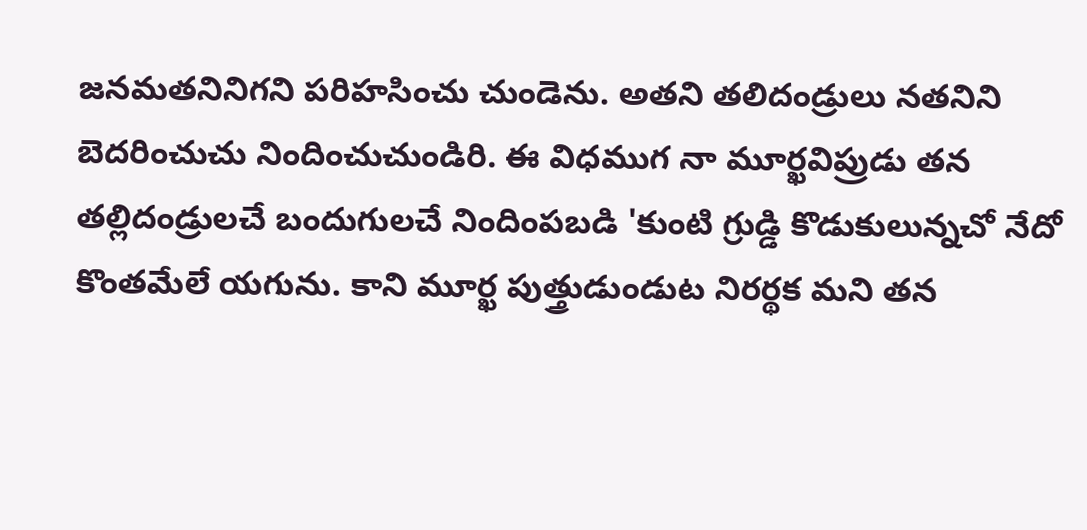జనమతనినిగని పరిహసించు చుండెను. అతని తలిదండ్రులు నతనిని బెదరించుచు నిందించుచుండిరి. ఈ విధముగ నా మూర్ఖవిప్రుడు తన తల్లిదండ్రులచే బందుగులచే నిందింపబడి 'కుంటి గ్రుడ్డి కొడుకులున్నచో నేదో కొంతమేలే యగును. కాని మూర్ఖ పుత్త్రుడుండుట నిరర్థక మని తన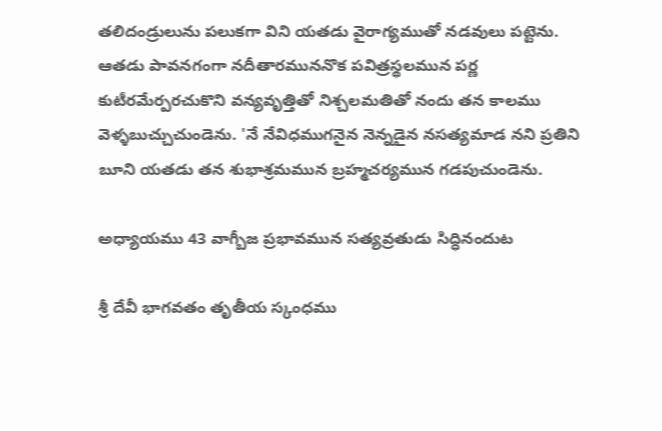తలిదండ్రులును పలుకగా విని యతడు వైరాగ్యముతో నడవులు పట్టెను. ఆతడు పావనగంగా నదీతారముననొక పవిత్రస్థలమున పర్ణ కుటీరమేర్పరచుకొని వన్యవృత్తితో నిశ్చలమతితో నందు తన కాలము వెళ్ళబుచ్చుచుండెను. 'నే నేవిధముగనైన నెన్నడైన నసత్యమాడ నని ప్రతిని బూని యతడు తన శుభాశ్రమమున బ్రహ్మచర్యమున గడపుచుండెను.

అధ్యాయము 43 వాగ్బీజ ప్రభావమున సత్యవ్రతుడు సిద్ధినందుట

శ్రీ దేవీ భాగవతం తృతీయ స్కంధము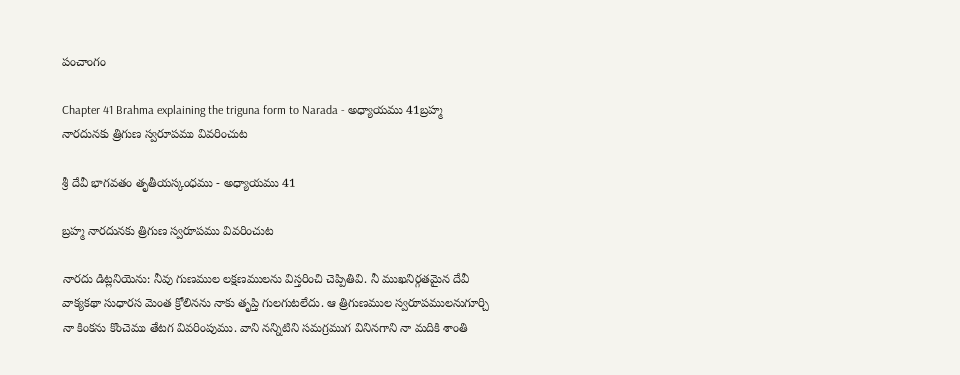పంచాంగం

Chapter 41 Brahma explaining the triguna form to Narada - అధ్యాయము 41బ్రహ్మ నారదునకు త్రిగుణ స్వరూపము వివరించుట

శ్రీ దేవీ భాగవతం తృతీయస్కంధము - అధ్యాయము 41

బ్రహ్మ నారదునకు త్రిగుణ స్వరూపము వివరించుట

నారదు డిట్లనియెను: నీవు గుణముల లక్షణములను విస్తరించి చెప్పితివి. నీ ముఖనిర్గతమైన దేవీ వాక్యకథా సుధారస మెంత క్రోలినను నాకు తృప్తి గులగుటలేదు. ఆ త్రిగుణముల స్వరూపములనుగూర్చి నా కింకను కొంచెము తేటగ వివరింపుము. వాని నన్నిటిని సమగ్రముగ వినినగాని నా మదికి శాంతి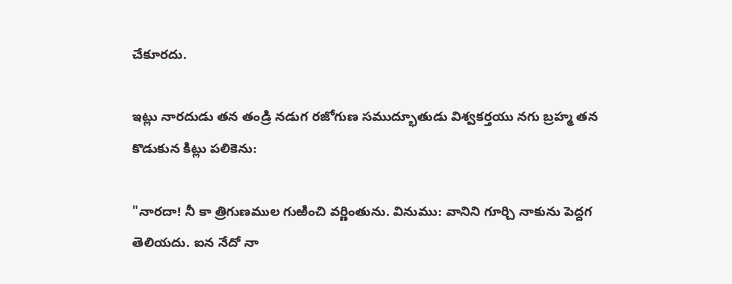చేకూరదు.

ఇట్లు నారదుడు తన తండ్రి నడుగ రజోగుణ సముద్భూతుడు విశ్వకర్తయు నగు బ్రహ్మ తన కొడుకున కిట్లు పలికెను:

"నారదా! నీ కా త్రిగుణముల గుఱించి వర్ణింతును. వినుము: వానిని గూర్చి నాకును పెద్దగ తెలియదు. ఐన నేదో నా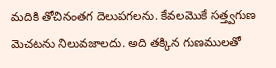మదికి తోచినంతగ దెలుపగలను. కేవలమొకే సత్త్వగుణ మెచటను నిలువజాలదు. అది తక్కిన గుణములతో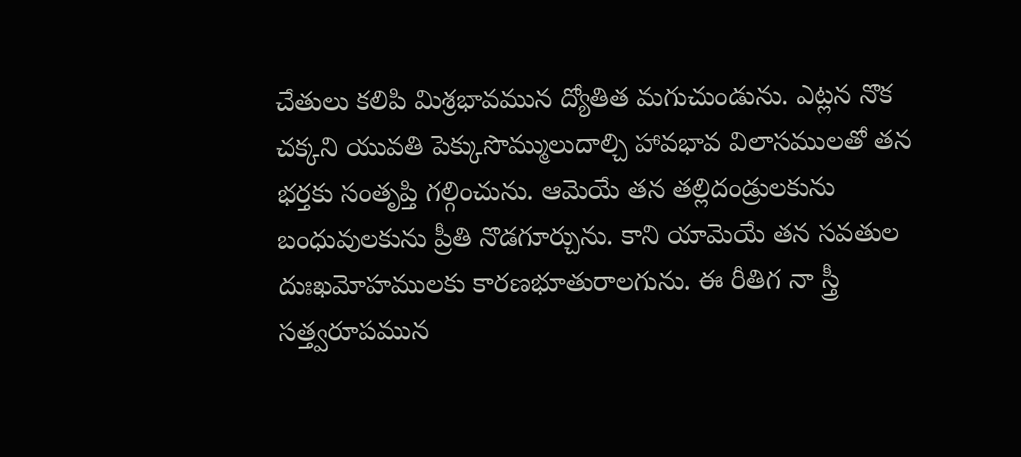చేతులు కలిపి మిశ్రభావమున ద్యోతిత మగుచుండును. ఎట్లన నొక చక్కని యువతి పెక్కుసొమ్ములుదాల్చి హావభావ విలాసములతో తన భర్తకు సంతృప్తి గల్గించును. ఆమెయే తన తల్లిదండ్రులకును బంధువులకును ప్రీతి నొడగూర్చును. కాని యామెయే తన సవతుల దుఃఖమోహములకు కారణభూతురాలగును. ఈ రీతిగ నా స్త్రీ సత్త్వరూపమున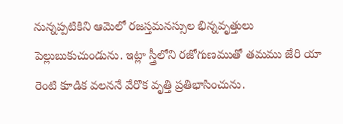నున్నప్పటికిని ఆమెలో రజస్తమనస్సుల భిన్నవృత్తులు పెల్లుబుకుచుండును. ఇట్లా స్త్రీలోని రజోగుణముతో తమము జేరి యా రెంటి కూడిక వలననే వేరొక వృత్తి ప్రతిభాసించును.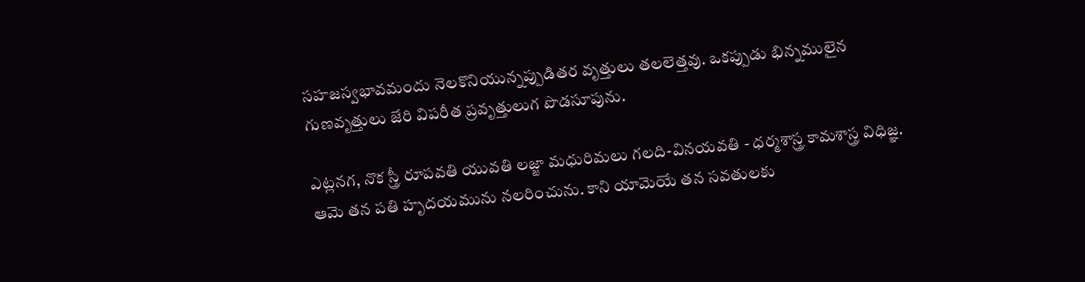సహజస్వభావమందు నెలకొనియున్నప్పుడితర వృత్తులు తలలెత్తవు. ఒకప్పుడు భిన్నములైన గుణవృత్తులు జేరి విపరీత ప్రవృత్తులుగ పొడసూపును.

ఎట్లనగ, నొక స్త్రీ రూపవతి యువతి లజ్జా మధురిమలు గలది-వినయవతి - ధర్మశాస్త్ర కామశాస్త్ర విధిజ్ఞ. ఆమె తన పతి హృదయమును నలరించును. కాని యామెయే తన సవతులకు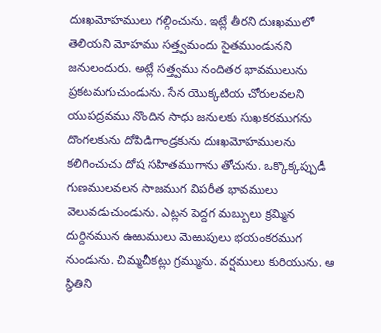దుఃఖమోహములు గల్గించును. ఇట్లే తీరని దుఃఖములో తెలియని మోహము సత్త్వమందు సైతముండునని జనులందురు. అట్లే సత్త్వము నందితర భావములును ప్రకటమగుచుండును. సేన యొక్కటియ చోరులవలని యుపద్రవము నొందిన సాధు జనులకు సుఖకరముగను దొంగలకును దోపిడిగాండ్రకును దుఃఖమోహములను కలిగించుచు దోష సహితముగాను తోచును. ఒక్కొక్కప్పుడీ గుణములవలన సాజముగ విపరీత భావములు వెలువడుచుండును. ఎట్లన పెద్దగ మబ్బులు క్రమ్మిన దుర్దినమున ఉఱుములు మెఱుపులు భయంకరముగ నుండును. చిమ్మచీకట్లు గ్రమ్మును. వర్షములు కురియును. ఆ స్థితిని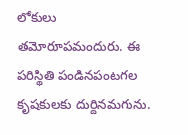లోకులు తమోరూపమందురు. ఈ పరిస్థితి పండినపంటగల కృషకులకు దుర్దినమగును.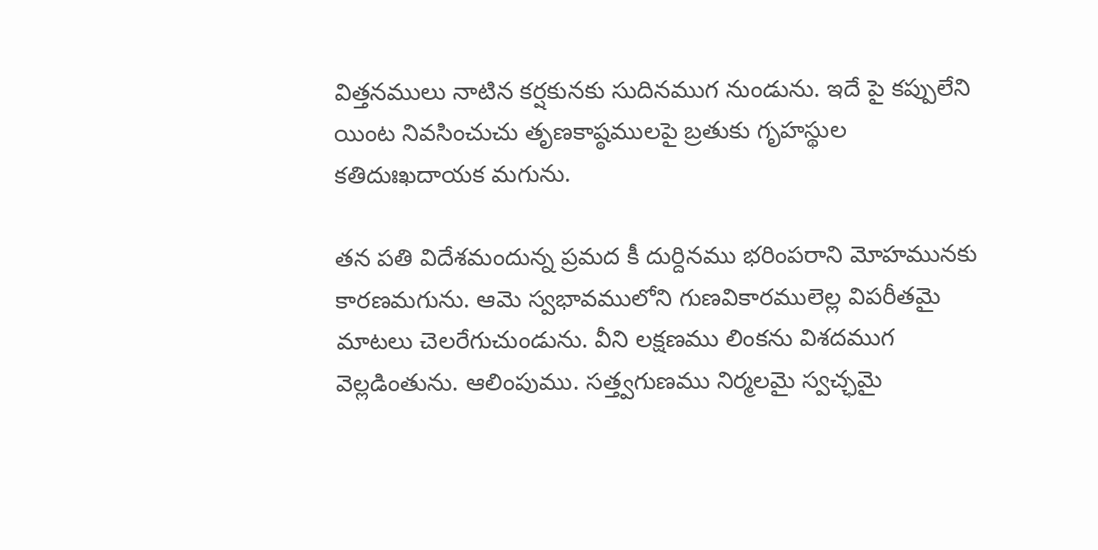విత్తనములు నాటిన కర్షకునకు సుదినముగ నుండును. ఇదే పై కప్పులేని యింట నివసించుచు తృణకాష్ఠములపై బ్రతుకు గృహస్థుల కతిదుఃఖదాయక మగును.

తన పతి విదేశమందున్న ప్రమద కీ దుర్దినము భరింపరాని మోహమునకు కారణమగును. ఆమె స్వభావములోని గుణవికారములెల్ల విపరీతమై మాటలు చెలరేగుచుండును. వీని లక్షణము లింకను విశదముగ వెల్లడింతును. ఆలింపుము. సత్త్వగుణము నిర్మలమై స్వచ్ఛమై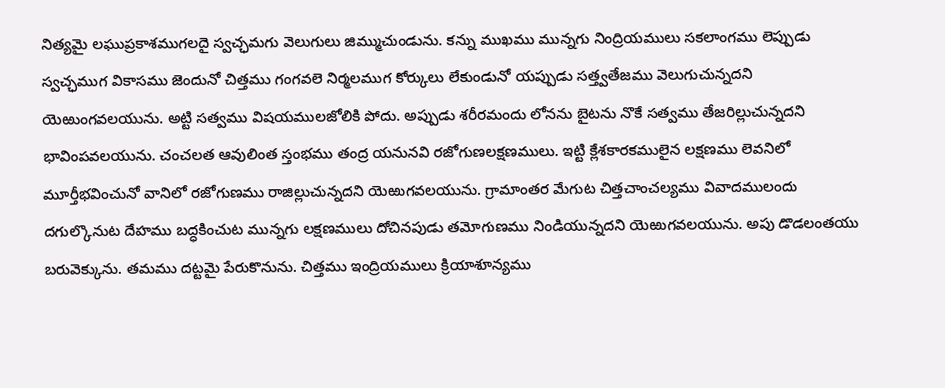నిత్యమై లఘుప్రకాశముగలదై స్వచ్ఛమగు వెలుగులు జిమ్ముచుండును. కన్ను ముఖము మున్నగు నింద్రియములు సకలాంగము లెప్పుడు స్వచ్ఛముగ వికాసము జెందునో చిత్తము గంగవలె నిర్మలముగ కోర్కులు లేకుండునో యప్పుడు సత్త్వతేజము వెలుగుచున్నదని యెఱుంగవలయును. అట్టి సత్వము విషయములజోలికి పోదు. అప్పుడు శరీరమందు లోనను బైటను నొకే సత్వము తేజరిల్లుచున్నదని భావింపవలయును. చంచలత ఆవులింత స్తంభము తంద్ర యనునవి రజోగుణలక్షణములు. ఇట్టి క్లేశకారకములైన లక్షణము లెవనిలో మూర్తీభవించునో వానిలో రజోగుణము రాజిల్లుచున్నదని యెఱుగవలయును. గ్రామాంతర మేగుట చిత్తచాంచల్యము వివాదములందు దగుల్కొనుట దేహము బద్ధకించుట మున్నగు లక్షణములు దోచినపుడు తమోగుణము నిండియున్నదని యెఱుగవలయును. అపు డొడలంతయు బరువెక్కును. తమము దట్టమై పేరుకొనును. చిత్తము ఇంద్రియములు క్రియాశూన్యము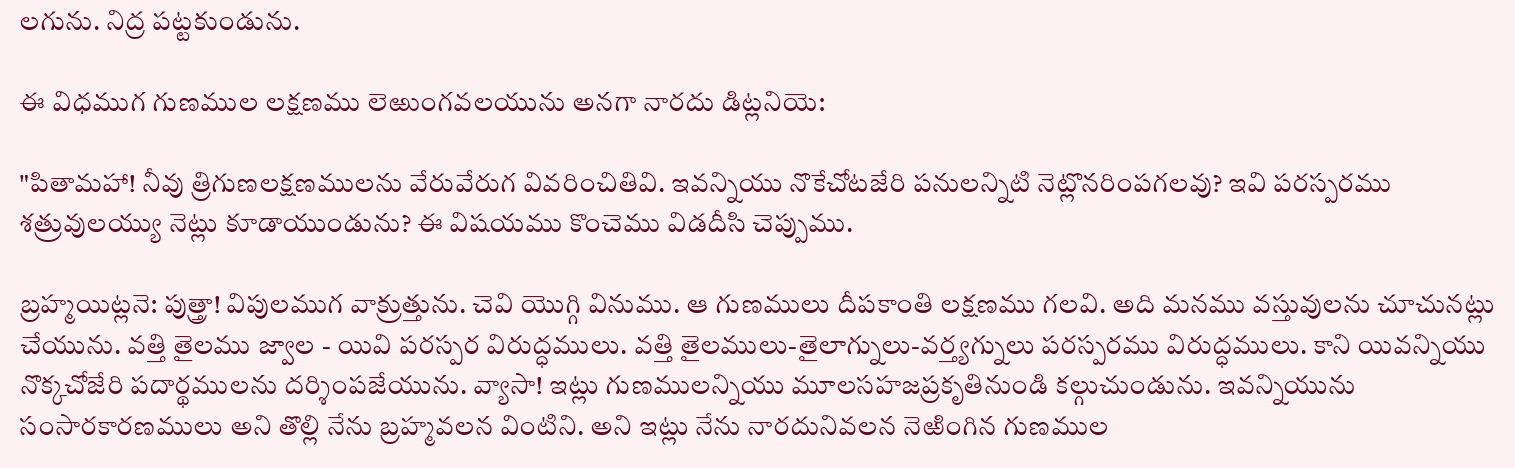లగును. నిద్ర పట్టకుండును.

ఈ విధముగ గుణముల లక్షణము లెఱుంగవలయును అనగా నారదు డిట్లనియె:

"పితామహా! నీవు త్రిగుణలక్షణములను వేరువేరుగ వివరించితివి. ఇవన్నియు నొకేచోటజేరి పనులన్నిటి నెట్లొనరింపగలవు? ఇవి పరస్పరము శత్రువులయ్యు నెట్లు కూడాయుండును? ఈ విషయము కొంచెము విడదీసి చెప్పుము.

బ్రహ్మయిట్లనె: పుత్త్రా! విపులముగ వాక్రుత్తును. చెవి యొగ్గి వినుము. ఆ గుణములు దీపకాంతి లక్షణము గలవి. అది మనము వస్తువులను చూచునట్లు చేయును. వత్తి తైలము జ్వాల - యివి పరస్పర విరుద్ధములు. వత్తి తైలములు-తైలాగ్నులు-వర్త్యగ్నులు పరస్పరము విరుద్ధములు. కాని యివన్నియు నొక్కచోజేరి పదార్థములను దర్శింపజేయును. వ్యాసా! ఇట్లు గుణములన్నియు మూలసహజప్రకృతినుండి కల్గుచుండును. ఇవన్నియును సంసారకారణములు అని తొల్లి నేను బ్రహ్మవలన వింటిని. అని ఇట్లు నేను నారదునివలన నెఱింగిన గుణముల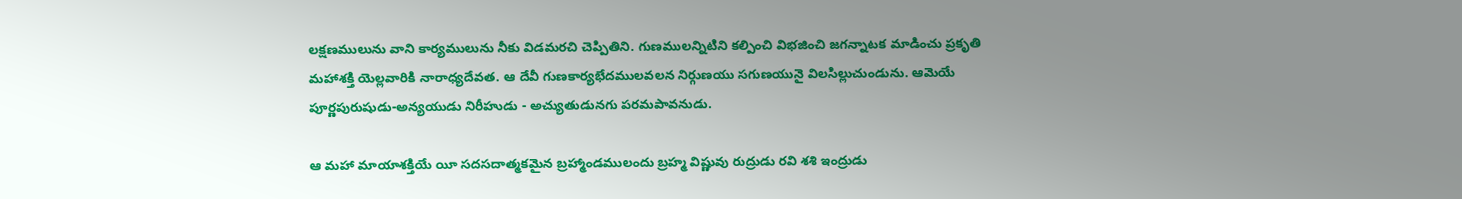లక్షణములును వాని కార్యములును నీకు విడమరచి చెప్పితిని. గుణములన్నిటిని కల్పించి విభజించి జగన్నాటక మాడించు ప్రకృతి మహాశక్తి యెల్లవారికి నారాధ్యదేవత. ఆ దేవీ గుణకార్యభేదములవలన నిర్గుణయు సగుణయునై విలసిల్లుచుండును. ఆమెయే పూర్ణపురుషుడు-అన్యయుడు నిరీహుడు - అచ్యుతుడునగు పరమపావనుడు.

ఆ మహా మాయాశక్తియే యీ సదసదాత్మకమైన బ్రహ్మాండములందు బ్రహ్మ విష్ణువు రుద్రుడు రవి శశి ఇంద్రుడు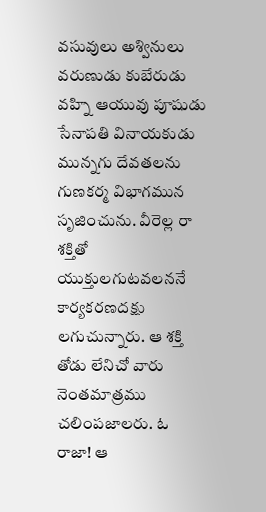వసువులు అశ్వినులు వరుణుడు కుబేరుడు వహ్ని ఆయువు పూషుడు సేనాపతి వినాయకుడు మున్నగు దేవతలను గుణకర్మ విభాగమున సృజించును. వీరెల్ల రా శక్తితో యుక్తులగుటవలననే కార్యకరణదక్షు లగుచున్నారు. ఆ శక్తి తోడు లేనిచో వారు నెంతమాత్రము చలింపజాలరు. ఓ రాజా! ఆ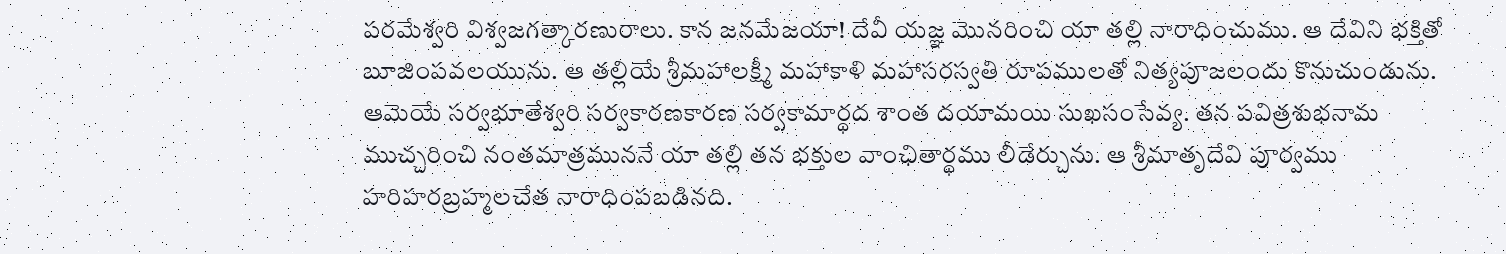పరమేశ్వరి విశ్వజగత్కారణురాలు. కాన జనమేజయా! దేవీ యజ్ఞ మొనరించి యా తల్లి నారాధించుము. ఆ దేవిని భక్తితో బూజింపవలయును. ఆ తల్లియే శ్రీమహాలక్ష్మీ మహాకాళి మహాసరస్వతి రూపములతో నిత్యపూజలందు కొనుచుండును. ఆమెయే సర్వభూతేశ్వరి సర్వకారణకారణ సర్వకామార్థద శాంత దయామయి సుఖసంసేవ్య. తన పవిత్రశుభనామ ముచ్చరించి నంతమాత్రముననే యా తల్లి తన భక్తుల వాంఛితార్థము లీడేర్చును. ఆ శ్రీమాతృదేవి పూర్వము హరిహరబ్రహ్మలచేత నారాధింపబడినది.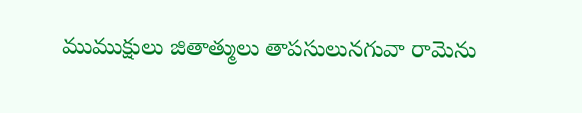ముముక్షులు జితాత్ములు తాపసులునగువా రామెను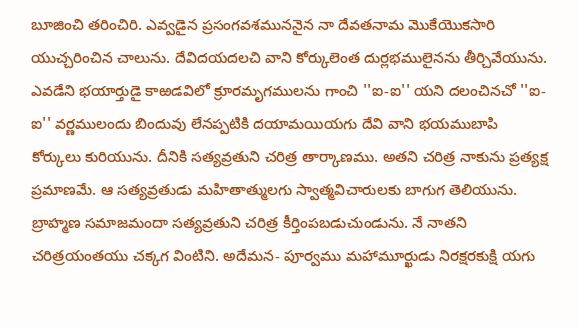బూజించి తరించిరి. ఎవ్వడైన ప్రసంగవశముననైన నా దేవతనామ మొకేయొకసారి యుచ్చరించిన చాలును. దేవిదయదలచి వాని కోర్కులెంత దుర్లభములైనను తీర్చివేయును. ఎవడేని భయార్తుడై కాఱడవిలో క్రూరమృగములను గాంచి ''ఐ-ఐ'' యని దలంచినచో ''ఐ-ఐ'' వర్ణములందు బిందువు లేనప్పటికి దయామయియగు దేవి వాని భయముబాపి కోర్కులు కురియును. దీనికి సత్యవ్రతుని చరిత్ర తార్కాణము. అతని చరిత్ర నాకును ప్రత్యక్ష ప్రమాణమే. ఆ సత్యవ్రతుడు మహితాత్ములగు స్వాత్మవిచారులకు బాగుగ తెలియును. బ్రాహ్మణ సమాజమందా సత్యవ్రతుని చరిత్ర కీర్తింపబడుచుండును. నే నాతని చరిత్రయంతయు చక్కగ వింటిని. అదేమన- పూర్వము మహామూర్ఖుడు నిరక్షరకుక్షి యగు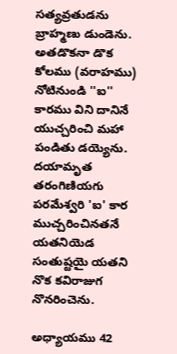సత్యవ్రతుడను బ్రాహ్మణు డుండెను. అతడొకనా డొక కోలము (వరాహము) నోటినుండి ''ఐ'' కారము విని దానినే యుచ్చరించి మహా పండితు డయ్యెను. దయామృత తరంగిణియగు పరమేశ్వరి 'ఐ' కార ముచ్చరించినతనే యతనియెడ సంతుష్టయై యతని నొక కవిరాజుగ నొనరించెను.

అధ్యాయము 42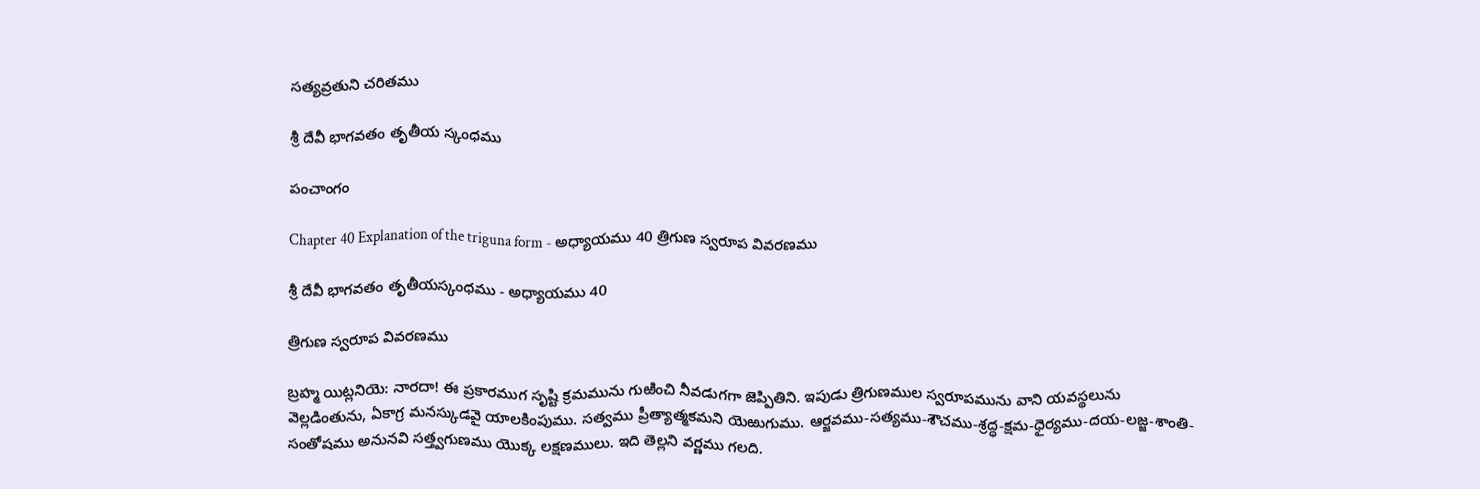సత్యవ్రతుని చరితము

శ్రీ దేవీ భాగవతం తృతీయ స్కంధము

పంచాంగం

Chapter 40 Explanation of the triguna form - అధ్యాయము 40 త్రిగుణ స్వరూప వివరణము

శ్రీ దేవీ భాగవతం తృతీయస్కంధము - అధ్యాయము 40

త్రిగుణ స్వరూప వివరణము

బ్రహ్మ యిట్లనియె: నారదా! ఈ ప్రకారముగ సృష్టి క్రమమును గుఱించి నీవడుగగా జెప్పితిని. ఇపుడు త్రిగుణముల స్వరూపమును వాని యవస్థలును వెల్లడింతును, ఏకాగ్ర మనస్కుడవై యాలకింపుము. సత్వము ప్రీత్యాత్మకమని యెఱుగుము. ఆర్జవము-సత్యము-శౌచము-శ్రద్ధ-క్షమ-ధైర్యము-దయ-లజ్జ-శాంతి-సంతోషము అనునవి సత్త్వగుణము యొక్క లక్షణములు. ఇది తెల్లని వర్ణము గలది.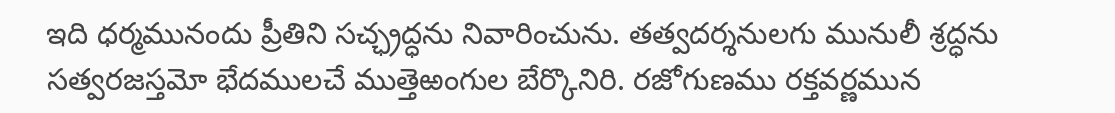ఇది ధర్మమునందు ప్రీతిని సచ్ఛ్రద్ధను నివారించును. తత్వదర్శనులగు మునులీ శ్రద్ధను సత్వరజస్తమో భేదములచే ముత్తెఱంగుల బేర్కొనిరి. రజోగుణము రక్తవర్ణమున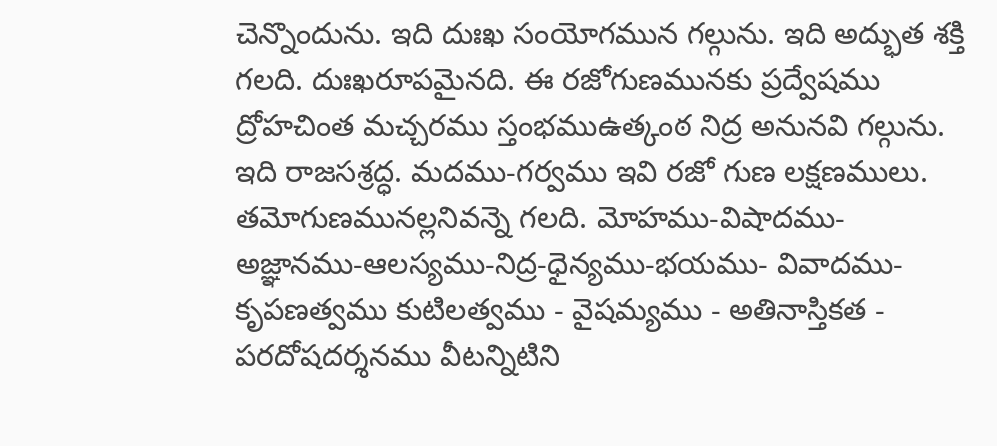చెన్నొందును. ఇది దుఃఖ సంయోగమున గల్గును. ఇది అద్భుత శక్తి గలది. దుఃఖరూపమైనది. ఈ రజోగుణమునకు ప్రద్వేషము ద్రోహచింత మచ్చరము స్తంభముఉత్కంఠ నిద్ర అనునవి గల్గును. ఇది రాజసశ్రద్ధ. మదము-గర్వము ఇవి రజో గుణ లక్షణములు. తమోగుణమునల్లనివన్నె గలది. మోహము-విషాదము-అజ్ఞానము-ఆలస్యము-నిద్ర-ధైన్యము-భయము- వివాదము-కృపణత్వము కుటిలత్వము - వైషమ్యము - అతినాస్తికత - పరదోషదర్శనము వీటన్నిటిని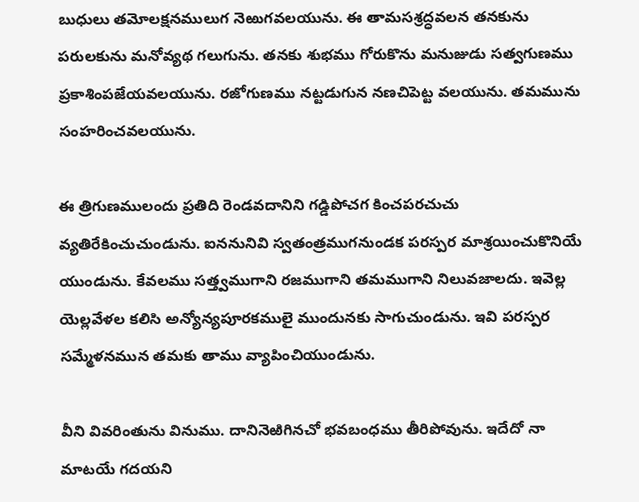బుధులు తమోలక్షనములుగ నెఱుగవలయును. ఈ తామసశ్రద్ధవలన తనకును పరులకును మనోవ్యథ గలుగును. తనకు శుభము గోరుకొను మనుజుడు సత్వగుణము ప్రకాశింపజేయవలయును. రజోగుణము నట్టడుగున నణచిపెట్ట వలయును. తమమును సంహరించవలయును.

ఈ త్రిగుణములందు ప్రతిది రెండవదానిని గడ్డిపోచగ కించపరచుచు వ్యతిరేకించుచుండును. ఐననునివి స్వతంత్రముగనుండక పరస్పర మాశ్రయించుకొనియే యుండును. కేవలము సత్త్వముగాని రజముగాని తమముగాని నిలువజాలదు. ఇవెల్ల యెల్లవేళల కలిసి అన్యోన్యపూరకములై ముందునకు సాగుచుండును. ఇవి పరస్పర సమ్మేళనమున తమకు తాము వ్యాపించియుండును.

వీని వివరింతును వినుము. దానినెఱిగినచో భవబంధము తీరిపోవును. ఇదేదో నా మాటయే గదయని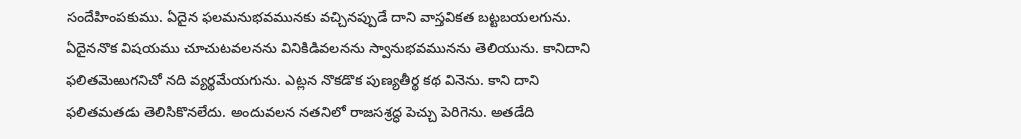సందేహింపకుము. ఏదైన ఫలమనుభవమునకు వచ్చినప్పుడే దాని వాస్తవికత బట్టబయలగును. ఏదైననొక విషయము చూచుటవలనను వినికిడివలనను స్వానుభవమునను తెలియును. కానిదాని ఫలితమెఱుగనిచో నది వ్యర్థమేయగును. ఎట్లన నొకడొక పుణ్యతీర్థ కథ వినెను. కాని దాని ఫలితమతడు తెలిసికొనలేదు. అందువలన నతనిలో రాజసశ్రద్ధ పెచ్చు పెరిగెను. అతడేది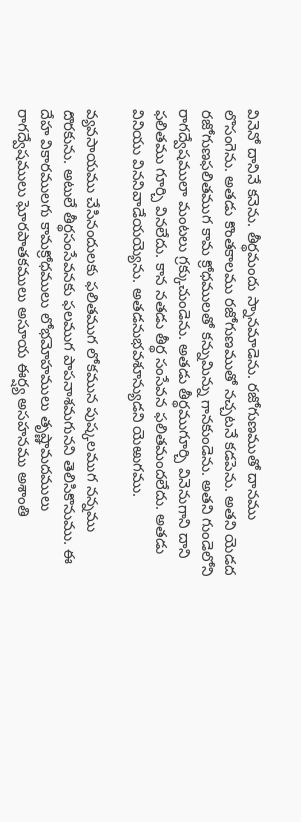వినెనో దానినే కనెను. తీర్థమందు స్నానమాడెను. రజోగుణముతో దానము లొసంగెను. అతడు కొంతకాలము రజోగుణముతో నచ్చటనే కడపెను. అతని యెడద రజోగుణఫలితముగ కామ క్రోధములతో కన్నుమిన్ను గానకుండెను. అతని గుండెలోని రాగద్వేషములా మంటలు గ్రక్కుచుండెను. అతడు తీర్థముగూర్చి వినెనుగాని దాని ఫలితము గూర్చి వినలేదు. కాన నతడు తీర్థ సంసేవన ఫలితమందలేదు. అతడు వినియు విననివాడేయయ్యెను. అతడనుభవశూన్యుడని యెఱుగము.

వ్యవసాయము చేసినందులకు ఫలితముగ లోకమున పుష్కలముగ నన్నము దొరకును. అటులే తీర్థసంసేవనకు ఫలముగ పాపనాశమగునని తెలిసికొనుము. ఈ దేహ వికారములగు కామక్రోధములు లోభమోహములు తృష్ణామదములు రాగద్వేషములు ఘోరపాతకములు అసూయ ఈర్ష్య అసహనము అశాంతి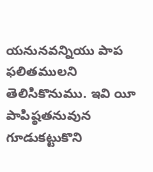యనునవన్నియు పాప ఫలితములని తెలిసికొనుము. ఇవి యీ పాపిష్ఠతనువున గూడుకట్టుకొని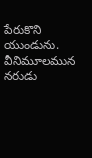పేరుకొని యుండును. వీనిమూలమున నరుడు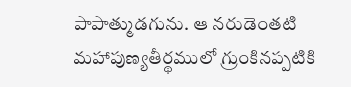పాపాత్ముడగును. ఆ నరుడెంతటి మహాపుణ్యతీర్థములో గ్రుంకినప్పటికి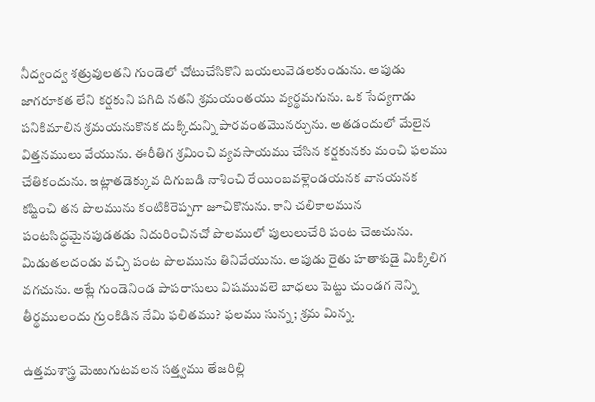నీద్వంద్వ శత్రువులతని గుండెలో చోటుచేసికొని బయలువెడలకుండును. అపుడు జాగరూకత లేని కర్షకుని పగిది నతని శ్రమయంతయు వ్యర్థమగును. ఒక సేద్యగాడు పనికిమాలిన శ్రమయనుకొనక దుక్కిదున్ని పారవంతమొనర్చును. అతడందులో మేలైన విత్తనములు వేయును. ఈరీతిగ శ్రమించి వ్యవసాయము చేసిన కర్షకునకు మంచి ఫలము చేతికందును. ఇట్లాతడెక్కువ దిగుబడి నాశించి రేయింబవళ్లెండయనక వానయనక కష్టించి తన పొలమును కంటికిరెప్పగా జూచికొనును. కాని చలికాలమున పంటసిద్ధమైనపుడతడు నిదురించినచో పొలములో పులులుచేరి పంట చెఱచును. మిడుతలదండు వచ్చి పంట పొలమును తినివేయును. అపుడు రైతు హతాశుడై మిక్కిలిగ వగచును. అట్లే గుండెనిండ పాపరాసులు విషమువలె బాధలు పెట్టు చుండగ నెన్ని తీర్థములందు గ్రుంకిడిన నేమి ఫలితము? ఫలము సున్న; శ్రమ మిన్న.

ఉత్తమశాస్త్ర మెఱుగుటవలన సత్త్వము తేజరిల్లి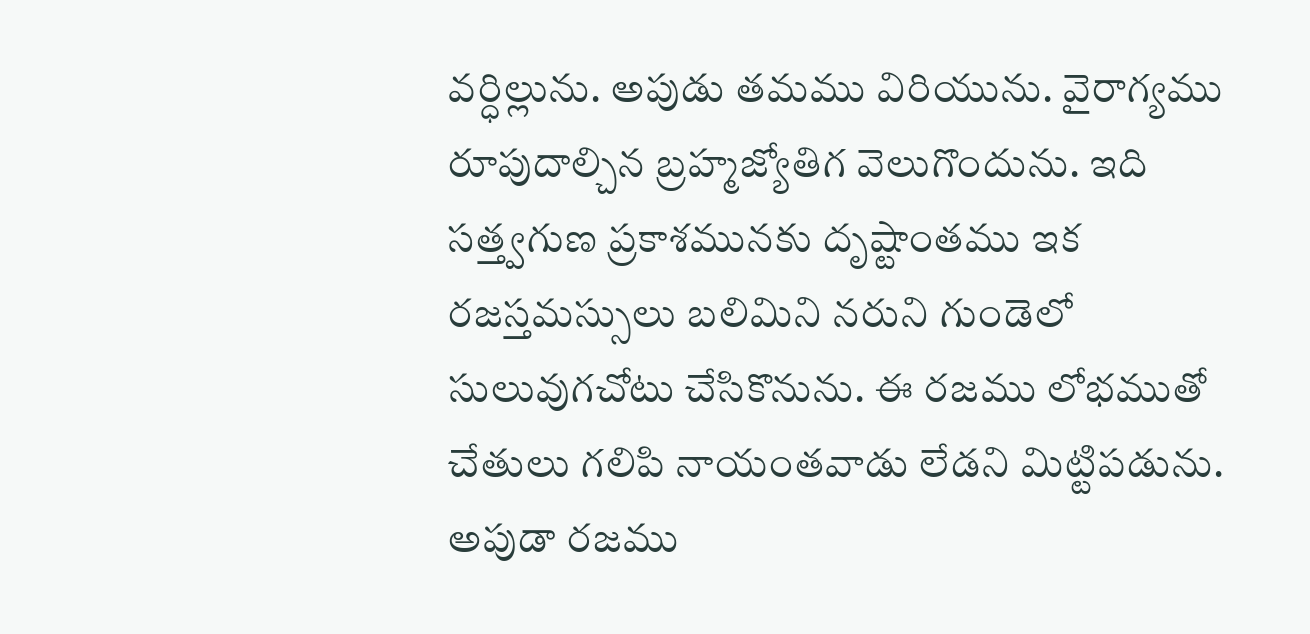వర్ధిల్లును. అపుడు తమము విరియును. వైరాగ్యము రూపుదాల్చిన బ్రహ్మజ్యోతిగ వెలుగొందును. ఇది సత్త్వగుణ ప్రకాశమునకు దృష్టాంతము ఇక రజస్తమస్సులు బలిమిని నరుని గుండెలో సులువుగచోటు చేసికొనును. ఈ రజము లోభముతో చేతులు గలిపి నాయంతవాడు లేడని మిట్టిపడును. అపుడా రజము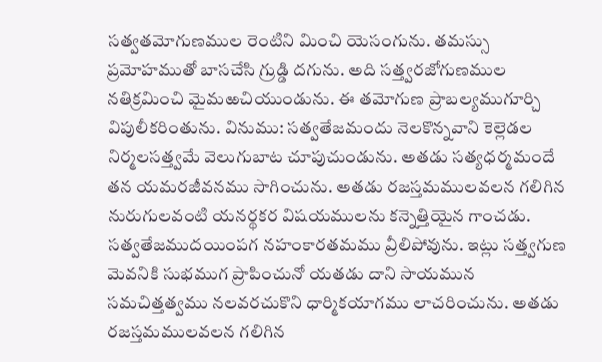సత్వతమోగుణముల రెంటిని మించి యెసంగును. తమస్సు ప్రమోహముతో బాసచేసి గ్రుడ్డి దగును. అది సత్త్వరజోగుణముల నతిక్రమించి మైమఱచియుండును. ఈ తమోగుణ ప్రాబల్యముగూర్చి విపులీకరింతును. వినుము: సత్వతేజమందు నెలకొన్నవాని కెల్లెడల నిర్మలసత్త్వమే వెలుగుబాట చూపుచుండును. అతడు సత్యధర్మమందే తన యమరజీవనము సాగించును. అతడు రజస్తమములవలన గలిగిన నురుగులవంటి యనర్థకర విషయములను కన్నెత్తియైన గాంచడు. సత్వతేజముదయింపగ నహంకారతమము వ్రీలిపోవును. ఇట్లు సత్త్వగుణ మెవనికి సుభముగ ప్రాపించునో యతడు దాని సాయమున సమచిత్తత్వము నలవరచుకొని ధార్మికయాగము లాచరించును. అతడు రజస్తమములవలన గలిగిన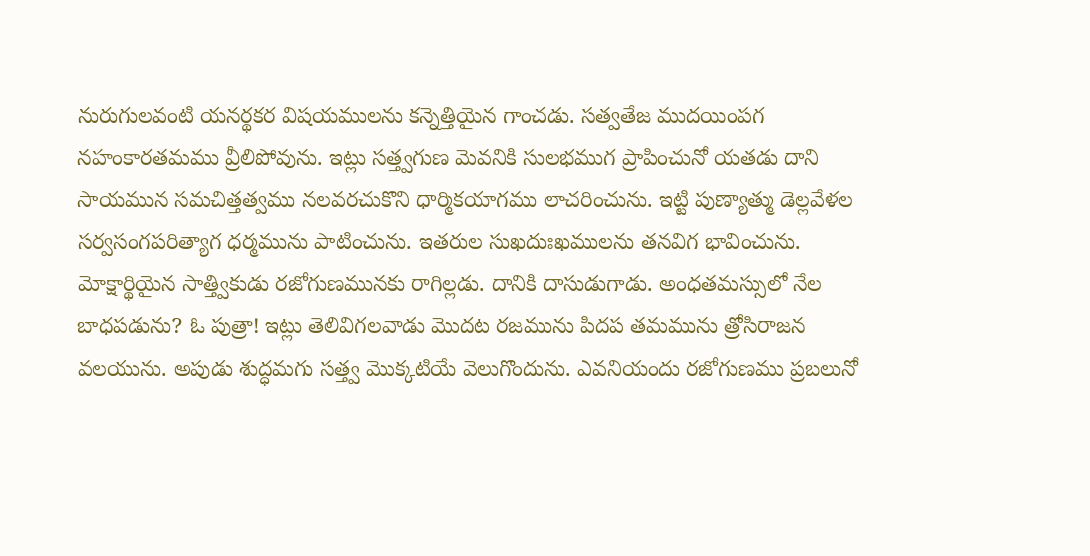నురుగులవంటి యనర్థకర విషయములను కన్నెత్తియైన గాంచడు. సత్వతేజ ముదయింపగ నహంకారతమము వ్రీలిపోవును. ఇట్లు సత్త్వగుణ మెవనికి సులభముగ ప్రాపించునో యతడు దాని సాయమున సమచిత్తత్వము నలవరచుకొని ధార్మికయాగము లాచరించును. ఇట్టి పుణ్యాత్ము డెల్లవేళల సర్వసంగపరిత్యాగ ధర్మమును పాటించును. ఇతరుల సుఖదుఃఖములను తనవిగ భావించును. మోక్షార్థియైన సాత్త్వికుడు రజోగుణమునకు రాగిల్లడు. దానికి దాసుడుగాడు. అంధతమస్సులో నేల బాధపడును? ఓ పుత్రా! ఇట్లు తెలివిగలవాడు మొదట రజమును పిదప తమమును త్రోసిరాజన వలయును. అపుడు శుద్ధమగు సత్త్వ మొక్కటియే వెలుగొందును. ఎవనియందు రజోగుణము ప్రబలునో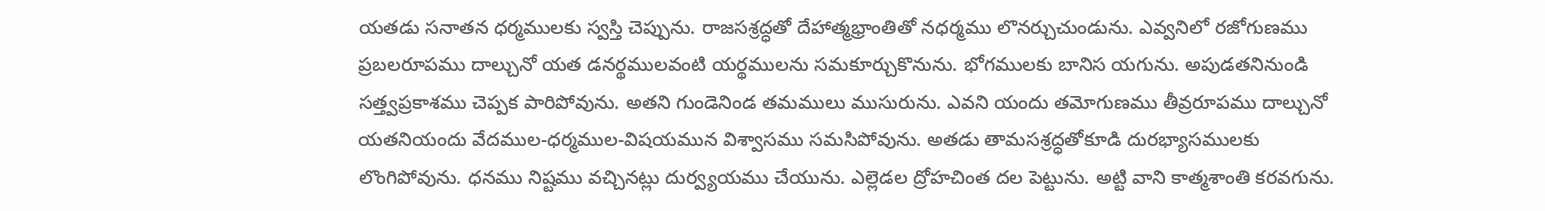యతడు సనాతన ధర్మములకు స్వస్తి చెప్పును. రాజసశ్రద్ధతో దేహాత్మభ్రాంతితో నధర్మము లొనర్చుచుండును. ఎవ్వనిలో రజోగుణము ప్రబలరూపము దాల్చునో యత డనర్థములవంటి యర్థములను సమకూర్చుకొనును. భోగములకు బానిస యగును. అపుడతనినుండి సత్త్వప్రకాశము చెప్పక పారిపోవును. అతని గుండెనిండ తమములు ముసురును. ఎవని యందు తమోగుణము తీవ్రరూపము దాల్చునో యతనియందు వేదముల-ధర్మముల-విషయమున విశ్వాసము సమసిపోవును. అతడు తామసశ్రద్ధతోకూడి దురభ్యాసములకు లొంగిపోవును. ధనము నిష్టము వచ్చినట్లు దుర్వ్యయము చేయును. ఎల్లెడల ద్రోహచింత దల పెట్టును. అట్టి వాని కాత్మశాంతి కరవగును.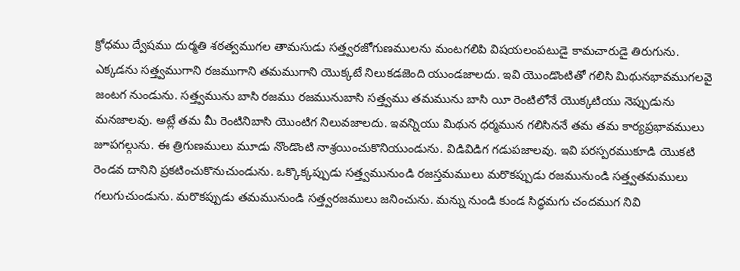క్రోధము ద్వేషము దుర్మతి శఠత్వముగల తామసుడు సత్త్వరజోగుణములను మంటగలిపి విషయలంపటుడై కామచారుడై తిరుగును. ఎక్కడను సత్త్వముగాని రజముగాని తమముగాని యొక్కటే నిలుకడజెంది యుండజాలదు. ఇవి యొండొంటితో గలిసి మిథునభావముగలవై జంటగ నుండును. సత్త్వమును బాసి రజము రజమునుబాసి సత్త్వము తమమును బాసి యీ రెంటిలోనే యొక్కటియు నెప్పుడును మనజాలవు. అట్లే తమ మీ రెంటినిబాసి యొంటిగ నిలువజాలదు. ఇవన్నియు మిథున ధర్మమున గలిసిననే తమ తమ కార్యప్రభావములు జూపగల్గును. ఈ త్రిగుణములు మూడు నొండొంటి నాశ్రయించుకొనియుండును. విడివిడిగ గడుపజాలవు. ఇవి పరస్పరముకూడి యొకటి రెండవ దానిని ప్రకటించుకొనుచుండును. ఒక్కొక్కప్పుడు సత్త్వమునుండి రజస్తమములు మరొకప్పుడు రజమునుండి సత్త్వతమములు గలుగుచుండును. మరొకప్పుడు తమమునుండి సత్త్వరజములు జనించును. మన్ను నుండి కుండ సిద్ధమగు చందముగ నివి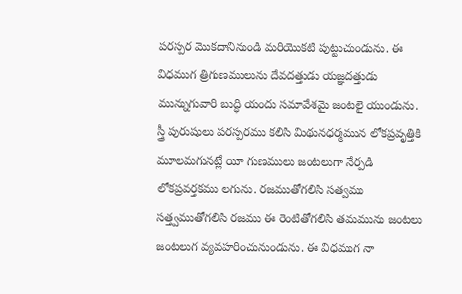పరస్పర మొకదానినుండి మరియొకటి పుట్టుచుండును. ఈ విధముగ త్రిగుణములును దేవదత్తుడు యజ్ఞదత్తుడు మున్నుగువారి బుద్ధి యందు సమావేశమై జంటలై యుండును. స్త్రీ పురుషులు పరస్పరము కలిసి మిథునధర్మమున లోకప్రవృత్తికి మూలమగునట్లే యీ గుణములు జంటలుగా నేర్పడి లోకప్రవర్తకము లగును. రజముతోగలిసి సత్వము సత్త్వముతోగలిసి రజము ఈ రెంటితోగలిసి తమమును జంటలు జంటలుగ వ్యవహరించునుండును. ఈ విధముగ నా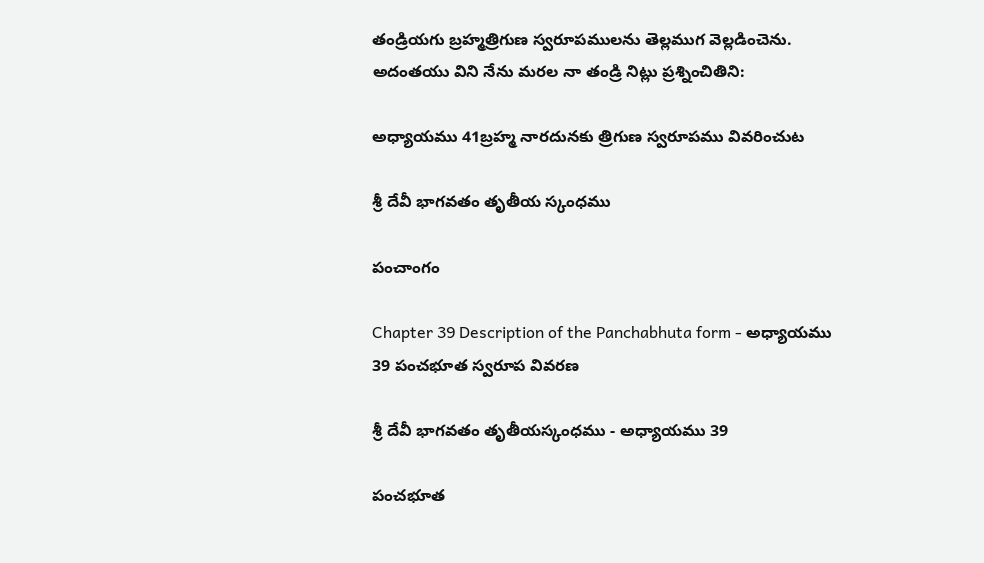తండ్రియగు బ్రహ్మత్రిగుణ స్వరూపములను తెల్లముగ వెల్లడించెను. అదంతయు విని నేను మరల నా తండ్రి నిట్లు ప్రశ్నించితిని:

అధ్యాయము 41బ్రహ్మ నారదునకు త్రిగుణ స్వరూపము వివరించుట

శ్రీ దేవీ భాగవతం తృతీయ స్కంధము

పంచాంగం

Chapter 39 Description of the Panchabhuta form - అధ్యాయము 39 పంచభూత స్వరూప వివరణ

శ్రీ దేవీ భాగవతం తృతీయస్కంధము - అధ్యాయము 39

పంచభూత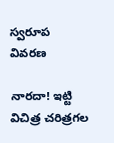స్వరూప వివరణ

నారదా! ఇట్టి విచిత్ర చరిత్రగల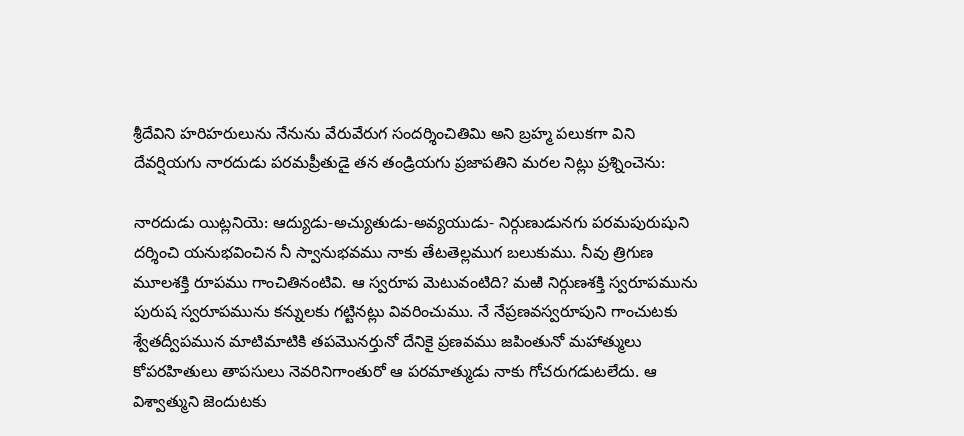శ్రీదేవిని హరిహరులును నేనును వేరువేరుగ సందర్శించితిమి అని బ్రహ్మ పలుకగా విని దేవర్షియగు నారదుడు పరమప్రీతుడై తన తండ్రియగు ప్రజాపతిని మరల నిట్లు ప్రశ్నించెను:

నారదుడు యిట్లనియె: ఆద్యుడు-అచ్యుతుడు-అవ్యయుడు- నిర్గుణుడునగు పరమపురుషుని దర్శించి యనుభవించిన నీ స్వానుభవము నాకు తేటతెల్లముగ బలుకుము. నీవు త్రిగుణ మూలశక్తి రూపము గాంచితినంటివి. ఆ స్వరూప మెటువంటిది? మఱి నిర్గుణశక్తి స్వరూపమును పురుష స్వరూపమును కన్నులకు గట్టినట్లు వివరించుము. నే నేప్రణవస్వరూపుని గాంచుటకు శ్వేతద్వీపమున మాటిమాటికి తపమొనర్తునో దేనికై ప్రణవము జపింతునో మహాత్ములు కోపరహితులు తాపసులు నెవరినిగాంతురో ఆ పరమాత్ముడు నాకు గోచరుగడుటలేదు. ఆ విశ్వాత్ముని జెందుటకు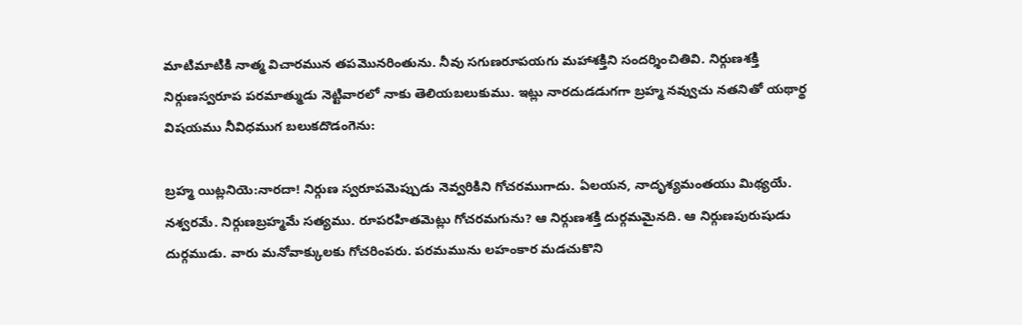మాటిమాటికి నాత్మ విచారమున తపమొనరింతును. నీవు సగుణరూపయగు మహాశక్తిని సందర్శించితివి. నిర్గుణశక్తి నిర్గుణస్వరూప పరమాత్ముడు నెట్టివారలో నాకు తెలియబలుకుము. ఇట్లు నారదుడడుగగా బ్రహ్మ నవ్వుచు నతనితో యథార్థ విషయము నీవిధముగ బలుకదొడంగెను:

బ్రహ్మ యిట్లనియె:నారదా! నిర్గుణ స్వరూపమెప్పుడు నెవ్వరికిని గోచరముగాదు. ఏలయన, నాదృశ్యమంతయు మిథ్యయే. నశ్వరమే. నిర్గుణబ్రహ్మమే సత్యము. రూపరహితమెట్లు గోచరమగును? ఆ నిర్గుణశక్తి దుర్గమమైనది. ఆ నిర్గుణపురుషుడు దుర్గముడు. వారు మనోవాక్కులకు గోచరింపరు. పరమమును లహంకార మడచుకొని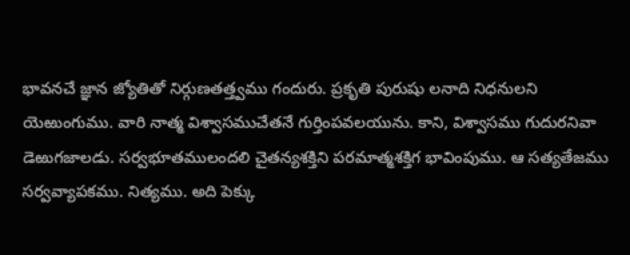భావనచే జ్ఞాన జ్యోతితో నిర్గుణతత్త్వము గందురు. ప్రకృతి పురుషు లనాది నిధనులని యెఱుంగుము. వారి నాత్మ విశ్వాసముచేతనే గుర్తింపవలయును. కాని, విశ్వాసము గుదురనివా డెఱుగజాలడు. సర్వభూతములందలి చైతన్యశక్తిని పరమాత్మశక్తిగ భావింపుము. ఆ సత్యతేజము సర్వవ్యాపకము. నిత్యము. అది పెక్కు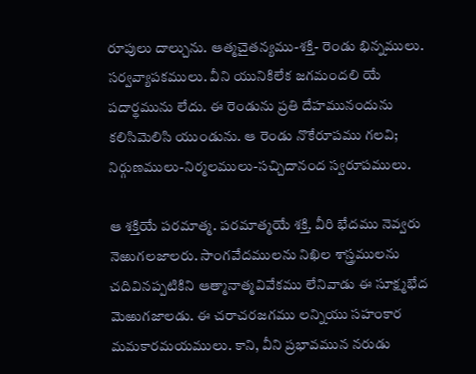రూపులు దాల్చును. ఆత్మచైతన్యము-శక్తి- రెండు భిన్నములు. సర్వవ్యాపకములు. వీని యునికిలేక జగమందలి యే పదార్థమును లేదు. ఈ రెండును ప్రతి దేహమునందును కలిసిమెలిసి యుండును. ఆ రెండు నొకేరూపము గలవి; నిర్గుణములు-నిర్మలములు-సచ్చిదానంద స్వరూపములు.

ఆ శక్తియే పరమాత్మ. పరమాత్మయే శక్తి. వీరి భేదము నెవ్వరు నెఱుగలజాలరు. సాంగవేదములను నిఖిల శాస్త్రములను చదివినప్పటికిని ఆత్మానాత్మవివేకము లేనివాడు ఈ సూక్ష్మభేద మెఱుగజాలడు. ఈ చరాచరజగము లన్నియు సహంకార మమకారమయములు. కాని, వీని ప్రభావమున నరుడు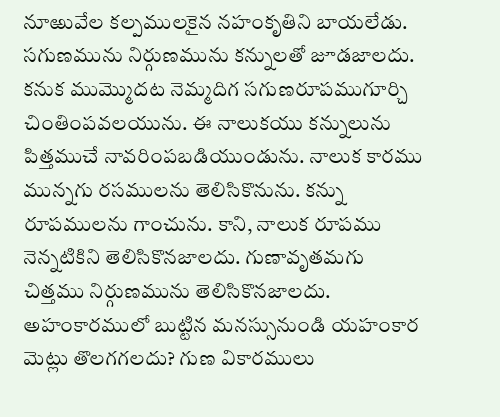నూఱువేల కల్పములకైన నహంకృతిని బాయలేడు. సగుణమును నిర్గుణమును కన్నులతో జూడజాలదు. కనుక ముమ్మొదట నెమ్మదిగ సగుణరూపముగూర్చి చింతింపవలయును. ఈ నాలుకయు కన్నులును పిత్తముచే నావరింపబడియుండును. నాలుక కారము మున్నగు రసములను తెలిసికొనును. కన్ను రూపములను గాంచును. కాని, నాలుక రూపము నెన్నటికిని తెలిసికొనజాలదు. గుణావృతమగు చిత్తము నిర్గుణమును తెలిసికొనజాలదు. అహంకారములో బుట్టిన మనస్సునుండి యహంకార మెట్లు తొలగగలదు? గుణ వికారములు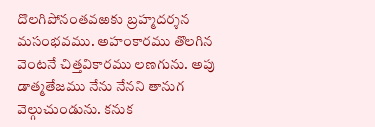దొలగిపోనంతవఱకు బ్రహ్మదర్శన మసంభవము. అహంకారము తొలగిన వెంటనే చిత్తవికారము లణగును. అపు డాత్మతేజము నేను నేనని తానుగ వెల్గుచుండును. కనుక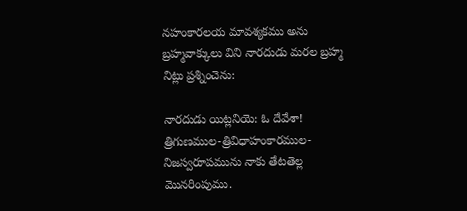నహంకారలయ మావశ్యకము అను బ్రహ్మవాక్కులు విని నారదుడు మరల బ్రహ్మ నిట్లు ప్రశ్నించెను:

నారదుడు యిట్లనియె: ఓ దేవేశా! త్రిగుణముల-త్రివిధాహంకారముల-నిజస్వరూపమును నాకు తేటతెల్ల మొనరింపుము.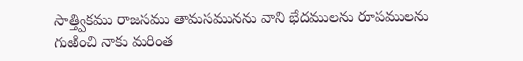సాత్త్వికము రాజసము తామసమునను వాని భేదములను రూపములను గుఱించి నాకు మరింత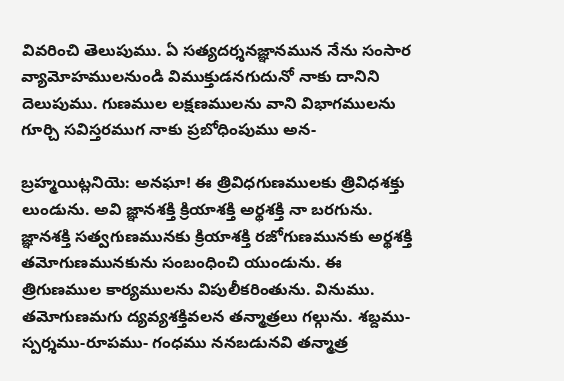వివరించి తెలుపుము. ఏ సత్యదర్శనజ్ఞానమున నేను సంసార వ్యామోహములనుండి విముక్తుడనగుదునో నాకు దానిని దెలుపుము. గుణముల లక్షణములను వాని విభాగములను గూర్చి సవిస్తరముగ నాకు ప్రబోధింపుము అన-

బ్రహ్మయిట్లనియె: అనఘా! ఈ త్రివిధగుణములకు త్రివిధశక్తు లుండును. అవి జ్ఞానశక్తి క్రియాశక్తి అర్థశక్తి నా బరగును. జ్ఞానశక్తి సత్వగుణమునకు క్రియాశక్తి రజోగుణమునకు అర్థశక్తి తమోగుణమునకును సంబంధించి యుండును. ఈ త్రిగుణముల కార్యములను విపులీకరింతును. వినుము. తమోగుణమగు ద్యవ్యశక్తివలన తన్మాత్రలు గల్గును. శబ్దము-స్పర్శము-రూపము- గంధము ననబడునవి తన్మాత్ర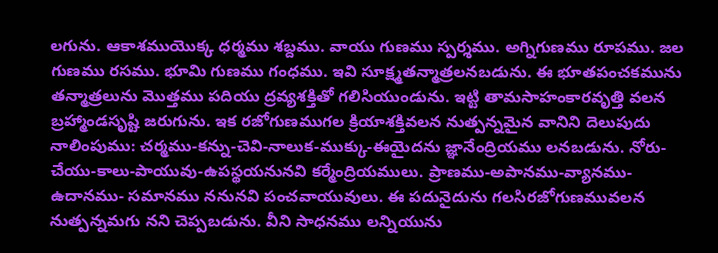లగును. ఆకాశముయొక్క ధర్మము శబ్దము. వాయు గుణము స్పర్శము. అగ్నిగుణము రూపము. జల గుణము రసము. భూమి గుణము గంధము. ఇవి సూక్ష్మతన్మాత్రలనబడును. ఈ భూతపంచకమును తన్మాత్రలును మొత్తము పదియు ద్రవ్యశక్తితో గలిసియుండును. ఇట్టి తామసాహంకారవృత్తి వలన బ్రహ్మాండసృష్టి జరుగును. ఇక రజోగుణముగల క్రియాశక్తివలన నుత్పన్నమైన వానిని దెలుపుదు నాలింపుము: చర్మము-కన్ను-చెవి-నాలుక-ముక్కు-ఈయైదను జ్ఞానేంద్రియము లనబడును. నోరు-చేయు-కాలు-పాయువు-ఉపస్థయనునవి కర్మేంద్రియములు. ప్రాణము-అపానము-వ్యానము-ఉదానము- సమానము ననునవి పంచవాయువులు. ఈ పదునైదును గలసిరజోగుణమువలన నుత్పన్నమగు నని చెప్పబడును. వీని సాధనము లన్నియును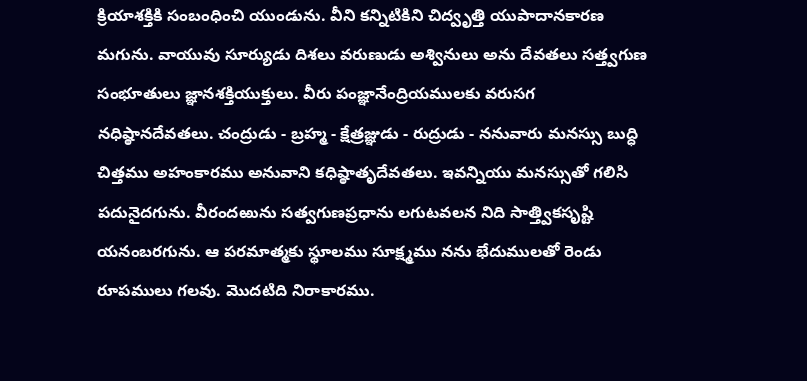క్రియాశక్తికి సంబంధించి యుండును. వీని కన్నిటికిని చిద్వృత్తి యుపాదానకారణ మగును. వాయువు సూర్యుడు దిశలు వరుణుడు అశ్వినులు అను దేవతలు సత్త్వగుణ సంభూతులు జ్ఞానశక్తియుక్తులు. వీరు పంజ్ఞానేంద్రియములకు వరుసగ నధిష్ఠానదేవతలు. చంద్రుడు - బ్రహ్మ - క్షేత్రజ్ఞుడు - రుద్రుడు - ననువారు మనస్సు బుద్ధి చిత్తము అహంకారము అనువాని కధిష్ఠాతృదేవతలు. ఇవన్నియు మనస్సుతో గలిసి పదునైదగును. వీరందఱును సత్వగుణప్రధాను లగుటవలన నిది సాత్త్వికసృష్టి యనంబరగును. ఆ పరమాత్మకు స్థూలము సూక్ష్మము నను భేదుములతో రెండు రూపములు గలవు. మొదటిది నిరాకారము.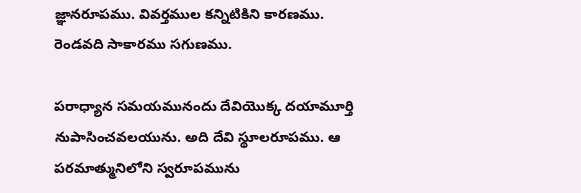జ్ఞానరూపము. వివర్తముల కన్నిటికిని కారణము. రెండవది సాకారము సగుణము.

పరాధ్యాన సమయమునందు దేవియొక్క దయామూర్తి నుపాసించవలయును. అది దేవి స్థూలరూపము. ఆ పరమాత్మునిలోని స్వరూపమును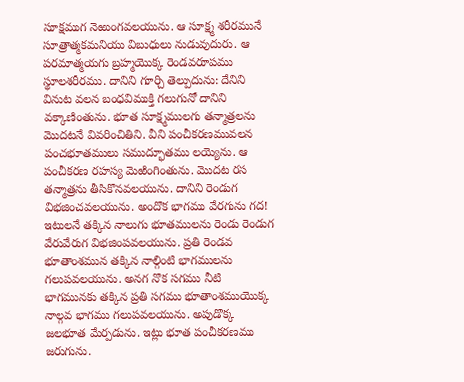సూక్షముగ నెఱుంగవలయును. ఆ సూక్ష్మ శరీరమునే సూత్రాత్మకమనియు విబుధులు నుడువుదురు. ఆ పరమాత్మయగు బ్రహ్మయొక్క రెండవరూపము స్థూలశరీరము. దానిని గూర్చి తెల్పుదును: దేనిని వినుట వలన బంధవిముక్తి గలుగునో దానిని వక్కాణింతును. భూత సూక్ష్మములగు తన్మాత్రలను మొదటనే వివరించితిని. వీని పంచీకరణమువలన పంచభూతములు సముద్భూతము లయ్యెను. ఆ పంచీకరణ రహస్య మెఱింగింతును. మొదట రస తన్మాత్రను తీసికొనవలయును. దానిని రెండుగ విభజించవలయును. అందొక భాగము వేరగును గద! ఇటులనే తక్కిన నాలుగు భూతములను రెండు రెండుగ వేరువేరుగ విభజింపవలయును. ప్రతి రెండవ భూతాంశమున తక్కిన నాల్గింటి భాగములను గలుపవలయును. అనగ నొక సగము నీటి భాగమునకు తక్కిన ప్రతి సగము భూతాంశముయొక్క నాల్గవ భాగము గలుపవలయును. అపుడొక్క జలభూత మేర్పడును. ఇట్లు భూత పంచీకరణము జరుగును.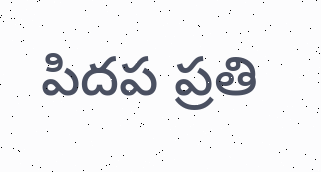పిదప ప్రతి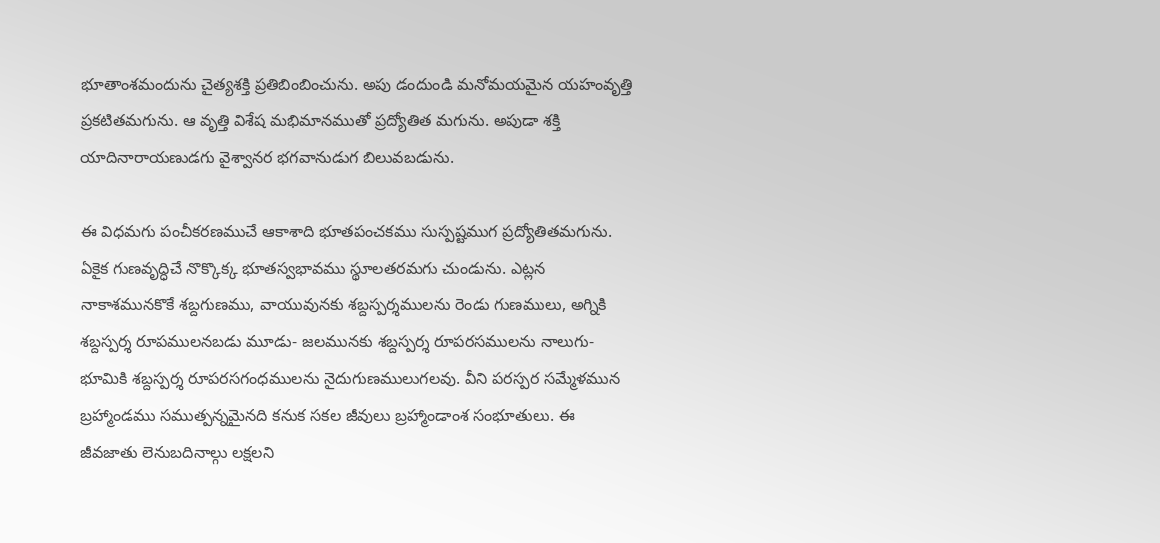భూతాంశమందును చైత్యశక్తి ప్రతిబింబించును. అపు డందుండి మనోమయమైన యహంవృత్తి ప్రకటితమగును. ఆ వృత్తి విశేష మభిమానముతో ప్రద్యోతిత మగును. అపుడా శక్తి యాదినారాయణుడగు వైశ్వానర భగవానుడుగ బిలువబడును.

ఈ విధమగు పంచీకరణముచే ఆకాశాది భూతపంచకము సుస్పష్టముగ ప్రద్యోతితమగును. ఏకైక గుణవృద్ధిచే నొక్కొక్క భూతస్వభావము స్థూలతరమగు చుండును. ఎట్లన నాకాశమునకొకే శబ్దగుణము, వాయువునకు శబ్దస్పర్శములను రెండు గుణములు, అగ్నికి శబ్దస్పర్శ రూపములనబడు మూడు- జలమునకు శబ్దస్పర్శ రూపరసములను నాలుగు- భూమికి శబ్దస్పర్శ రూపరసగంధములను నైదుగుణములుగలవు. వీని పరస్పర సమ్మేళమున బ్రహ్మాండము సముత్పన్నమైనది కనుక సకల జీవులు బ్రహ్మాండాంశ సంభూతులు. ఈ జీవజాతు లెనుబదినాల్గు లక్షలని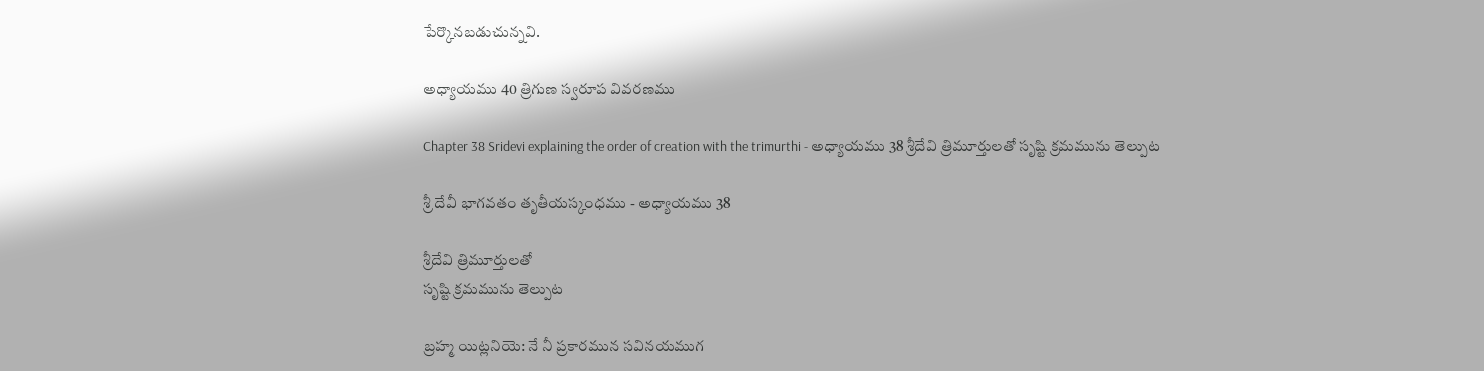పేర్కొనబడుచున్నవి.

అధ్యాయము 40 త్రిగుణ స్వరూప వివరణము

Chapter 38 Sridevi explaining the order of creation with the trimurthi - అధ్యాయము 38 శ్రీదేవి త్రిమూర్తులతో సృష్టి క్రమమును తెల్పుట

శ్రీ దేవీ భాగవతం తృతీయస్కంధము - అధ్యాయము 38

శ్రీదేవి త్రిమూర్తులతో
సృష్టి క్రమమును తెల్పుట

బ్రహ్మ యిట్లనియె: నే నీ ప్రకారమున సవినయముగ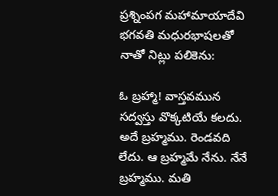ప్రశ్నింపగ మహామాయాదేవి భగవతి మధురభాషలతో నాతో నిట్లు పలికెను:

ఓ బ్రహ్మా! వాస్తవమున సద్వస్తు వొక్కటియే కలదు. అదే బ్రహ్మము. రెండవది లేదు. ఆ బ్రహ్మమే నేను. నేనే బ్రహ్మము. మతి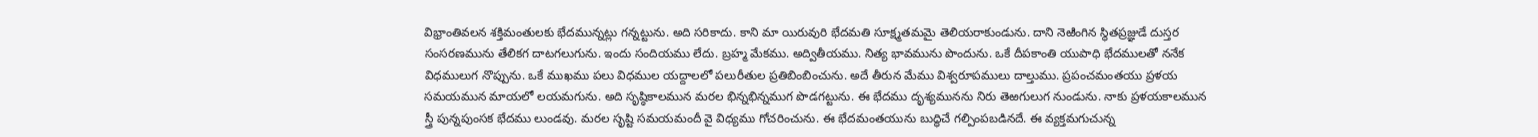విభ్రాంతివలన శక్తిమంతులకు భేదమున్నట్లు గన్నట్టును. అది సరికాదు. కాని మా యిరువురి భేదమతి సూక్ష్మతమమై తెలియరాకుండును. దాని నెఱింగిన స్థితప్రజ్ఞుడే దుస్తర సంసరణమును తేలికగ దాటగలుగును. ఇందు సందియము లేదు. బ్రహ్మ మేకము. అద్వితీయము. నిత్య భావమును పొందును. ఒకే దీపకాంతి యుపాధి భేదములతో ననేక విధములుగ నొప్పును. ఒకే ముఖము పలు విధముల యద్దాలలో పలురీతుల ప్రతిబింబించును. అదే తీరున మేము విశ్వరూపములు దాల్తుము. ప్రపంచమంతయు ప్రళయ సమయమున మాయలో లయమగును. అది సృష్ఠికాలమున మరల భిన్నభిన్నముగ పొడగట్టును. ఈ భేదము దృశ్యమునను నిరు తెఱగులుగ నుండును. నాకు ప్రళయకాలమున స్త్రీ పున్నపుంసక భేదము లుండవు. మరల సృష్టి సమయమందీ వై విధ్యము గోచరించును. ఈ భేదమంతయును బుద్ధిచే గల్పింపబడినదే. ఈ వ్యక్తమగుచున్న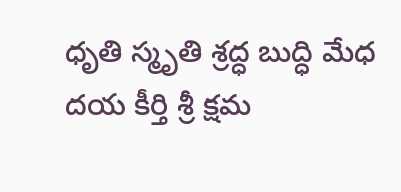ధృతి స్మృతి శ్రద్ధ బుద్ధి మేధ దయ కీర్తి శ్రీ క్షమ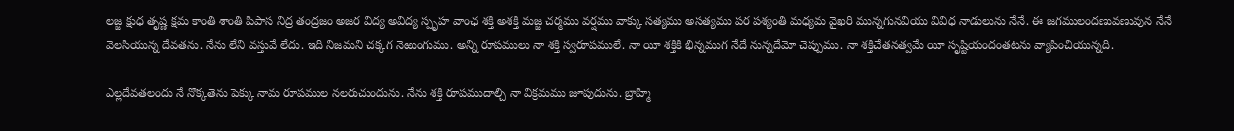లజ్జ క్షుధ తృష్ణ క్షమ కాంతి శాంతి పిపాస నిద్ర తంద్రజం అజర విద్య అవిద్య స్పృహ వాంఛ శక్తి అశక్తి మజ్జ చర్మము వర్షము వాక్కు సత్యము అసత్యము పర పశ్యంతి మధ్యమ వైఖరి మున్నగునవియు వివిధ నాడులును నేనే. ఈ జగములందణువణువున నేనే వెలసియున్న దేవతను. నేను లేని వస్తువే లేదు. ఇది నిజమని చక్కగ నెఱుంగుము. అన్ని రూపములు నా శక్తి స్వరూపములే. నా యీ శక్తికి భిన్నముగ నేదే నున్నదేమో చెప్పుము. నా శక్తిచేతనత్వమే యీ సృష్టియందంతటను వ్యాపించియున్నది.

ఎల్లదేవతలందు నే నొక్కతెను పెక్కు నామ రూపముల నలరుచుందును. నేను శక్తి రూపముదాల్చి నా విక్రమము జూపుదును. బ్రాహ్మి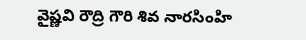వైష్ణవి రౌద్రి గౌరి శివ నారసింహి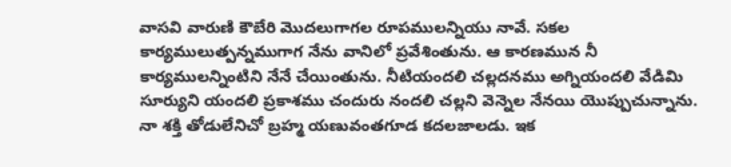వాసవి వారుణి కౌబేరి మొదలుగాగల రూపములన్నియు నావే. సకల కార్యములుత్పన్నముగాగ నేను వానిలో ప్రవేశింతును. ఆ కారణమున నీ కార్యములన్నింటిని నేనే చేయింతును. నీటియందలి చల్లదనము అగ్నియందలి వేడిమి సూర్యుని యందలి ప్రకాశము చందురు నందలి చల్లని వెన్నెల నేనయి యొప్పుచున్నాను. నా శక్తి తోడులేనిచో బ్రహ్మ యణువంతగూడ కదలజాలడు. ఇక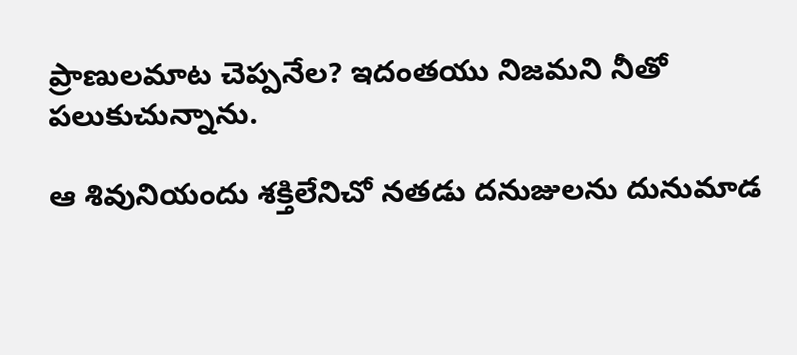ప్రాణులమాట చెప్పనేల? ఇదంతయు నిజమని నీతో పలుకుచున్నాను.

ఆ శివునియందు శక్తిలేనిచో నతడు దనుజులను దునుమాడ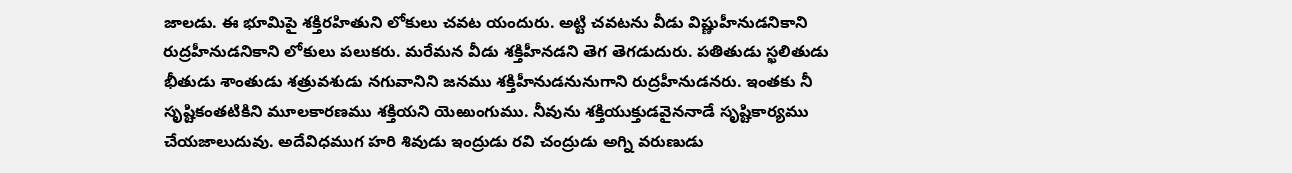జాలడు. ఈ భూమిపై శక్తిరహితుని లోకులు చవట యందురు. అట్టి చవటను వీడు విష్ణుహీనుడనికాని రుద్రహీనుడనికాని లోకులు పలుకరు. మరేమన వీడు శక్తిహీనడని తెగ తెగడుదురు. పతితుడు స్ఖలితుడు భీతుడు శాంతుడు శత్రువశుడు నగువానిని జనము శక్తిహీనుడనునుగాని రుద్రహీనుడనరు. ఇంతకు నీ సృష్టికంతటికిని మూలకారణము శక్తియని యెఱుంగుము. నీవును శక్తియుక్తుడవైననాడే సృష్టికార్యము చేయజాలుదువు. అదేవిధముగ హరి శివుడు ఇంద్రుడు రవి చంద్రుడు అగ్ని వరుణుడు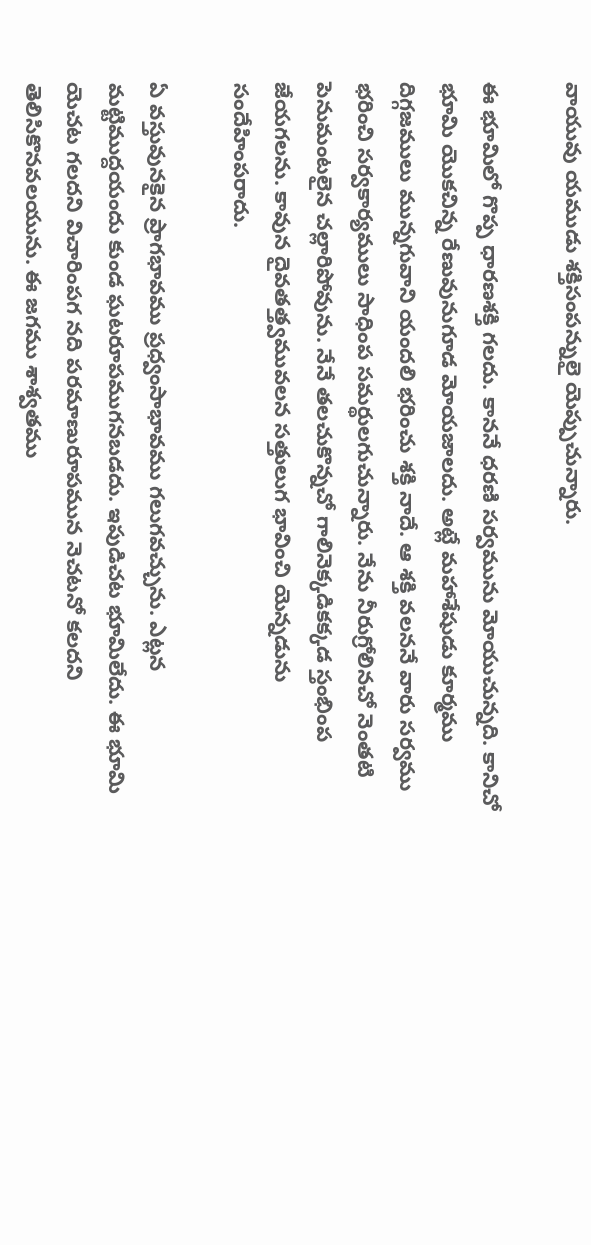వాయువు యముడు శక్తిసంపన్నులై యెప్పుచున్నారు.

ఈ భూమిలో గొప్ప ధారణశక్తి గలదు. కాననే ధరణి సర్వమును మోయుచున్నది. కానిచో భూమి యొకచిన్న రేణువునుగూడ మోయజాలదు. అట్లే మహాశేషుడు కూర్మము దిగ్గజములు మున్నగువాని యందలి భరించు శక్తి నాదే. ఆ శక్తి వలననే వారు సర్వము భరించి సర్వకార్యములు సాధింప సమర్థులగుచున్నారు. నేను నీరుగ్రోలినచో నెంతటి పెనుమంటలైన చల్లారిపోవును. నేనే తలచుకొన్నచో గాలినెక్కడికక్కడ స్తంభింప జేయగలను. కావున దైవతత్త్వమువలన సత్తులుగ భావించి యెన్నడును సందేహింపరాదు.

ఏ వస్తువునకైన ప్రాగభావము ప్రధ్వంసాభావము గలుగవచ్చును. ఎట్లన మట్టిముద్దయందు కుండ ఘటరూపముగనబడదు. ఇపుడిచట భూమిలేదు. ఈ భూమి యెచట గలదని విచారింపగ నది పరమాణురూపమున నెచటనో కలదని తెలిసికొనవలయును. ఈ జగము శాశ్వతము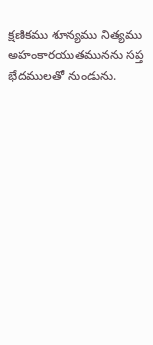క్షణికము శూన్యము నిత్యము అహంకారయుతమునను సప్త భేదములతో నుండును.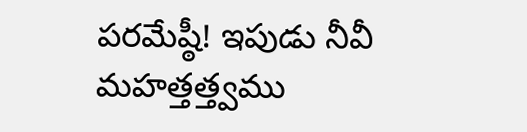పరమేష్ఠీ! ఇపుడు నీవీ మహత్తత్త్వము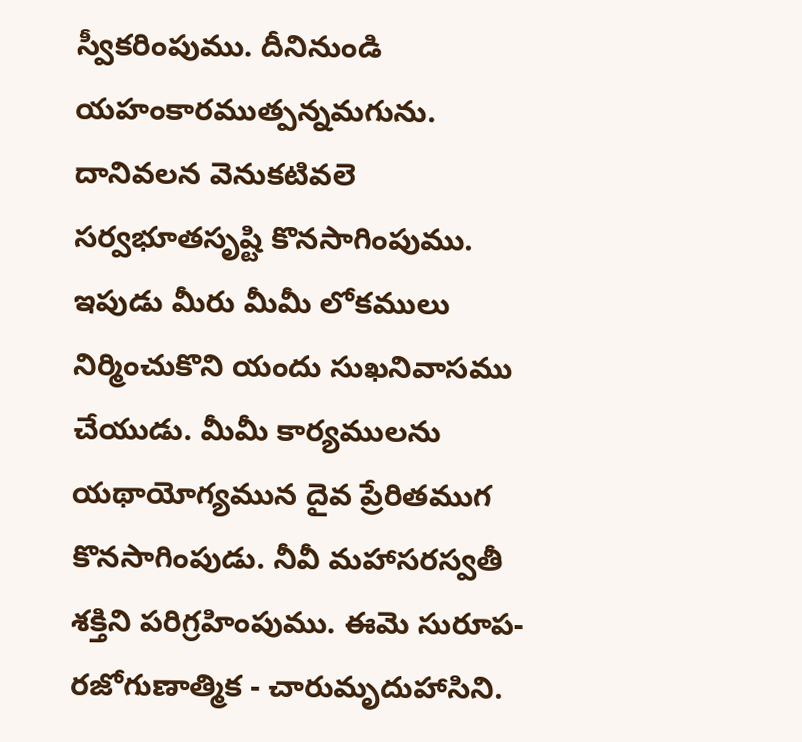స్వీకరింపుము. దీనినుండి యహంకారముత్పన్నమగును. దానివలన వెనుకటివలె సర్వభూతసృష్టి కొనసాగింపుము. ఇపుడు మీరు మీమీ లోకములు నిర్మించుకొని యందు సుఖనివాసము చేయుడు. మీమీ కార్యములను యథాయోగ్యమున దైవ ప్రేరితముగ కొనసాగింపుడు. నీవీ మహాసరస్వతీ శక్తిని పరిగ్రహింపుము. ఈమె సురూప- రజోగుణాత్మిక - చారుమృదుహాసిని.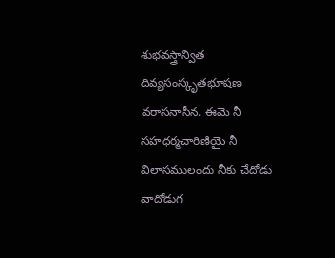శుభవస్త్రాన్విత దివ్యసంస్కృతభూషణ వరాసనాసీన. ఈమె నీ సహధర్మచారిణియై నీ విలాసములందు నీకు చేదోడు వాదోడుగ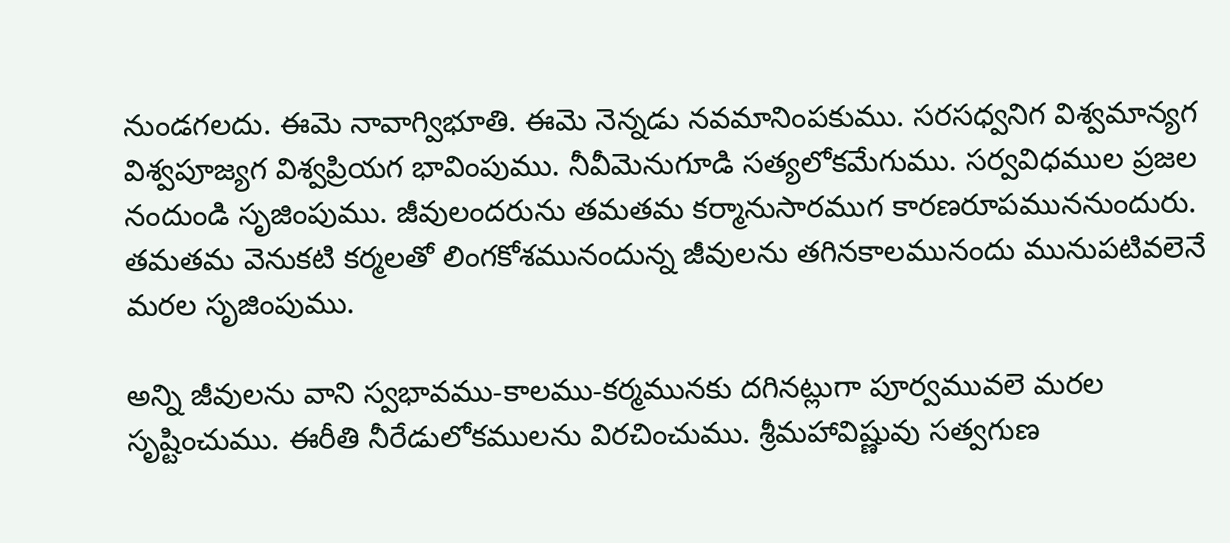నుండగలదు. ఈమె నావాగ్విభూతి. ఈమె నెన్నడు నవమానింపకుము. సరసధ్వనిగ విశ్వమాన్యగ విశ్వపూజ్యగ విశ్వప్రియగ భావింపుము. నీవీమెనుగూడి సత్యలోకమేగుము. సర్వవిధముల ప్రజల నందుండి సృజింపుము. జీవులందరును తమతమ కర్మానుసారముగ కారణరూపముననుందురు. తమతమ వెనుకటి కర్మలతో లింగకోశమునందున్న జీవులను తగినకాలమునందు మునుపటివలెనే మరల సృజింపుము.

అన్ని జీవులను వాని స్వభావము-కాలము-కర్మమునకు దగినట్లుగా పూర్వమువలె మరల సృష్టించుము. ఈరీతి నీరేడులోకములను విరచించుము. శ్రీమహావిష్ణువు సత్వగుణ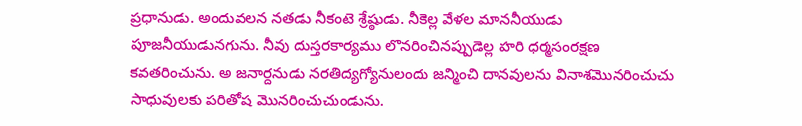ప్రధానుడు. అందువలన నతడు నీకంటె శ్రేష్ఠుడు. నీకెల్ల వేళల మాననీయుడు పూజనీయుడునగును. నీవు దుస్తరకార్యము లొనరించినప్పుడెల్ల హరి ధర్మసంరక్షణ కవతరించును. అ జనార్దనుడు నరతిద్యగ్యోనులందు జన్మించి దానవులను వినాశమొనరించుచు సాధువులకు పరితోష మొనరించుచుండును.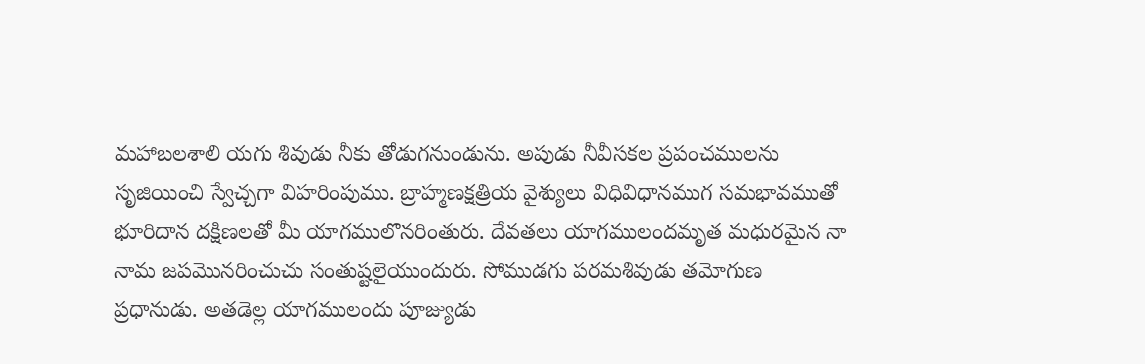మహాబలశాలి యగు శివుడు నీకు తోడుగనుండును. అపుడు నీవీసకల ప్రపంచములను సృజియించి స్వేచ్చగా విహరింపుము. బ్రాహ్మణక్షత్రియ వైశ్యులు విధివిధానముగ సమభావముతో భూరిదాన దక్షిణలతో మీ యాగములొనరింతురు. దేవతలు యాగములందమృత మధురమైన నా నామ జపమొనరించుచు సంతుష్టలైయుందురు. సోముడగు పరమశివుడు తమోగుణ ప్రధానుడు. అతడెల్ల యాగములందు పూజ్యుడు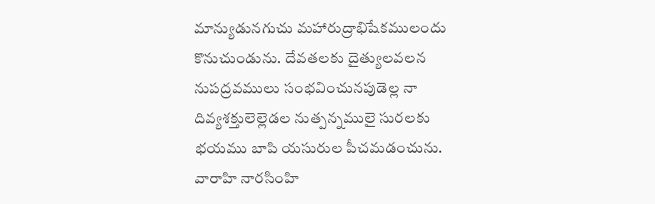మాన్యుడునగుచు మహారుద్రాభిషేకములందు కొనుచుండును. దేవతలకు దైత్యులవలన నుపద్రవములు సంభవించునపుడెల్ల నా దివ్యశక్తులెల్లెడల నుత్పన్నములై సురలకు భయము బాపి యసురుల పీచమడంచును. వారాహి నారసింహి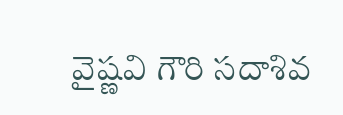వైష్ణవి గౌరి సదాశివ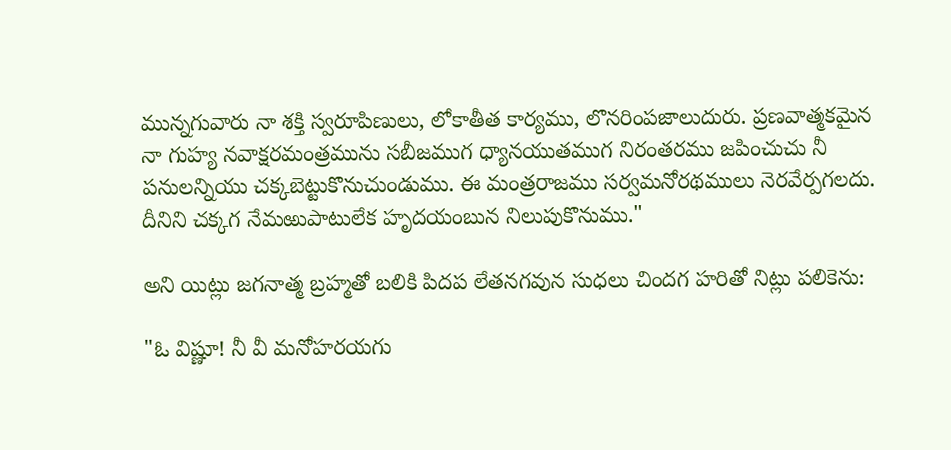మున్నగువారు నా శక్తి స్వరూపిణులు, లోకాతీత కార్యము, లొనరింపజాలుదురు. ప్రణవాత్మకమైన నా గుహ్య నవాక్షరమంత్రమును సబీజముగ ధ్యానయుతముగ నిరంతరము జపించుచు నీ పనులన్నియు చక్కబెట్టుకొనుచుండుము. ఈ మంత్రరాజము సర్వమనోరథములు నెరవేర్పగలదు. దీనిని చక్కగ నేమఱుపాటులేక హృదయంబున నిలుపుకొనుము."

అని యిట్లు జగనాత్మ బ్రహ్మతో బలికి పిదప లేతనగవున సుధలు చిందగ హరితో నిట్లు పలికెను:

"ఓ విష్ణూ! నీ వీ మనోహరయగు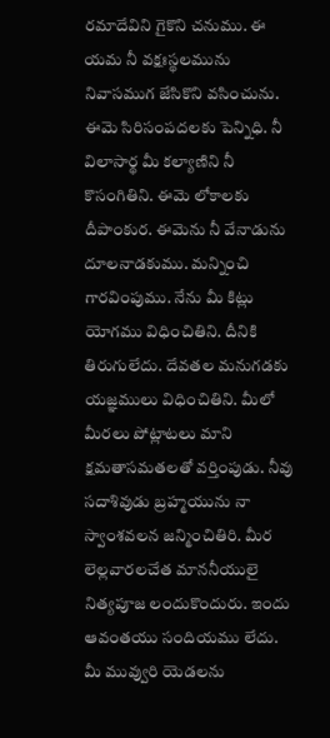రమాదేవిని గైకొని చనుము. ఈ యమ నీ వక్షఃస్థలమును నివాసముగ జేసికొని వసించును. ఈమె సిరిసంపదలకు పెన్నిధి. నీ విలాసార్థ మీ కల్యాణిని నీ కొసంగితిని. ఈమె లోకాలకు దీపాంకుర. ఈమెను నీ వేనాడును దూలనాడకుము. మన్నించి గారవింపుము. నేను మీ కిట్లు యోగము విధించితిని. దీనికి తిరుగులేదు. దేవతల మనుగడకు యజ్ఞములు విధించితిని. మీలో మీరలు పోట్లాటలు మాని క్షమతాసమతలతో వర్తింపుడు. నీవు సదాశివుడు బ్రహ్మయును నా స్వాంశవలన జన్మించితిరి. మీర లెల్లవారలచేత మాననీయులై నిత్యపూజ లందుకొందురు. ఇందు ఆవంతయు సందియము లేదు. మీ మువ్వురి యెడలను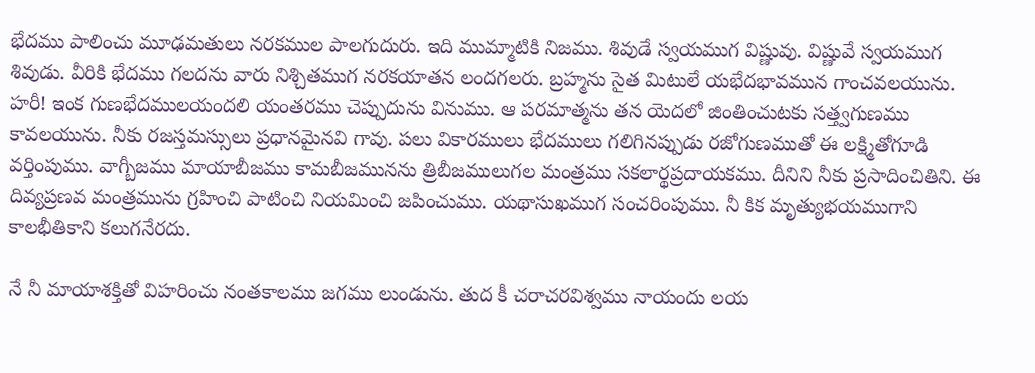భేదము పాలించు మూఢమతులు నరకముల పాలగుదురు. ఇది ముమ్మాటికి నిజము. శివుడే స్వయముగ విష్ణువు. విష్ణువే స్వయముగ శివుడు. వీరికి భేదము గలదను వారు నిశ్చితముగ నరకయాతన లందగలరు. బ్రహ్మను సైత మిటులే యభేదభావమున గాంచవలయును. హరీ! ఇంక గుణభేదములయందలి యంతరము చెప్పుదును వినుము. ఆ పరమాత్మను తన యెదలో జింతించుటకు సత్త్వగుణము కావలయును. నీకు రజస్తమస్సులు ప్రధానమైనవి గావు. పలు వికారములు భేదములు గలిగినప్పుడు రజోగుణముతో ఈ లక్ష్మితోగూడి వర్తింపుము. వాగ్బీజము మాయాబీజము కామబీజమునను త్రిబీజములుగల మంత్రము సకలార్థప్రదాయకము. దీనిని నీకు ప్రసాదించితిని. ఈ దివ్యప్రణవ మంత్రమును గ్రహించి పాటించి నియమించి జపించుము. యథాసుఖముగ సంచరింపుము. నీ కిక మృత్యుభయముగాని కాలభీతికాని కలుగనేరదు.

నే నీ మాయాశక్తితో విహరించు నంతకాలము జగము లుండును. తుద కీ చరాచరవిశ్వము నాయందు లయ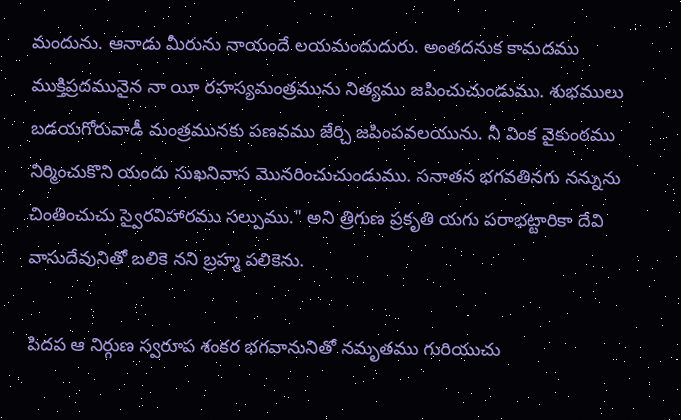మందును. ఆనాడు మీరును నాయందే లయమందుదురు. అంతదనుక కామదము ముక్తిప్రదమునైన నా యీ రహస్యమంత్రమును నిత్యము జపించుచుండుము. శుభములు బడయగోరువాడీ మంత్రమునకు పణవము జేర్చి జపింపవలయును. నీ వింక వైకుంఠము నిర్మించుకొని యందు సుఖనివాస మొనరించుచుండుము. సనాతన భగవతినగు నన్నును చింతించుచు స్వైరవిహారము సల్పుము." అని త్రిగుణ ప్రకృతి యగు పరాభట్టారికా దేవి వాసుదేవునితో బలికె నని బ్రహ్మ పలికెను.

పిదప ఆ నిర్గుణ స్వరూప శంకర భగవానునితో నమృతము గురియుచు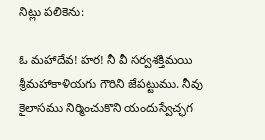నిట్లు పలికెను:

ఓ మహాదేవ! హర! నీ వీ సర్వశక్తిమయి శ్రీమహాకాళియగు గౌరిని జేపట్టుము. నీవు కైలాసము నిర్మించుకొని యందుస్వేచ్ఛగ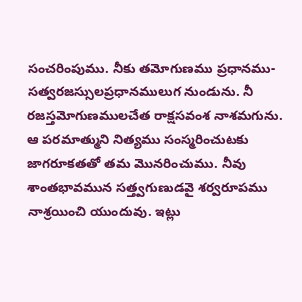సంచరింపుము. నీకు తమోగుణము ప్రధానము-సత్వరజస్సులప్రధానములుగ నుండును. నీ రజస్తమోగుణములచేత రాక్షసవంశ నాశమగును. ఆ పరమాత్ముని నిత్యము సంస్మరించుటకు జాగరూకతతో తమ మొనరించుము. నీవు శాంతభావమున సత్త్వగుణుడవై శర్వరూపము నాశ్రయించి యుందువు. ఇట్లు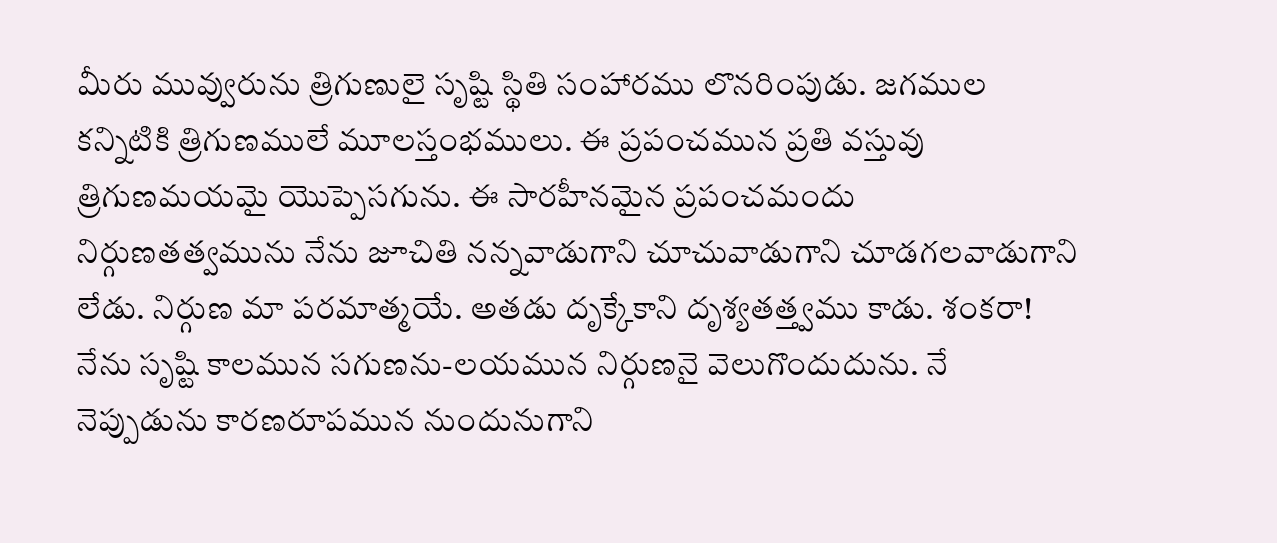మీరు మువ్వురును త్రిగుణులై సృష్టి స్థితి సంహారము లొనరింపుడు. జగముల కన్నిటికి త్రిగుణములే మూలస్తంభములు. ఈ ప్రపంచమున ప్రతి వస్తువు త్రిగుణమయమై యొప్పెసగును. ఈ సారహీనమైన ప్రపంచమందు నిర్గుణతత్వమును నేను జూచితి నన్నవాడుగాని చూచువాడుగాని చూడగలవాడుగాని లేడు. నిర్గుణ మా పరమాత్మయే. అతడు దృక్కేకాని దృశ్యతత్త్వము కాడు. శంకరా! నేను సృష్టి కాలమున సగుణను-లయమున నిర్గుణనై వెలుగొందుదును. నే నెప్పుడును కారణరూపమున నుందునుగాని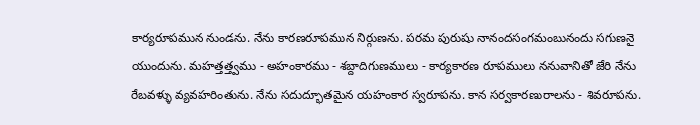కార్యరూపమున నుండను. నేను కారణరూపమున నిర్గుణను. పరమ పురుషు నానందసంగమంబునందు సగుణనై యుందును. మహత్తత్త్వము - అహంకారము - శబ్దాదిగుణములు - కార్యకారణ రూపములు ననువానితో జేరి నేను రేబవళ్ళు వ్యవహరింతును. నేను సదుద్భూతమైన యహంకార స్వరూపను. కాన సర్వకారణురాలను - శివరూపను.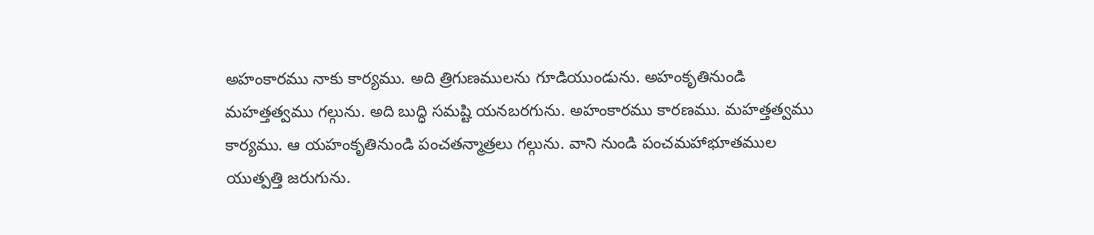అహంకారము నాకు కార్యము. అది త్రిగుణములను గూడియుండును. అహంకృతినుండి మహత్తత్వము గల్గును. అది బుద్ధి సమష్టి యనబరగును. అహంకారము కారణము. మహత్తత్వము కార్యము. ఆ యహంకృతినుండి పంచతన్మాత్రలు గల్గును. వాని నుండి పంచమహాభూతముల యుత్పత్తి జరుగును.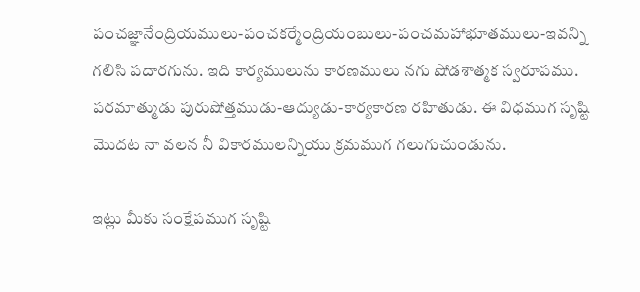పంచజ్ఞానేంద్రియములు-పంచకర్మేంద్రియంబులు-పంచమహాభూతములు-ఇవన్ని గలిసి పదారగును. ఇది కార్యములును కారణములు నగు షోడశాత్మక స్వరూపము. పరమాత్ముడు పురుషోత్తముడు-ఆద్యుడు-కార్యకారణ రహితుడు. ఈ విధముగ సృష్టి మొదట నా వలన నీ వికారములన్నియు క్రమముగ గలుగుచుండును.

ఇట్లు మీకు సంక్షేపముగ సృష్టి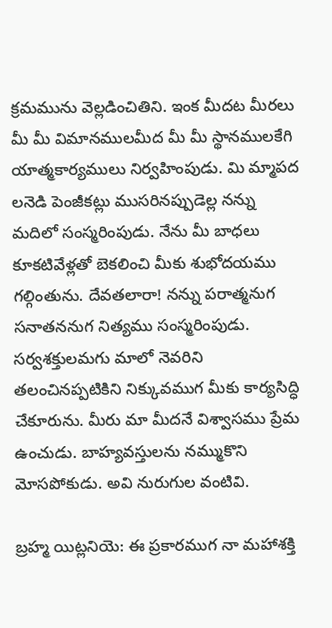క్రమమును వెల్లడించితిని. ఇంక మీదట మీరలు మీ మీ విమానములమీద మీ మీ స్థానములకేగి యాత్మకార్యములు నిర్వహింపుడు. మి మ్మాపద లనెడి పెంజీకట్లు ముసరినప్పుడెల్ల నన్ను మదిలో సంస్మరింపుడు. నేను మీ బాధలు కూకటివేళ్లతో బెకలించి మీకు శుభోదయము గల్గింతును. దేవతలారా! నన్ను పరాత్మనుగ సనాతననుగ నిత్యము సంస్మరింపుడు. సర్వశక్తులమగు మాలో నెవరిని తలంచినప్పటికిని నిక్కువముగ మీకు కార్యసిద్ధి చేకూరును. మీరు మా మీదనే విశ్వాసము ప్రేమ ఉంచుడు. బాహ్యవస్తులను నమ్ముకొని మోసపోకుడు. అవి నురుగుల వంటివి.

బ్రహ్మ యిట్లనియె: ఈ ప్రకారముగ నా మహాశక్తి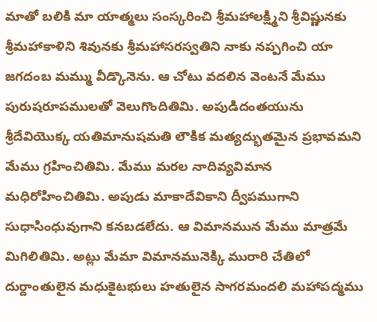మాతో బలికి మా యాత్మలు సంస్కరించి శ్రీమహాలక్ష్మిని శ్రీవిష్ణునకు శ్రీమహాకాళిని శివునకు శ్రీమహాసరస్వతిని నాకు నప్పగించి యా జగదంబ మమ్ము వీడ్కొనెను. ఆ చోటు వదలిన వెంటనే మేము పురుషరూపములతో వెలుగొందితిమి. అపుడిదంతయును శ్రీదేవియొక్క యతిమానుషమతి లౌకిక మత్యద్భుతమైన ప్రభావమని మేము గ్రహించితిమి. మేము మరల నాదివ్యవిమాన మధిరోహించితిమి. అపుడు మాకాదేవికాని ద్వీపముగాని సుధాసింధువుగాని కనబడలేదు. ఆ విమానమున మేము మాత్రమే మిగిలితిమి. అట్లు మేమా విమానమునెక్కి మురారి చేతిలో దుర్దాంతులైన మధుకైటభులు హతులైన సాగరమందలి మహాపద్మము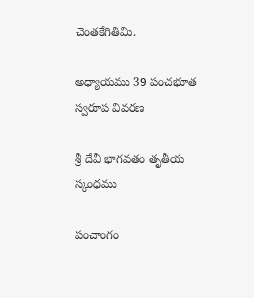చెంతకేగితిమి.

అధ్యాయము 39 పంచభూత స్వరూప వివరణ

శ్రీ దేవీ భాగవతం తృతీయ స్కంధము

పంచాంగం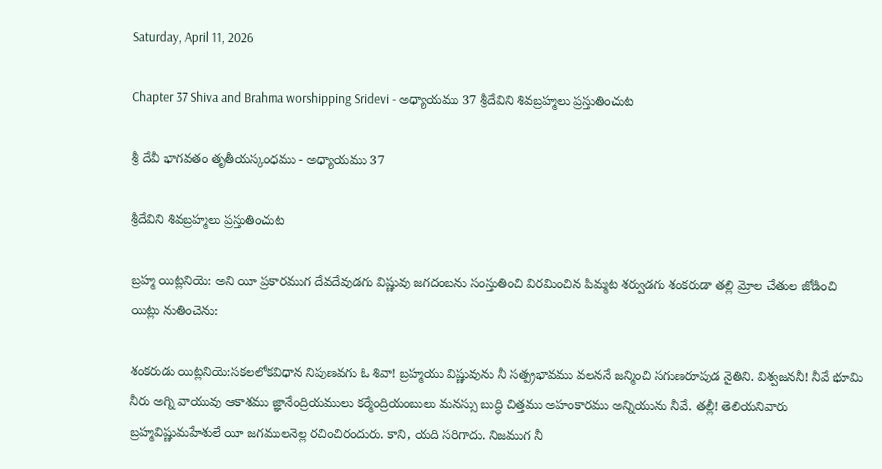Saturday, April 11, 2026

Chapter 37 Shiva and Brahma worshipping Sridevi - అధ్యాయము 37 శ్రీదేవిని శివబ్రహ్మలు ప్రస్తుతించుట

శ్రీ దేవీ భాగవతం తృతీయస్కంధము - అధ్యాయము 37

శ్రీదేవిని శివబ్రహ్మలు ప్రస్తుతించుట

బ్రహ్మ యిట్లనియె: అని యీ ప్రకారముగ దేవదేవుడగు విష్ణువు జగదంబను సంస్తుతించి విరమించిన పిమ్మట శర్వుడగు శంకరుడా తల్లి మ్రోల చేతుల జోడించి యిట్లు నుతించెను:

శంకరుడు యిట్లనియె:సకలలోకవిధాన నిపుణవగు ఓ శివా! బ్రహ్మయు విష్ణువును నీ సత్ప్రభావము వలననే జన్మించి సగుణరూపుడ నైతిని. విశ్వజననీ! నీవే భూమి నీరు అగ్ని వాయువు ఆకాశము జ్ఞానేంద్రియములు కర్మేంద్రియంబులు మనస్సు బుద్ధి చిత్తము అహంకారము అన్నియును నీవే. తల్లీ! తెలియనివారు బ్రహ్మవిష్ణుమహేశులే యీ జగములనెల్ల రచించిరందురు. కాని, యది సరిగాదు. నిజముగ నీ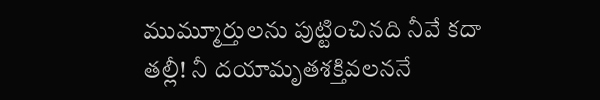ముమ్మూర్తులను పుట్టించినది నీవే కదా తల్లీ! నీ దయామృతశక్తివలననే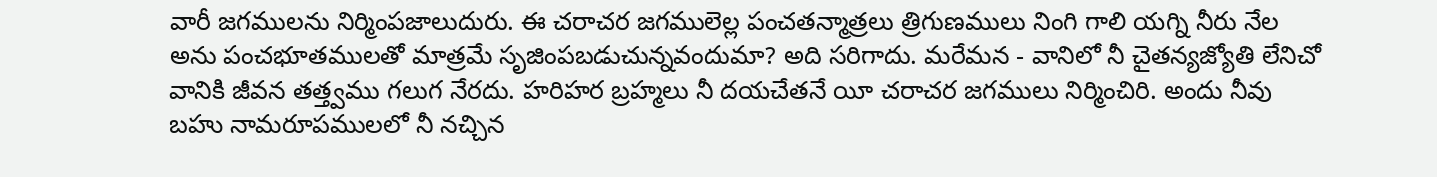వారీ జగములను నిర్మింపజాలుదురు. ఈ చరాచర జగములెల్ల పంచతన్మాత్రలు త్రిగుణములు నింగి గాలి యగ్ని నీరు నేల అను పంచభూతములతో మాత్రమే సృజింపబడుచున్నవందుమా? అది సరిగాదు. మరేమన - వానిలో నీ చైతన్యజ్యోతి లేనిచో వానికి జీవన తత్త్వము గలుగ నేరదు. హరిహర బ్రహ్మలు నీ దయచేతనే యీ చరాచర జగములు నిర్మించిరి. అందు నీవు బహు నామరూపములలో నీ నచ్చిన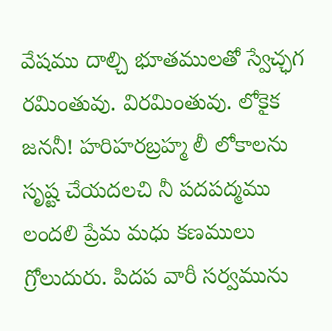వేషము దాల్చి భూతములతో స్వేచ్ఛగ రమింతువు. విరమింతువు. లోకైక జననీ! హరిహరబ్రహ్మ లీ లోకాలను సృష్ట చేయదలచి నీ పదపద్మము లందలి ప్రేమ మధు కణములు గ్రోలుదురు. పిదప వారీ సర్వమును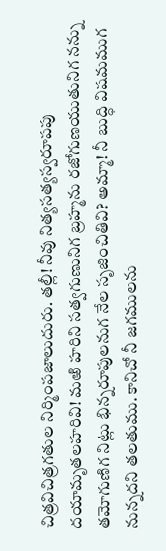చిత్రవిచిత్రగతుల నిర్మింపజాలుదురు. తల్లీ! నీవు నిత్యసత్యస్వరూపపు దయామృతలహరివి! మఱి హరిని సత్వగుణునిగ బ్రహ్మను రజోగుణయుతునిగ నన్ను తమోగుణిగ నిట్లు భిన్నరూపులనుగ నేల సృజించితివి? అమ్మా! నీ బుద్ధి విషమముగ నున్నదని తలతుము. కానిచో నీ జగములను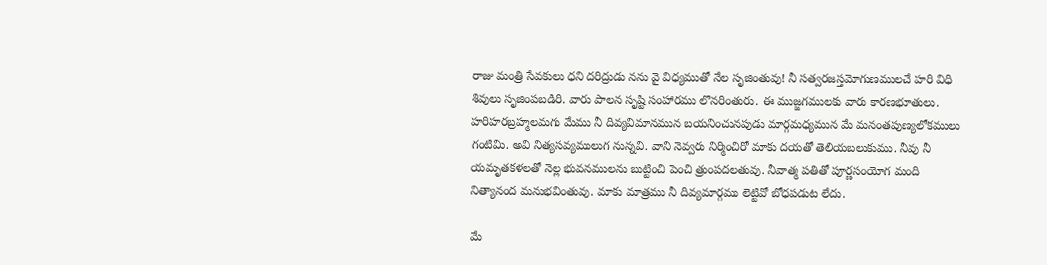రాజు మంత్రి సేవకులు ధని దరిద్రుడు నను వై విధ్యముతో నేల సృజింతువు! నీ సత్వరజస్తమోగుణములచే హరి విధి శివులు సృజింపబడిరి. వారు పాలన సృష్టి సంహారము లొనరింతురు. ఈ ముజ్జగములకు వారు కారణభూతులు. హరిహరబ్రహ్మలమగు మేము నీ దివ్యవిమానమున బయనించునపుడు మార్గమధ్యమున మే మనంతపుణ్యలోకములు గంటిమి. అవి నిత్యసవ్యములుగ నున్నవి. వాని నెవ్వరు నిర్మించిరో మాకు దయతో తెలియబలుకుము. నీవు నీ యమృతకళలతో నెల్ల భువనములను బుట్టించి పెంచి త్రుంపదలతువు. నీవాత్మ పతితో పూర్ణసంయోగ మంది నిత్యానంద మనుభవింతువు. మాకు మాత్రము నీ దివ్యమార్గము లెట్టివో బోధపడుట లేదు.

మే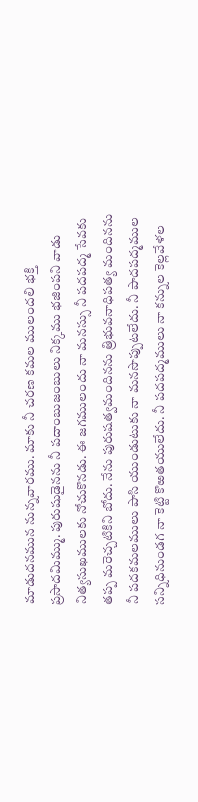మాడుదనమున నున్నవారము. మాకు నీ చరణ కమల ములందలి భక్తి ప్రసాదమిమ్ము. పురుషుడైనను నీ పదాంబుజంబులు నిక్కము భజింపని వాడు నిత్యసుఖములకు నోచుకొనడు. ఈ జగములందు నా మనస్సు నీ పదపద్మ సేవకు తప్ప మరెచ్చటికిని బోదు. నేను పురుషత్వమందినను త్రిభువనాధిపత్య మందినను నీ పదకమలములు పాసి యుండుటుకు నా మనసొప్పుటలేదు. నీ పాదపద్మముల సన్నిధినుండగ నా కెట్టి కొఱతయులేదు. నీ పదపద్మములు నా కన్నుల కెల్లవేళల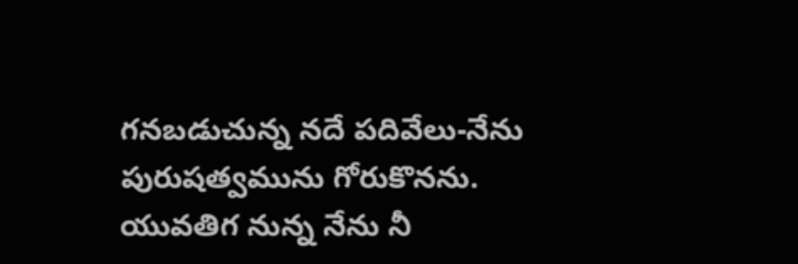గనబడుచున్న నదే పదివేలు-నేను పురుషత్వమును గోరుకొనను. యువతిగ నున్న నేను నీ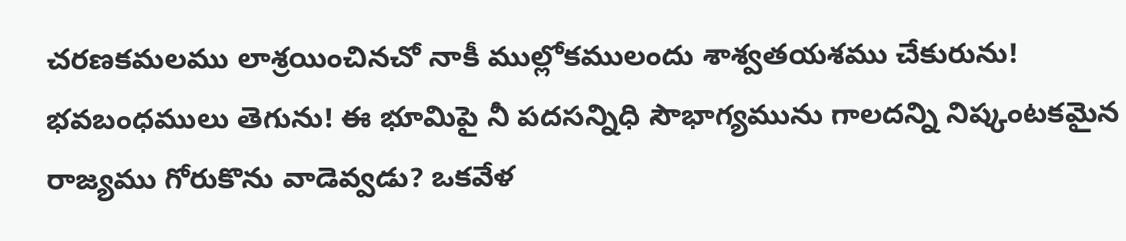చరణకమలము లాశ్రయించినచో నాకీ ముల్లోకములందు శాశ్వతయశము చేకురును! భవబంధములు తెగును! ఈ భూమిపై నీ పదసన్నిధి సౌభాగ్యమును గాలదన్ని నిష్కంటకమైన రాజ్యము గోరుకొను వాడెవ్వడు? ఒకవేళ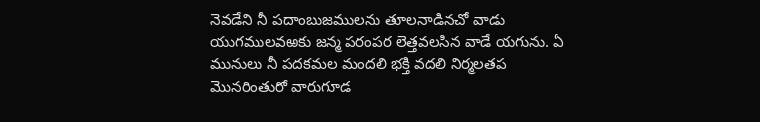నెవడేని నీ పదాంబుజములను తూలనాడినచో వాడు యుగములవఱకు జన్మ పరంపర లెత్తవలసిన వాడే యగును. ఏ మునులు నీ పదకమల మందలి భక్తి వదలి నిర్మలతప మొనరింతురో వారుగూడ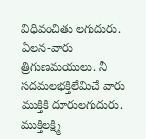విధివంచితు లగుదురు. ఏలన-వారు త్రిగుణమయులు. నీ సదమలభక్తిలేమిచే వారు ముక్తికి దూరులగుదురు. ముక్తిలక్ష్మి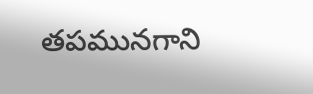తపమునగాని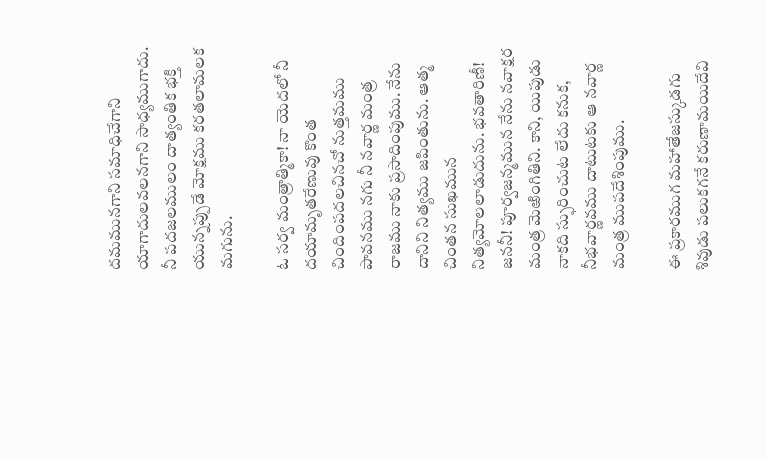దమమునగాని సమాధిచేగాని యాగాదులవలనగాని సాధ్యముగాదు. నీ పదజలములం దాత్యంతిక భక్తి యున్నప్పుడే మోక్షము కరతలామలక మగును.

ఓ సర్వ మంత్రాత్మికా! నా యెదలో నీ దయామృతరేణువు కొంత చిందింపదలచినచో నుత్తమము పావనము నగు నీ నవార్ణ మంత్ర రాజము నాకు ప్రసాదింపుము. నేను దానిని నిత్యము జపింతును. ఆత్మ చింతన సుఖమున నిత్యమోలలాడుదును. భవతారిణీ! జననీ! పూర్వజన్మమున నేను నవాక్షర మంత్ర మెఱింగితిని. కాని, యిపుడు నాకది స్ఫురించుట లేదు కనుక, నీభవార్ణవము దాటుటకు ఆ నవార్ణ మంత్ర ముపదేశింపుము.

ఈ ప్రకారముగ మహాతేజస్కుడగు శివుడు పలుకగనే కరుణామయిదేవి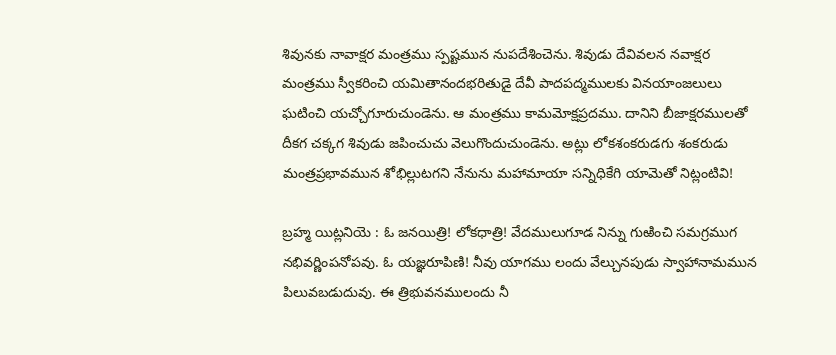శివునకు నావాక్షర మంత్రము స్పష్టమున నుపదేశించెను. శివుడు దేవివలన నవాక్షర మంత్రము స్వీకరించి యమితానందభరితుడై దేవీ పాదపద్మములకు వినయాంజలులు ఘటించి యచ్చోగూరుచుండెను. ఆ మంత్రము కామమోక్షప్రదము. దానిని బీజాక్షరములతో దీకగ చక్కగ శివుడు జపించుచు వెలుగొందుచుండెను. అట్లు లోకశంకరుడగు శంకరుడు మంత్రప్రభావమున శోభిల్లుటగని నేనును మహామాయా సన్నిధికేగి యామెతో నిట్లంటివి!

బ్రహ్మ యిట్లనియె : ఓ జనయిత్రి! లోకధాత్రి! వేదములుగూడ నిన్ను గుఱించి సమగ్రముగ నభివర్ణింపనోపవు. ఓ యజ్ఞరూపిణి! నీవు యాగము లందు వేల్చునపుడు స్వాహానామమున పిలువబడుదువు. ఈ త్రిభువనములందు నీ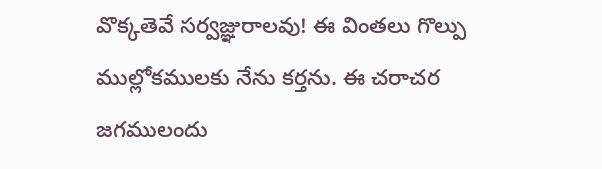వొక్కతెవే సర్వజ్ఞురాలవు! ఈ వింతలు గొల్పు ముల్లోకములకు నేను కర్తను. ఈ చరాచర జగములందు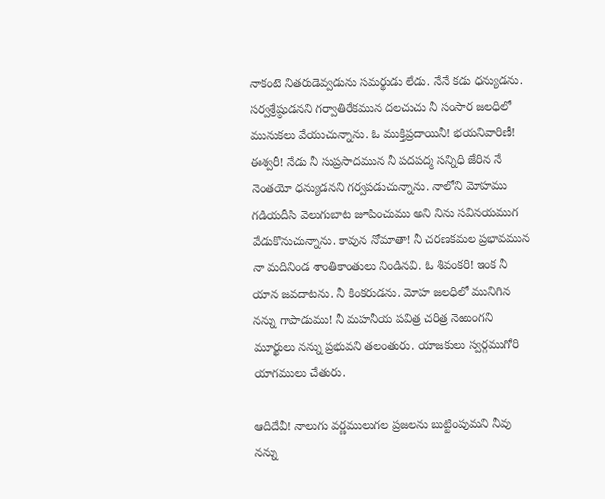నాకంటె నితరుడెవ్వడును సమర్థుడు లేడు. నేనే కడు ధన్యుడను. సర్వశ్రేష్ఠుడనని గర్వాతిరేకమున దలచుచు నీ సంసార జలధిలో మునుకలు వేయుచున్నాను. ఓ ముక్తిప్రదాయినీ! భయనివారిణీ! ఈశ్వరీ! నేడు నీ సుప్రసాదమున నీ పదపద్మ సన్నిధి జేరిన నే నెంతయో ధన్యుడనని గర్వపడుచున్నాను. నాలోని మోహము గడియదీసి వెలుగుబాట జూపించుము అని నిను సవినయముగ వేడుకొనుచున్నాను. కావున నోమాతా! నీ చరణకమల ప్రభావమున నా మదినిండ శాంతికాంతులు నిండినవి. ఓ శివంకరి! ఇంక నీ యాన జవదాటను. నీ కింకరుడను. మోహ జలధిలో మునిగిన నన్ను గాపాడుము! నీ మహనీయ పవిత్ర చరిత్ర నెఱుంగని మూర్ఖులు నన్ను ప్రభువని తలంతురు. యాజకులు స్వర్గముగోరి యాగములు చేతురు.

ఆదిదేవీ! నాలుగు వర్ణములుగల ప్రజలను బుట్టింపుమని నీవు నన్ను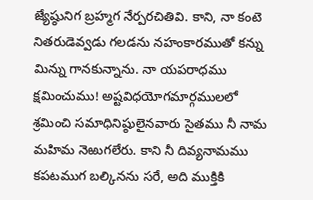జ్యేష్ఠునిగ బ్రహ్మగ నేర్పరచితివి. కాని, నా కంటె నితరుడెవ్వడు గలడను నహంకారముతో కన్ను మిన్ను గానకున్నాను. నా యపరాధము క్షమించుము! అష్టవిధయోగమార్గములలో శ్రమించి సమాధినిష్ఠులైనవారు సైతము నీ నామ మహిమ నెఱుగలేరు. కాని నీ దివ్యనామము కపటముగ బల్కినను సరే, అది ముక్తికి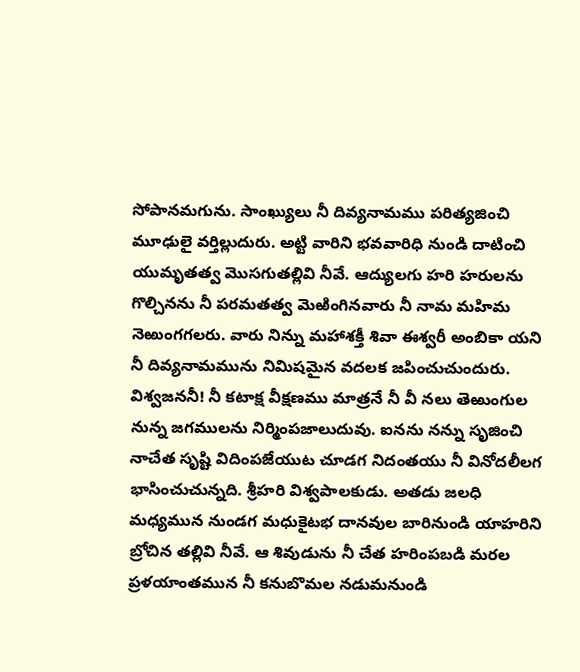సోపానమగును. సాంఖ్యులు నీ దివ్యనామము పరిత్యజించి మూఢులై వర్తిల్లుదురు. అట్టి వారిని భవవారిధి నుండి దాటించి యుమృతత్వ మొసగుతల్లివి నీవే. ఆద్యులగు హరి హరులను గొల్చినను నీ పరమతత్వ మెఱింగినవారు నీ నామ మహిమ నెఱుంగగలరు. వారు నిన్ను మహాశక్తీ శివా ఈశ్వరీ అంబికా యని నీ దివ్యనామమును నిమిషమైన వదలక జపించుచుందురు. విశ్వజననీ! నీ కటాక్ష వీక్షణము మాత్రనే నీ వీ నలు తెఱుంగుల నున్న జగములను నిర్మింపజాలుదువు. ఐనను నన్ను సృజించి నాచేత సృష్టి విదింపజేయుట చూడగ నిదంతయు నీ వినోదలీలగ భాసించుచున్నది. శ్రీహరి విశ్వపాలకుడు. అతడు జలధి మధ్యమున నుండగ మధుకైటభ దానవుల బారినుండి యాహరిని బ్రోచిన తల్లివి నీవే. ఆ శివుడును నీ చేత హరింపబడి మరల ప్రళయాంతమున నీ కనుబొమల నడుమనుండి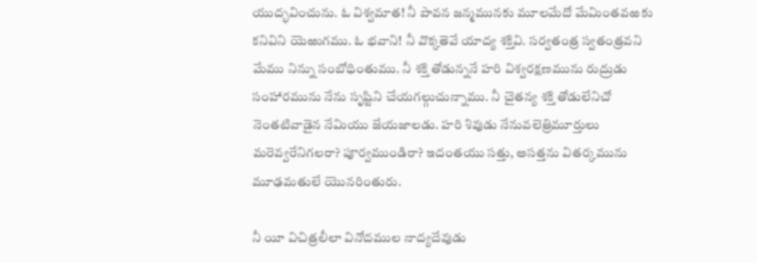యుద్భవించును. ఓ విశ్వమాత! నీ పావన జన్మమునకు మూలమేదో మేమింతవఱకు కనివిని యెఱుగము. ఓ భవాని! నీ వొక్కతెవే యాద్య శక్తివి. సర్వతంత్ర స్వతంత్రవని మేము నిన్ను సంబోధింతుము. నీ శక్తి తోడున్ననే హరి విశ్వరక్షణమును రుద్రుడు సంహారమును నేను సృష్టిని చేయగల్గుచున్నాము. నీ చైతన్య శక్తి తోడులేనిచో నెంతటివాడైన నేమియు జేయజాలడు. హరి శివుడు నేనువలెత్రిమూర్తులు మరెవ్వరేనిగలరా? పూర్వముండిరా? ఇదంతయు సత్తు, అసత్తను వితర్కమును మూఢమతులే యొనరింతురు.

నీ యీ విచిత్రలీలా వినోదముల నాద్యదేవుడు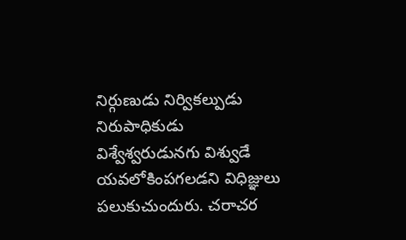నిర్గుణుడు నిర్వికల్పుడు నిరుపాధికుడు విశ్వేశ్వరుడునగు విశ్వుడే యవలోకింపగలడని విధిజ్ఞులు పలుకుచుందురు. చరాచర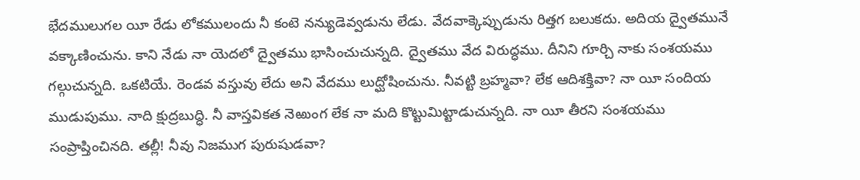భేదములుగల యీ రేడు లోకములందు నీ కంటె నన్యుడెవ్వడును లేడు. వేదవాక్కెప్పుడును రిత్తగ బలుకదు. అదియ ద్వైతమునే వక్కాణించును. కాని నేడు నా యెదలో ద్వైతము భాసించుచున్నది. ద్వైతము వేద విరుద్ధము. దీనిని గూర్చి నాకు సంశయము గల్గుచున్నది. ఒకటియే. రెండవ వస్తువు లేదు అని వేదము లుద్ఘోషించును. నీవట్టి బ్రహ్మవా? లేక ఆదిశక్తివా? నా యీ సందియ ముడుపుము. నాది క్షుద్రబుద్ధి. నీ వాస్తవికత నెఱుంగ లేక నా మది కొట్టుమిట్టాడుచున్నది. నా యీ తీరని సంశయము సంప్రాప్తించినది. తల్లీ! నీవు నిజముగ పురుషుడవా?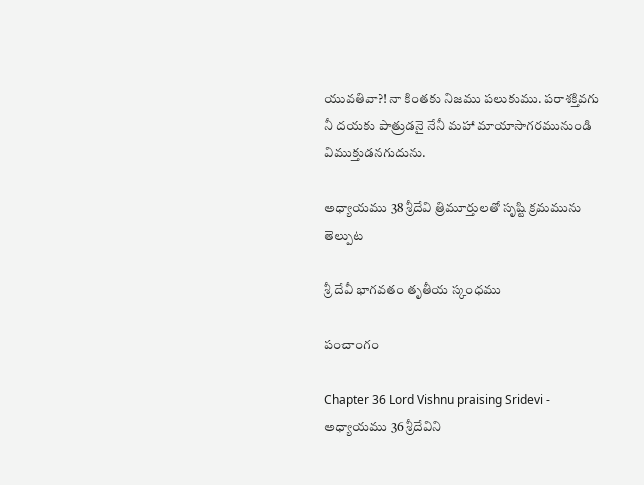యువతివా?! నా కింతకు నిజము పలుకుము. పరాశక్తివగు నీ దయకు పాత్రుడనై నేనీ మహా మాయాసాగరమునుండి విముక్తుడనగుదును.

అధ్యాయము 38 శ్రీదేవి త్రిమూర్తులతో సృష్టి క్రమమును తెల్పుట

శ్రీ దేవీ భాగవతం తృతీయ స్కంధము

పంచాంగం

Chapter 36 Lord Vishnu praising Sridevi - అధ్యాయము 36 శ్రీదేవిని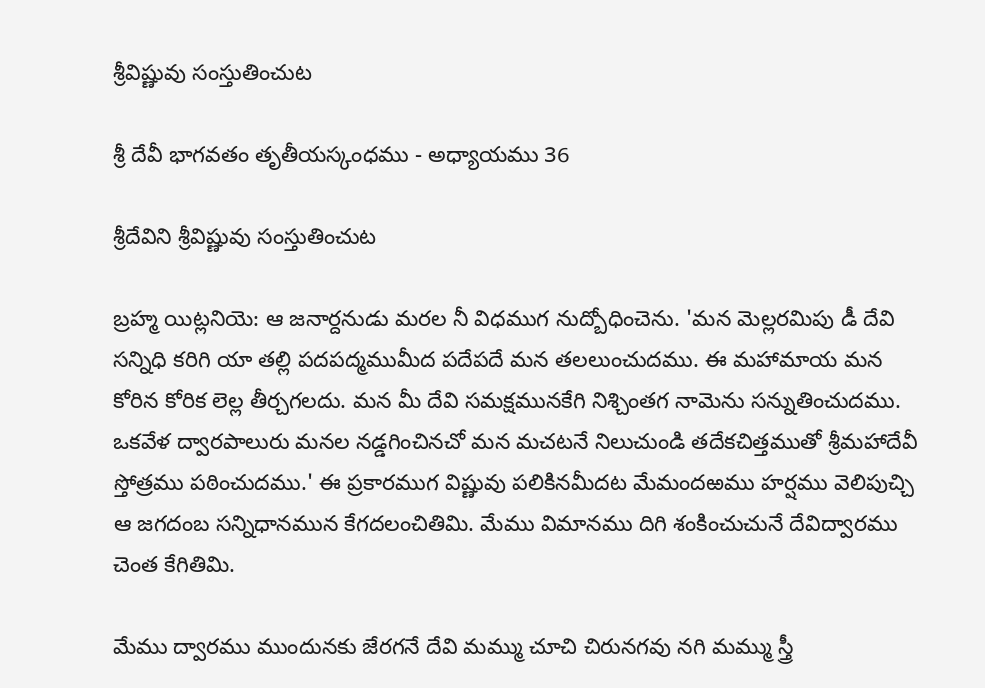శ్రీవిష్ణువు సంస్తుతించుట

శ్రీ దేవీ భాగవతం తృతీయస్కంధము - అధ్యాయము 36

శ్రీదేవిని శ్రీవిష్ణువు సంస్తుతించుట

బ్రహ్మ యిట్లనియె: ఆ జనార్దనుడు మరల నీ విధముగ నుద్బోధించెను. 'మన మెల్లరమిపు డీ దేవి సన్నిధి కరిగి యా తల్లి పదపద్మముమీద పదేపదే మన తలలుంచుదము. ఈ మహామాయ మన కోరిన కోరిక లెల్ల తీర్చగలదు. మన మీ దేవి సమక్షమునకేగి నిశ్చింతగ నామెను సన్నుతించుదము. ఒకవేళ ద్వారపాలురు మనల నడ్డగించినచో మన మచటనే నిలుచుండి తదేకచిత్తముతో శ్రీమహాదేవీ స్తోత్రము పఠించుదము.' ఈ ప్రకారముగ విష్ణువు పలికినమీదట మేమందఱము హర్షము వెలిపుచ్చి ఆ జగదంబ సన్నిధానమున కేగదలంచితిమి. మేము విమానము దిగి శంకించుచునే దేవిద్వారము చెంత కేగితిమి.

మేము ద్వారము ముందునకు జేరగనే దేవి మమ్ము చూచి చిరునగవు నగి మమ్ము స్త్రీ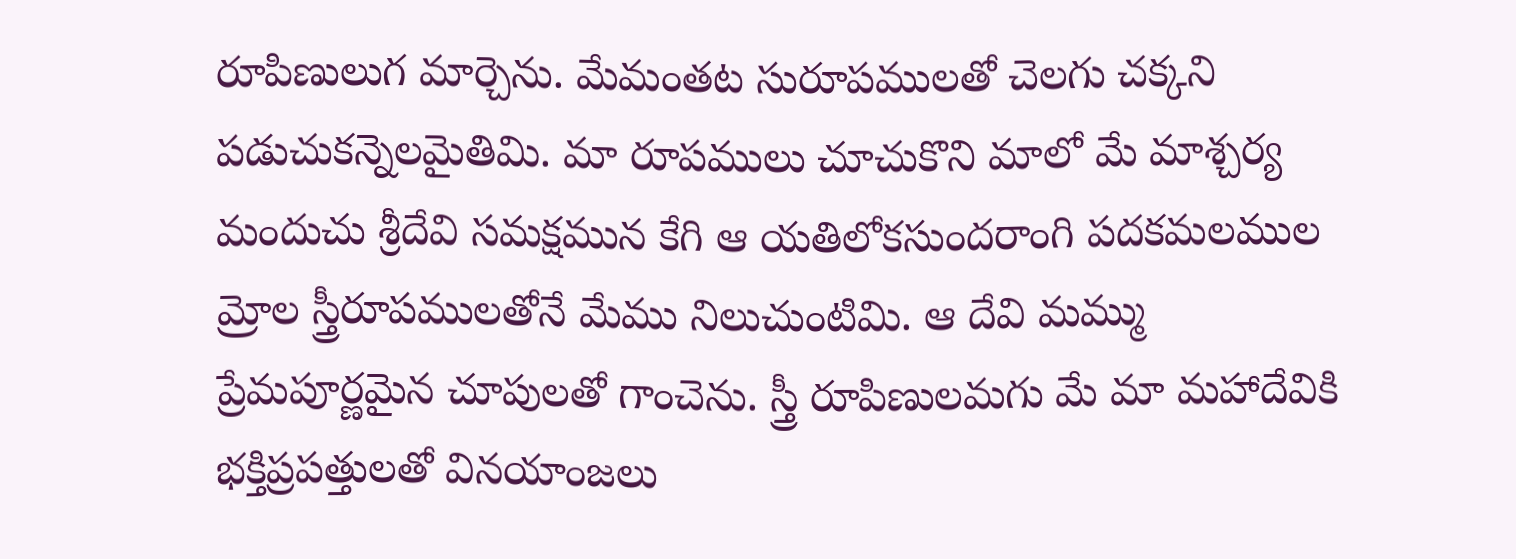రూపిణులుగ మార్చెను. మేమంతట సురూపములతో చెలగు చక్కని పడుచుకన్నెలమైతిమి. మా రూపములు చూచుకొని మాలో మే మాశ్చర్య మందుచు శ్రీదేవి సమక్షమున కేగి ఆ యతిలోకసుందరాంగి పదకమలముల మ్రోల స్త్రీరూపములతోనే మేము నిలుచుంటిమి. ఆ దేవి మమ్ము ప్రేమపూర్ణమైన చూపులతో గాంచెను. స్త్రీ రూపిణులమగు మే మా మహాదేవికి భక్తిప్రపత్తులతో వినయాంజలు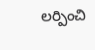లర్పించి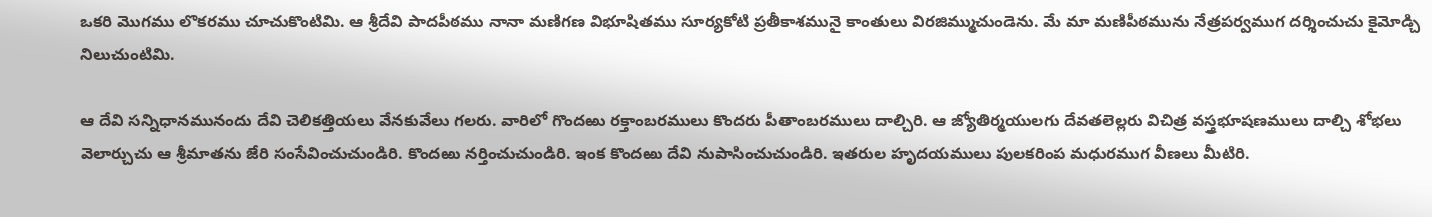ఒకరి మొగము లొకరము చూచుకొంటిమి. ఆ శ్రీదేవి పాదపీఠము నానా మణిగణ విభూషితము సూర్యకోటి ప్రతీకాశమునై కాంతులు విరజిమ్ముచుండెను. మే మా మణిపీఠమును నేత్రపర్వముగ దర్శించుచు కైమోడ్చి నిలుచుంటిమి.

ఆ దేవి సన్నిధానమునందు దేవి చెలికత్తియలు వేనకువేలు గలరు. వారిలో గొందఱు రక్తాంబరములు కొందరు పీతాంబరములు దాల్చిరి. ఆ జ్యోతిర్మయులగు దేవతలెల్లరు విచిత్ర వస్త్రభూషణములు దాల్చి శోభలు వెలార్చుచు ఆ శ్రీమాతను జేరి సంసేవించుచుండిరి. కొందఱు నర్తించుచుండిరి. ఇంక కొందఱు దేవి నుపాసించుచుండిరి. ఇతరుల హృదయములు పులకరింప మధురముగ వీణలు మీటిరి.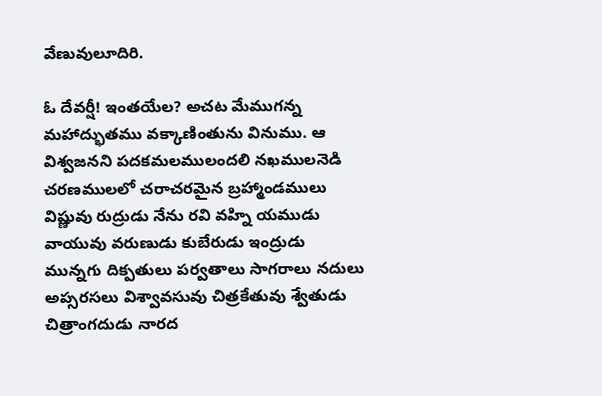వేణువులూదిరి.

ఓ దేవర్షీ! ఇంతయేల? అచట మేముగన్న మహాద్భుతము వక్కాణింతును వినుము. ఆ విశ్వజనని పదకమలములందలి నఖములనెడి చరణములలో చరాచరమైన బ్రహ్మాండములు విష్ణువు రుద్రుడు నేను రవి వహ్ని యముడు వాయువు వరుణుడు కుబేరుడు ఇంద్రుడు మున్నగు దిక్పతులు పర్వతాలు సాగరాలు నదులు అప్సరసలు విశ్వావసువు చిత్రకేతువు శ్వేతుడు చిత్రాంగదుడు నారద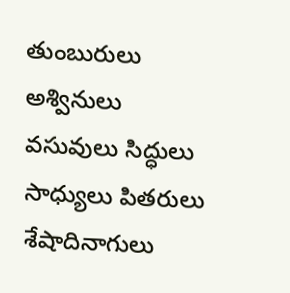తుంబురులు అశ్వినులు వసువులు సిద్ధులు సాధ్యులు పితరులు శేషాదినాగులు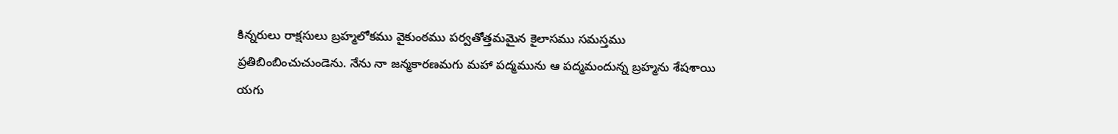కిన్నరులు రాక్షసులు బ్రహ్మలోకము వైకుంఠము పర్వతోత్తమమైన కైలాసము సమస్తము ప్రతిబింబించుచుండెను. నేను నా జన్మకారణమగు మహా పద్మమును ఆ పద్మమందున్న బ్రహ్మను శేషశాయి యగు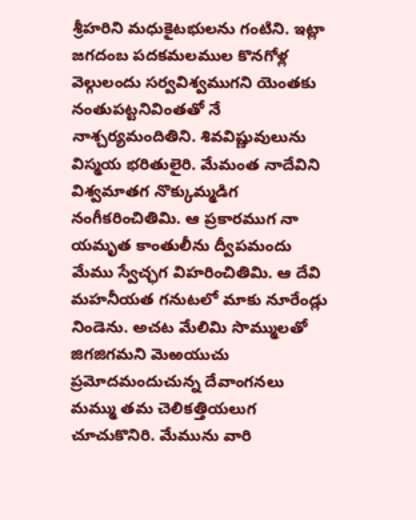శ్రీహరిని మధుకైటభులను గంటిని. ఇట్లా జగదంబ పదకమలముల కొనగోళ్ల వెల్గులందు సర్వవిశ్వముగని యెంతకు నంతుపట్టనివింతతో నే నాశ్చర్యమందితిని. శివవిష్ణువులును విస్మయ భరితులైరి. మేమంత నాదేవిని విశ్వమాతగ నొక్కుమ్మడిగ నంగీకరించితిమి. ఆ ప్రకారముగ నా యమృత కాంతులీను ద్వీపమందు మేము స్వేచ్ఛగ విహరించితిమి. ఆ దేవి మహనీయత గనుటలో మాకు నూరేండ్లు నిండెను. అచట మేలిమి సొమ్ములతో జిగజిగమని మెఱయుచు ప్రమోదమందుచున్న దేవాంగనలు మమ్ము తమ చెలికత్తియలుగ చూచుకొనిరి. మేమును వారి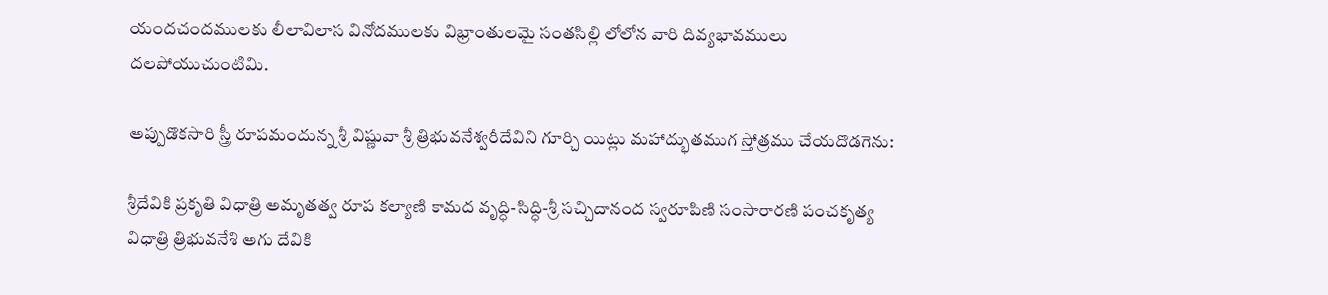యందచందములకు లీలావిలాస వినోదములకు విభ్రాంతులమై సంతసిల్లి లోలోన వారి దివ్యభావములు దలపోయుచుంటిమి.

అప్పుడొకసారి స్త్రీ రూపమందున్న శ్రీ విష్ణువా శ్రీ త్రిభువనేశ్వరీదేవిని గూర్చి యిట్లు మహాద్భుతముగ స్తోత్రము చేయదొడగెను:

శ్రీదేవికి ప్రకృతి విధాత్రి అమృతత్వ రూప కల్యాణి కామద వృద్ధి-సిద్ధి-శ్రీ సచ్చిదానంద స్వరూపిణి సంసారారణి పంచకృత్య విధాత్రి త్రిభువనేశి అగు దేవికి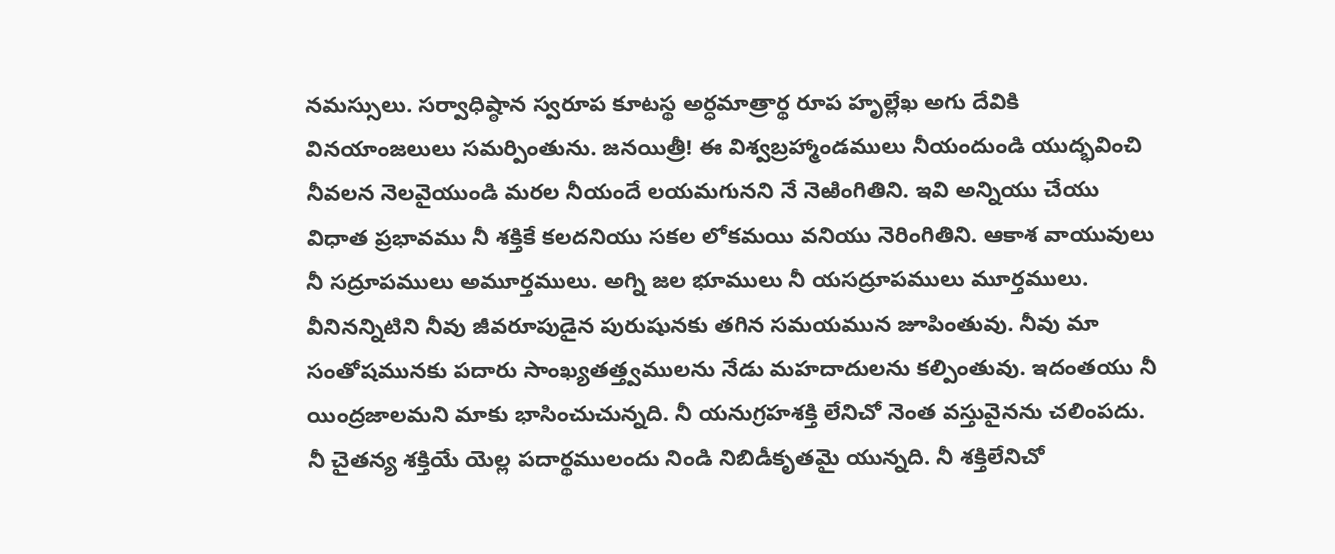నమస్సులు. సర్వాధిష్ఠాన స్వరూప కూటస్థ అర్ధమాత్రార్థ రూప హృల్లేఖ అగు దేవికి వినయాంజలులు సమర్పింతును. జనయిత్రీ! ఈ విశ్వబ్రహ్మాండములు నీయందుండి యుద్భవించి నీవలన నెలవైయుండి మరల నీయందే లయమగునని నే నెఱింగితిని. ఇవి అన్నియు చేయు విధాత ప్రభావము నీ శక్తికే కలదనియు సకల లోకమయి వనియు నెరింగితిని. ఆకాశ వాయువులు నీ సద్రూపములు అమూర్తములు. అగ్ని జల భూములు నీ యసద్రూపములు మూర్తములు. వీనినన్నిటిని నీవు జీవరూపుడైన పురుషునకు తగిన సమయమున జూపింతువు. నీవు మా సంతోషమునకు పదారు సాంఖ్యతత్త్వములను నేడు మహదాదులను కల్పింతువు. ఇదంతయు నీ యింద్రజాలమని మాకు భాసించుచున్నది. నీ యనుగ్రహశక్తి లేనిచో నెంత వస్తువైనను చలింపదు. నీ చైతన్య శక్తియే యెల్ల పదార్థములందు నిండి నిబిడీకృతమై యున్నది. నీ శక్తిలేనిచో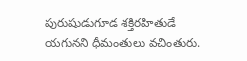పురుషుడుగూడ శక్తిరహితుడే యగునని ధీమంతులు వచింతురు.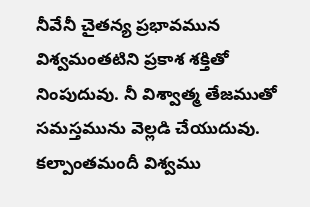నీవేనీ చైతన్య ప్రభావమున విశ్వమంతటిని ప్రకాశ శక్తితో నింపుదువు. నీ విశ్వాత్మ తేజముతో సమస్తమును వెల్లడి చేయుదువు. కల్పాంతమందీ విశ్వము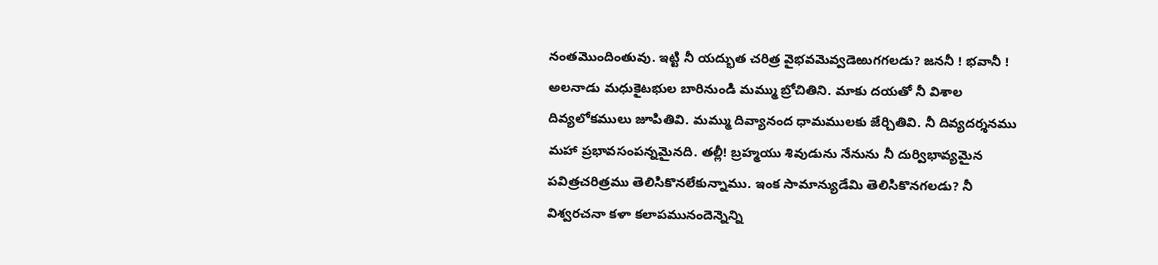నంతమొందింతువు. ఇట్టి నీ యద్భుత చరిత్ర వైభవమెవ్వడెఱుగగలడు? జననీ ! భవానీ ! అలనాడు మధుకైటభుల బారినుండి మమ్ము బ్రోచితిని. మాకు దయతో నీ విశాల దివ్యలోకములు జూపితివి. మమ్ము దివ్యానంద ధామములకు జేర్చితివి. నీ దివ్యదర్శనము మహా ప్రభావసంపన్నమైనది. తల్లీ! బ్రహ్మయు శివుడును నేనును నీ దుర్విభావ్యమైన పవిత్రచరిత్రము తెలిసికొనలేకున్నాము. ఇంక సామాన్యుడేమి తెలిసికొనగలడు? నీ విశ్వరచనా కళా కలాపమునందెన్నెన్ని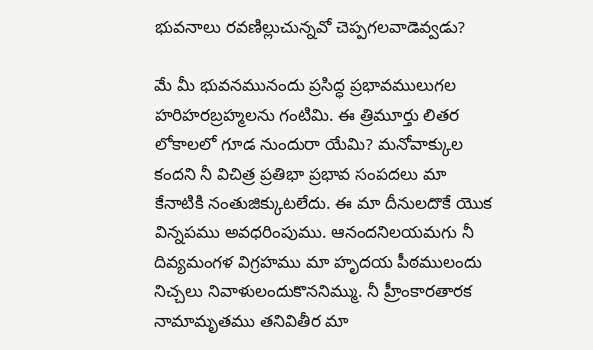భువనాలు రవణిల్లుచున్నవో చెప్పగలవాడెవ్వడు?

మే మీ భువనమునందు ప్రసిద్ధ ప్రభావములుగల హరిహరబ్రహ్మలను గంటిమి. ఈ త్రిమూర్తు లితర లోకాలలో గూడ నుందురా యేమి? మనోవాక్కుల కందని నీ విచిత్ర ప్రతిభా ప్రభావ సంపదలు మా కేనాటికి నంతుజిక్కుటలేదు. ఈ మా దీనులదొకే యొక విన్నపము అవధరింపుము. ఆనందనిలయమగు నీ దివ్యమంగళ విగ్రహము మా హృదయ పీఠములందు నిచ్చలు నివాళులందుకొననిమ్ము. నీ హ్రీంకారతారక నామామృతము తనివితీర మా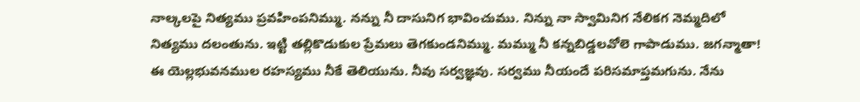నాల్కలపై నిత్యము ప్రవహింపనిమ్ము. నన్ను నీ దాసునిగ భావించుము. నిన్ను నా స్వామినిగ నేలికగ నెమ్మదిలో నిత్యము దలంతును. ఇట్టి తల్లికొడుకుల ప్రేమలు తెగకుండనిమ్ము. మమ్ము నీ కన్నబిడ్డలవోలె గాపాడుము. జగన్మాతా! ఈ యెల్లభువనముల రహస్యము నీకే తెలియును. నీవు సర్వజ్ఞవు. సర్వము నీయందే పరిసమాప్తమగును. నేను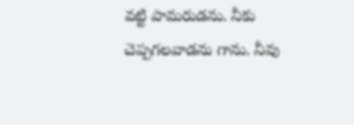వట్టి పామరుడను. నీకు చెప్పగలవాడను గాను. నీవు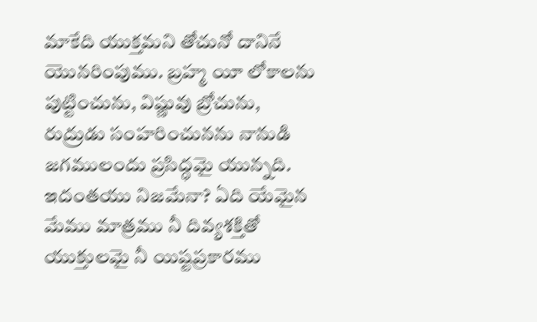మాకేది యుక్తమని తోచునో దానినే యొనరింపుము. బ్రహ్మ యీ లోకాలను పుట్టించును, విష్ణువు బ్రోచును, రుద్రుడు సంహరించునను నానుడి జగములందు ప్రసిద్ధమై యున్నది. ఇదంతయు నిజమేనా? ఏది యేమైన మేము మాత్రము నీ దివ్యశక్తితో యుక్తులమై నీ యిష్టప్రకారము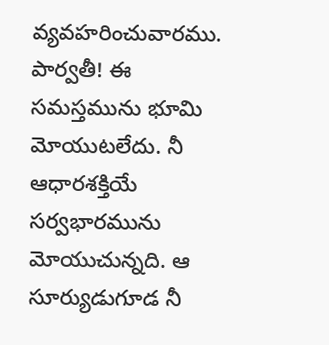వ్యవహరించువారము. పార్వతీ! ఈ సమస్తమును భూమి మోయుటలేదు. నీ ఆధారశక్తియే సర్వభారమును మోయుచున్నది. ఆ సూర్యుడుగూడ నీ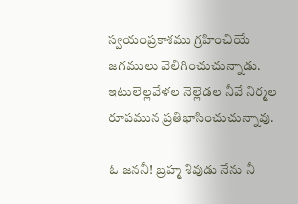స్వయంప్రకాశము గ్రహించియే జగములు వెలిగించుచున్నాడు. ఇటులెల్లవేళల నెల్లెడల నీవే నిర్మల రూపమున ప్రతిభాసించుచున్నావు.

ఓ జననీ! బ్రహ్మ శివుడు నేను నీ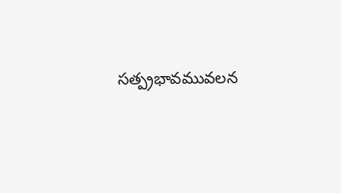సత్ప్రభావమువలన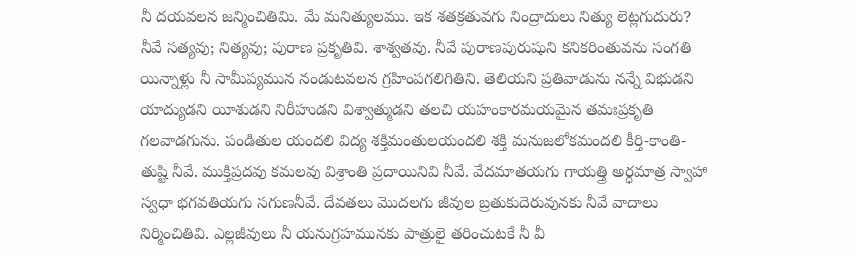నీ దయవలన జన్మించితిమి. మే మనిత్యులము. ఇక శతక్రతువగు నింద్రాదులు నిత్యు లెట్లగుదురు? నీవే సత్యవు; నిత్యవు; పురాణ ప్రకృతివి. శాశ్వతవు. నీవే పురాణపురుషుని కనికరింతువను సంగతి యిన్నాళ్లు నీ సామీప్యమున నండుటవలన గ్రహింపగలిగితిని. తెలియని ప్రతివాడును నన్నే విభుడని యాద్యుడని యీశుడని నిరీహుడని విశ్వాత్ముడని తలచి యహంకారమయమైన తమఃప్రకృతి గలవాడగును. పండితుల యందలి విద్య శక్తిమంతులయందలి శక్తి మనుజలోకమందలి కీర్తి-కాంతి-తుష్టి నీవే. ముక్తిప్రదవు కమలవు విశ్రాంతి ప్రదాయినివి నీవే. వేదమాతయగు గాయత్త్రి అర్ధమాత్ర స్వాహా స్వధా భగవతియగు సగుణనీవే. దేవతలు మొదలగు జీవుల బ్రతుకుదెరువునకు నీవే వాదాలు నిర్మించితివి. ఎల్లజీవులు నీ యనుగ్రహమునకు పాత్రులై తరించుటకే నీ వీ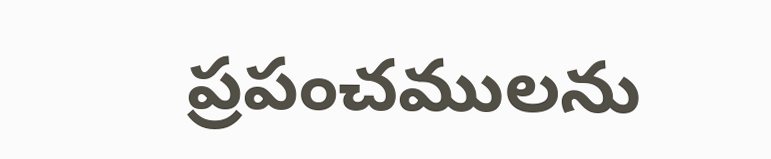ప్రపంచములను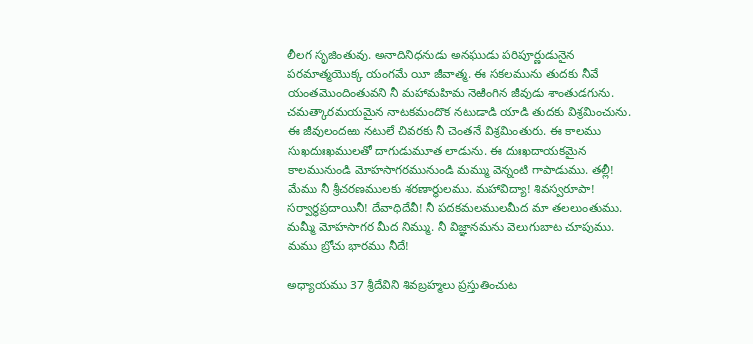లీలగ సృజింతువు. అనాదినిధనుడు అనఘుడు పరిపూర్ణుడునైన పరమాత్మయొక్క యంగమే యీ జీవాత్మ. ఈ సకలమును తుదకు నీవే యంతమొందింతువని నీ మహామహిమ నెఱింగిన జీవుడు శాంతుడగును. చమత్కారమయమైన నాటకమందొక నటుడాడి యాడి తుదకు విశ్రమించును. ఈ జీవులందఱు నటులే చివరకు నీ చెంతనే విశ్రమింతురు. ఈ కాలము సుఖదుఃఖములతో దాగుడుమూత లాడును. ఈ దుఃఖదాయకమైన కాలమునుండి మోహసాగరమునుండి మమ్ము వెన్నంటి గాపాడుము. తల్లీ! మేము నీ శ్రీచరణములకు శరణార్థులము. మహావిద్యా! శివస్వరూపా! సర్వార్థప్రదాయినీ! దేవాధిదేవీ! నీ పదకమలములమీద మా తలలుంతుము. మమ్మీ మోహసాగర మీద నిమ్ము. నీ విజ్ఞానమను వెలుగుబాట చూపుము. మము బ్రోచు భారము నీదే!

అధ్యాయము 37 శ్రీదేవిని శివబ్రహ్మలు ప్రస్తుతించుట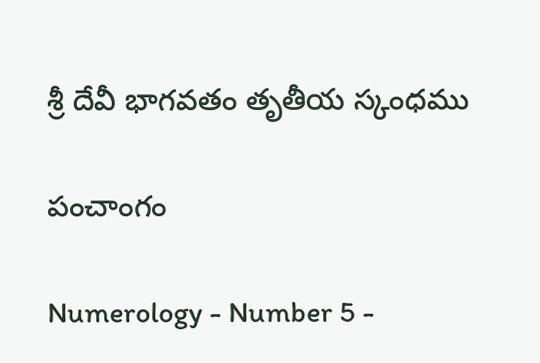శ్రీ దేవీ భాగవతం తృతీయ స్కంధము

పంచాంగం

Numerology - Number 5 -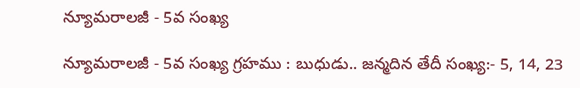న్యూమరాలజీ - 5వ సంఖ్య

న్యూమరాలజీ - 5వ సంఖ్య గ్రహము : బుధుడు.. జన్మదిన తేదీ సంఖ్య:- 5, 14, 23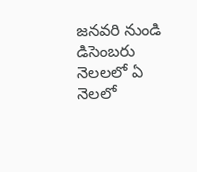జనవరి నుండి డిసెంబరు నెలలలో ఏ నెలలో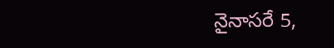నైనాసరే 5,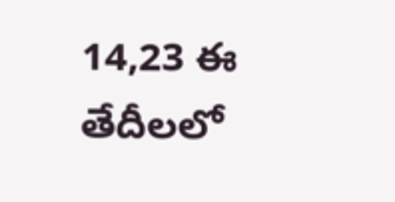14,23 ఈ తేదీలలో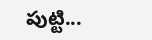పుట్టి...